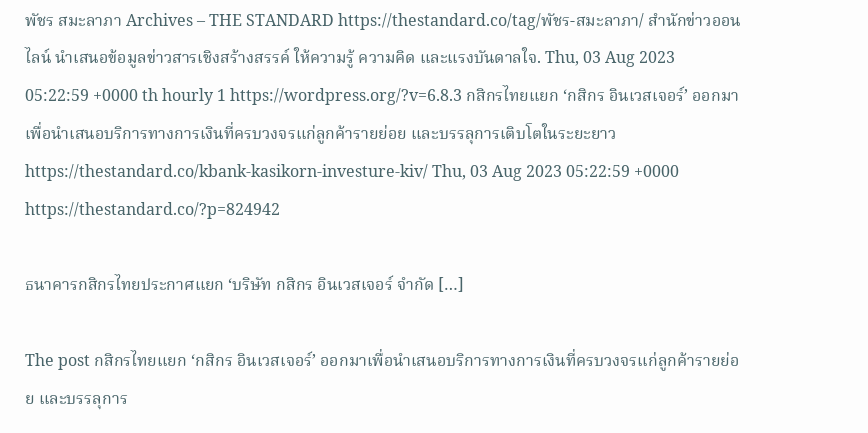พัชร สมะลาภา Archives – THE STANDARD https://thestandard.co/tag/พัชร-สมะลาภา/ สำนักข่าวออนไลน์ นำเสนอข้อมูลข่าวสารเชิงสร้างสรรค์ ให้ความรู้ ความคิด และแรงบันดาลใจ. Thu, 03 Aug 2023 05:22:59 +0000 th hourly 1 https://wordpress.org/?v=6.8.3 กสิกรไทยแยก ‘กสิกร อินเวสเจอร์’ ออกมาเพื่อนำเสนอบริการทางการเงินที่ครบวงจรแก่ลูกค้ารายย่อย และบรรลุการเติบโตในระยะยาว https://thestandard.co/kbank-kasikorn-investure-kiv/ Thu, 03 Aug 2023 05:22:59 +0000 https://thestandard.co/?p=824942

ธนาคารกสิกรไทยประกาศแยก ‘บริษัท กสิกร อินเวสเจอร์ จำกัด […]

The post กสิกรไทยแยก ‘กสิกร อินเวสเจอร์’ ออกมาเพื่อนำเสนอบริการทางการเงินที่ครบวงจรแก่ลูกค้ารายย่อย และบรรลุการ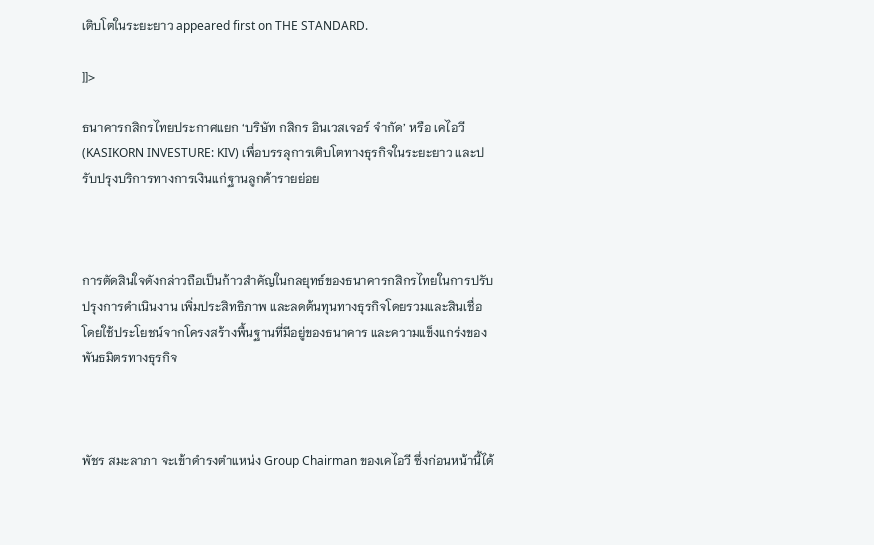เติบโตในระยะยาว appeared first on THE STANDARD.

]]>

ธนาคารกสิกรไทยประกาศแยก ‘บริษัท กสิกร อินเวสเจอร์ จำกัด’ หรือ เคไอวี (KASIKORN INVESTURE: KIV) เพื่อบรรลุการเติบโตทางธุรกิจในระยะยาว และปรับปรุงบริการทางการเงินแก่ฐานลูกค้ารายย่อย



การตัดสินใจดังกล่าวถือเป็นก้าวสำคัญในกลยุทธ์ของธนาคารกสิกรไทยในการปรับปรุงการดำเนินงาน เพิ่มประสิทธิภาพ และลดต้นทุนทางธุรกิจโดยรวมและสินเชื่อ โดยใช้ประโยชน์จากโครงสร้างพื้นฐานที่มีอยู่ของธนาคาร และความแข็งแกร่งของพันธมิตรทางธุรกิจ



พัชร สมะลาภา จะเข้าดำรงตำแหน่ง Group Chairman ของเคไอวี ซึ่งก่อนหน้านี้ได้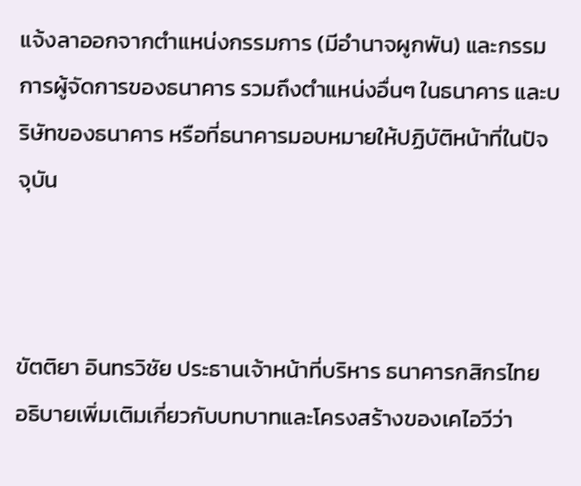แจ้งลาออกจากตำแหน่งกรรมการ (มีอำนาจผูกพัน) และกรรมการผู้จัดการของธนาคาร รวมถึงตำแหน่งอื่นๆ ในธนาคาร และบริษัทของธนาคาร หรือที่ธนาคารมอบหมายให้ปฏิบัติหน้าที่ในปัจจุบัน



ขัตติยา อินทรวิชัย ประธานเจ้าหน้าที่บริหาร ธนาคารกสิกรไทย อธิบายเพิ่มเติมเกี่ยวกับบทบาทและโครงสร้างของเคไอวีว่า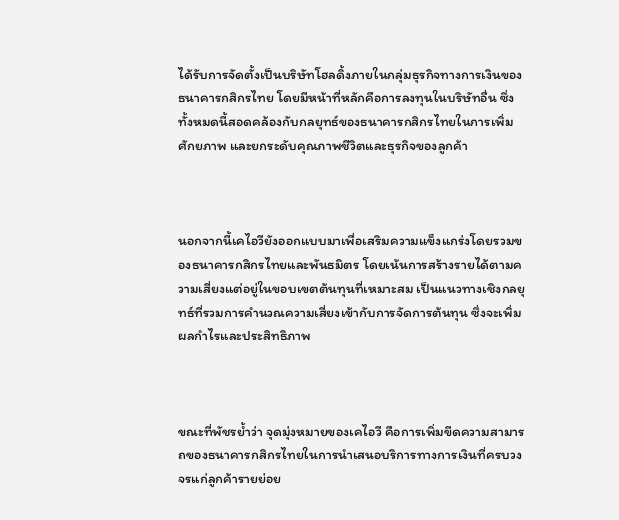ได้รับการจัดตั้งเป็นบริษัทโฮลดิ้งภายในกลุ่มธุรกิจทางการเงินของธนาคารกสิกรไทย โดยมีหน้าที่หลักคือการลงทุนในบริษัทอื่น ซึ่งทั้งหมดนี้สอดคล้องกับกลยุทธ์ของธนาคารกสิกรไทยในการเพิ่มศักยภาพ และยกระดับคุณภาพชีวิตและธุรกิจของลูกค้า



นอกจากนี้เคไอวียังออกแบบมาเพื่อเสริมความแข็งแกร่งโดยรวมของธนาคารกสิกรไทยและพันธมิตร โดยเน้นการสร้างรายได้ตามความเสี่ยงแต่อยู่ในขอบเขตต้นทุนที่เหมาะสม เป็นแนวทางเชิงกลยุทธ์ที่รวมการคำนวณความเสี่ยงเข้ากับการจัดการต้นทุน ซึ่งจะเพิ่มผลกำไรและประสิทธิภาพ



ขณะที่พัชรย้ำว่า จุดมุ่งหมายของเคไอวี คือการเพิ่มขีดความสามารถของธนาคารกสิกรไทยในการนำเสนอบริการทางการเงินที่ครบวงจรแก่ลูกค้ารายย่อย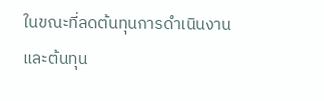ในขณะที่ลดต้นทุนการดำเนินงานและต้นทุน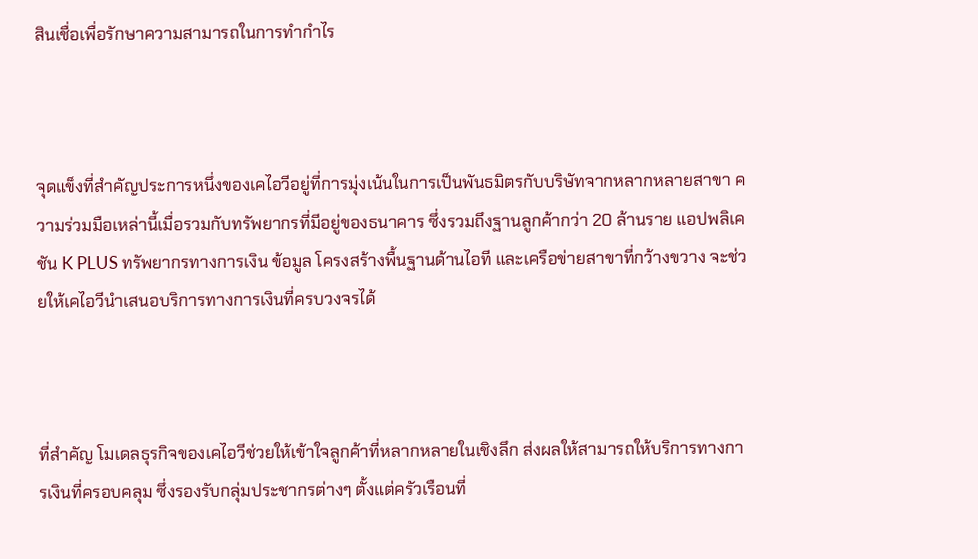สินเชื่อเพื่อรักษาความสามารถในการทำกำไร



จุดแข็งที่สำคัญประการหนึ่งของเคไอวีอยู่ที่การมุ่งเน้นในการเป็นพันธมิตรกับบริษัทจากหลากหลายสาขา ความร่วมมือเหล่านี้เมื่อรวมกับทรัพยากรที่มีอยู่ของธนาคาร ซึ่งรวมถึงฐานลูกค้ากว่า 20 ล้านราย แอปพลิเคชัน K PLUS ทรัพยากรทางการเงิน ข้อมูล โครงสร้างพื้นฐานด้านไอที และเครือข่ายสาขาที่กว้างขวาง จะช่วยให้เคไอวีนำเสนอบริการทางการเงินที่ครบวงจรได้



ที่สำคัญ โมเดลธุรกิจของเคไอวีช่วยให้เข้าใจลูกค้าที่หลากหลายในเชิงลึก ส่งผลให้สามารถให้บริการทางการเงินที่ครอบคลุม ซึ่งรองรับกลุ่มประชากรต่างๆ ตั้งแต่ครัวเรือนที่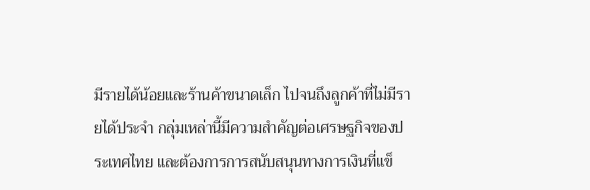มีรายได้น้อยและร้านค้าขนาดเล็ก ไปจนถึงลูกค้าที่ไม่มีรายได้ประจำ กลุ่มเหล่านี้มีความสำคัญต่อเศรษฐกิจของประเทศไทย และต้องการการสนับสนุนทางการเงินที่แข็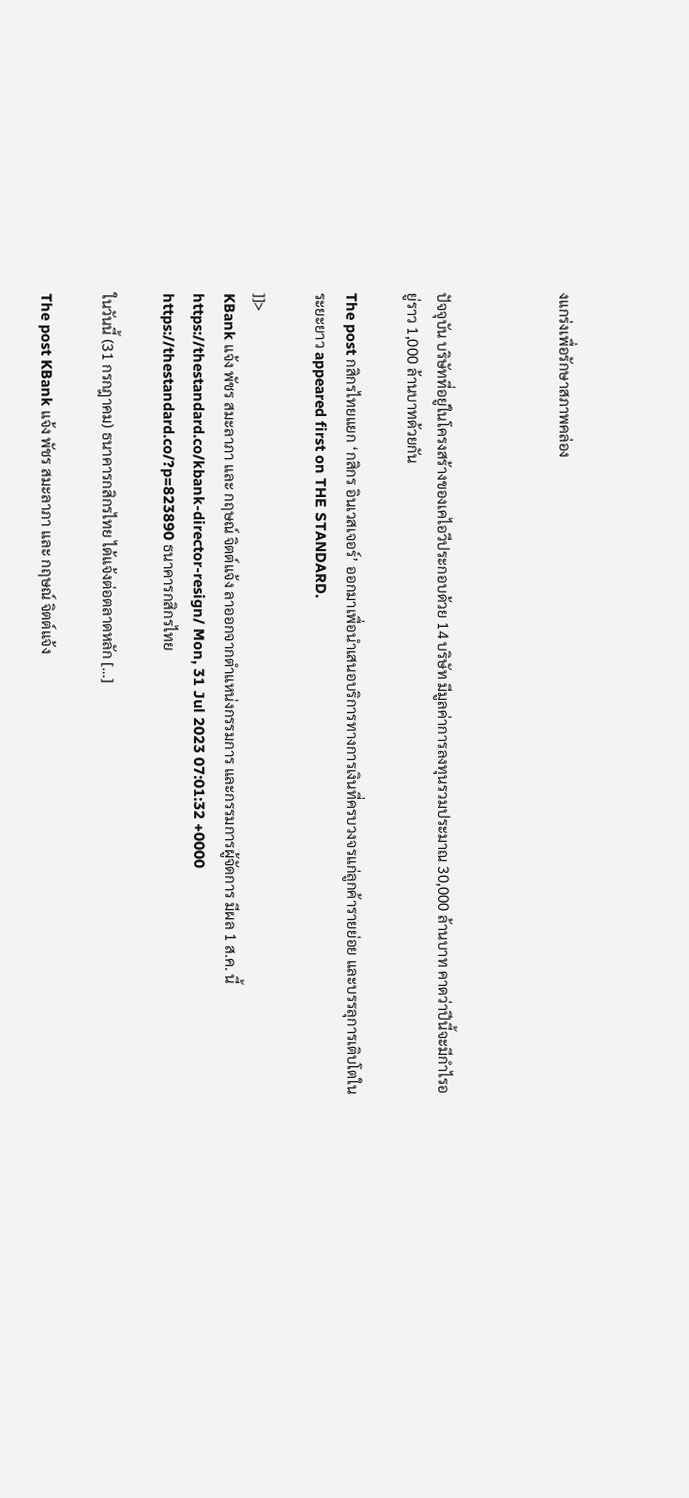งแกร่งเพื่อรักษาสภาพคล่อง



ปัจจุบัน บริษัทที่อยู่ในโครงสร้างของเคไอวีประกอบด้วย 14 บริษัท มีมูลค่าการลงทุนรวมประมาณ 30,000 ล้านบาท คาดว่าปีนี้จะมีกำไรอยู่ราว 1,000 ล้านบาทด้วยกัน

The post กสิกรไทยแยก ‘กสิกร อินเวสเจอร์’ ออกมาเพื่อนำเสนอบริการทางการเงินที่ครบวงจรแก่ลูกค้ารายย่อย และบรรลุการเติบโตในระยะยาว appeared first on THE STANDARD.

]]>
KBank แจ้ง พัชร สมะลาภา และ กฤษณ์ จิตต์แจ้ง ลาออกจากตำแหน่งกรรมการ และกรรมการผู้จัดการ มีผล 1 ส.ค. นี้ https://thestandard.co/kbank-director-resign/ Mon, 31 Jul 2023 07:01:32 +0000 https://thestandard.co/?p=823890 ธนาคารกสิกรไทย

ในวันนี้ (31 กรกฎาคม) ธนาคารกสิกรไทย ได้แจ้งต่อตลาดหลัก […]

The post KBank แจ้ง พัชร สมะลาภา และ กฤษณ์ จิตต์แจ้ง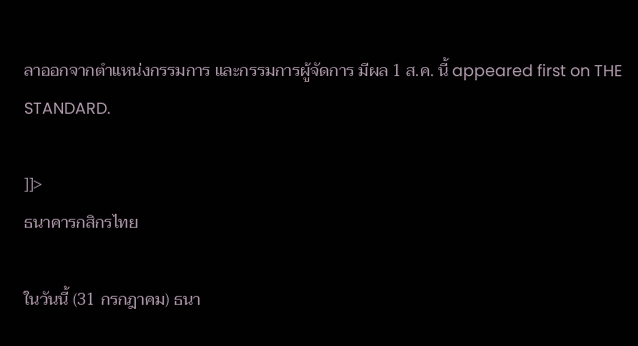ลาออกจากตำแหน่งกรรมการ และกรรมการผู้จัดการ มีผล 1 ส.ค. นี้ appeared first on THE STANDARD.

]]>
ธนาคารกสิกรไทย

ในวันนี้ (31 กรกฎาคม) ธนา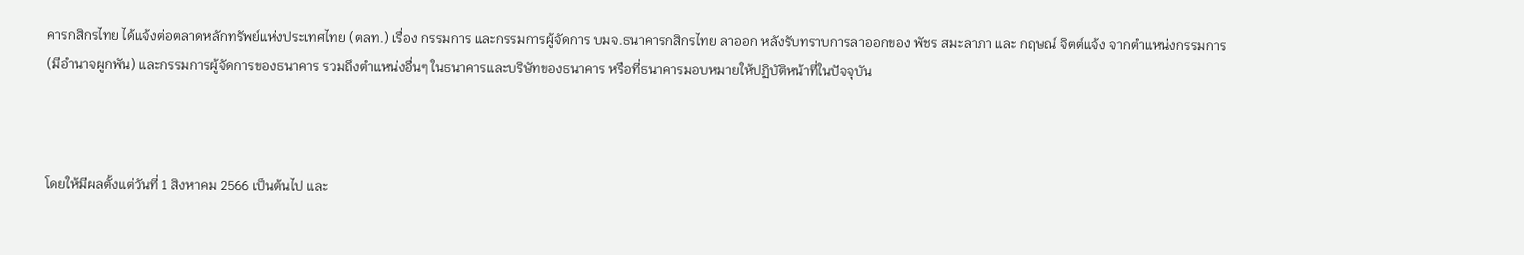คารกสิกรไทย ได้แจ้งต่อตลาดหลักทรัพย์แห่งประเทศไทย (ตลท.) เรื่อง กรรมการ และกรรมการผู้จัดการ บมจ.ธนาคารกสิกรไทย ลาออก หลังรับทราบการลาออกของ พัชร สมะลาภา และ กฤษณ์ จิตต์แจ้ง จากตำแหน่งกรรมการ (มีอำนาจผูกพัน) และกรรมการผู้จัดการของธนาคาร รวมถึงตำแหน่งอื่นๆ ในธนาคารและบริษัทของธนาคาร หรือที่ธนาคารมอบหมายให้ปฏิบัติหน้าที่ในปัจจุบัน



โดยให้มีผลตั้งแต่วันที่ 1 สิงหาคม 2566 เป็นต้นไป และ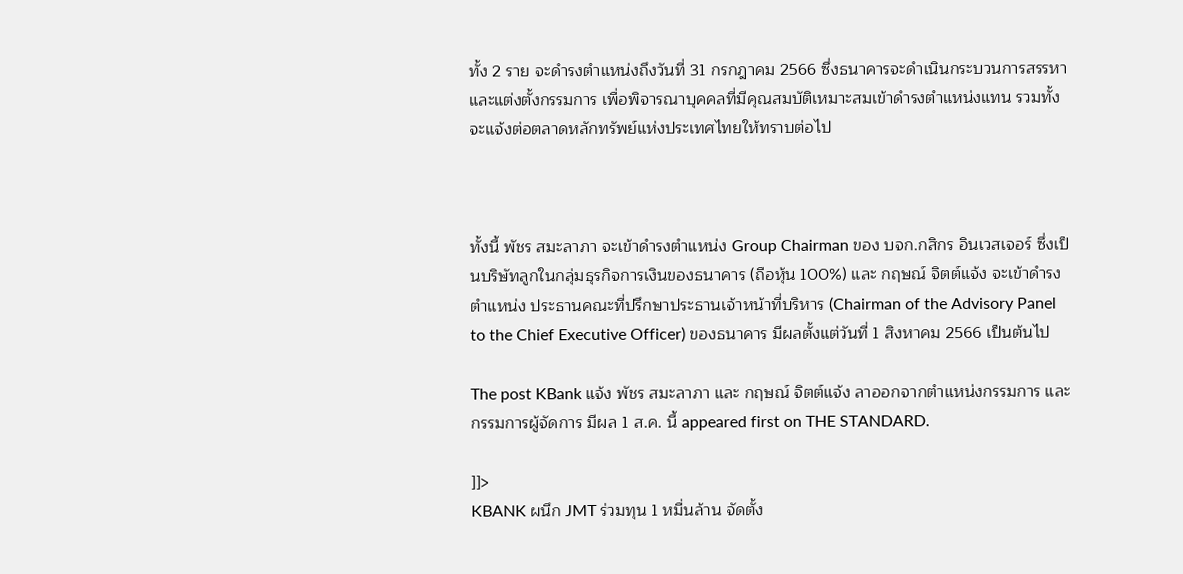ทั้ง 2 ราย จะดำรงตำแหน่งถึงวันที่ 31 กรกฎาคม 2566 ซึ่งธนาคารจะดำเนินกระบวนการสรรหา และแต่งตั้งกรรมการ เพื่อพิจารณาบุคคลที่มีคุณสมบัติเหมาะสมเข้าดำรงตำแหน่งแทน รวมทั้งจะแจ้งต่อตลาดหลักทรัพย์แห่งประเทศไทยให้ทราบต่อไป



ทั้งนี้ พัชร สมะลาภา จะเข้าดำรงตำแหน่ง Group Chairman ของ บจก.กสิกร อินเวสเจอร์ ซึ่งเป็นบริษัทลูกในกลุ่มธุรกิจการเงินของธนาคาร (ถือหุ้น 100%) และ กฤษณ์ จิตต์แจ้ง จะเข้าดำรงตำแหน่ง ประธานคณะที่ปรึกษาประธานเจ้าหน้าที่บริหาร (Chairman of the Advisory Panel to the Chief Executive Officer) ของธนาคาร มีผลตั้งแต่วันที่ 1 สิงหาคม 2566 เป็นต้นไป

The post KBank แจ้ง พัชร สมะลาภา และ กฤษณ์ จิตต์แจ้ง ลาออกจากตำแหน่งกรรมการ และกรรมการผู้จัดการ มีผล 1 ส.ค. นี้ appeared first on THE STANDARD.

]]>
KBANK ผนึก JMT ร่วมทุน 1 หมื่นล้าน จัดตั้ง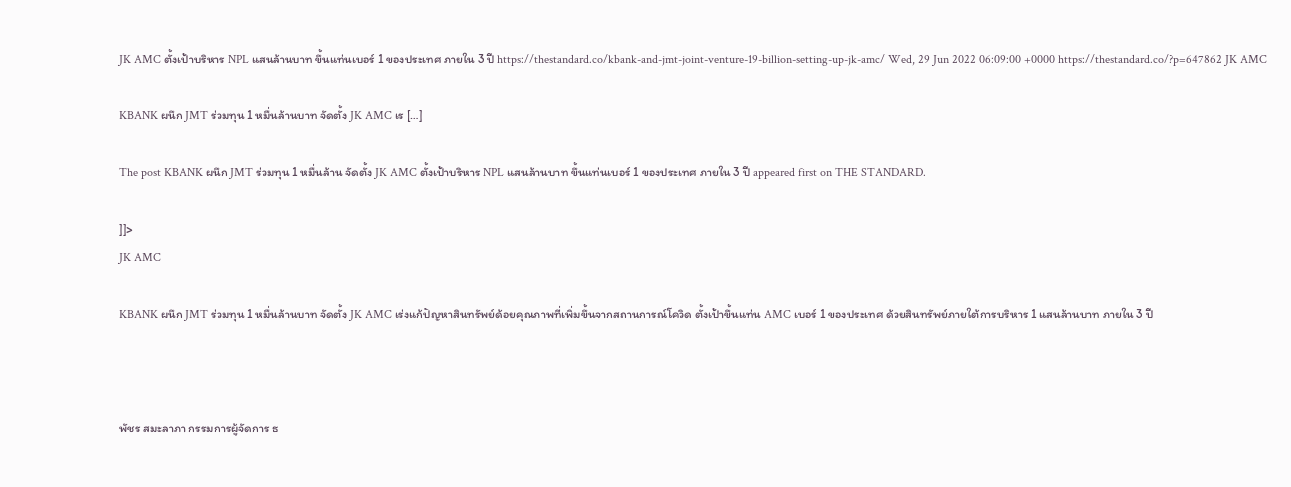JK AMC ตั้งเป้าบริหาร NPL แสนล้านบาท ขึ้นแท่นเบอร์ 1 ของประเทศ ภายใน 3 ปี https://thestandard.co/kbank-and-jmt-joint-venture-19-billion-setting-up-jk-amc/ Wed, 29 Jun 2022 06:09:00 +0000 https://thestandard.co/?p=647862 JK AMC

KBANK ผนึก JMT ร่วมทุน 1 หมื่นล้านบาท จัดตั้ง JK AMC เร […]

The post KBANK ผนึก JMT ร่วมทุน 1 หมื่นล้าน จัดตั้ง JK AMC ตั้งเป้าบริหาร NPL แสนล้านบาท ขึ้นแท่นเบอร์ 1 ของประเทศ ภายใน 3 ปี appeared first on THE STANDARD.

]]>
JK AMC

KBANK ผนึก JMT ร่วมทุน 1 หมื่นล้านบาท จัดตั้ง JK AMC เร่งแก้ปัญหาสินทรัพย์ด้อยคุณภาพที่เพิ่มขึ้นจากสถานการณ์โควิด ตั้งเป้าขึ้นแท่น AMC เบอร์ 1 ของประเทศ ด้วยสินทรัพย์ภายใต้การบริหาร 1 แสนล้านบาท ภายใน 3 ปี



พัชร สมะลาภา กรรมการผู้จัดการ ธ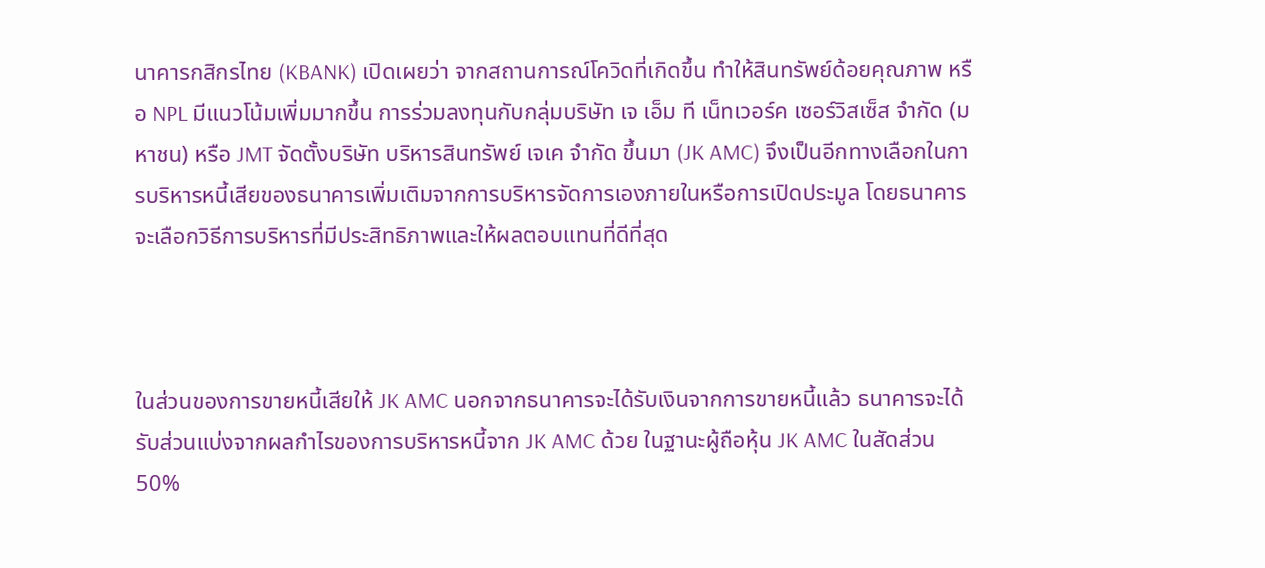นาคารกสิกรไทย (KBANK) เปิดเผยว่า จากสถานการณ์โควิดที่เกิดขึ้น ทำให้สินทรัพย์ด้อยคุณภาพ หรือ NPL มีแนวโน้มเพิ่มมากขึ้น การร่วมลงทุนกับกลุ่มบริษัท เจ เอ็ม ที เน็ทเวอร์ค เซอร์วิสเซ็ส จำกัด (มหาชน) หรือ JMT จัดตั้งบริษัท บริหารสินทรัพย์ เจเค จำกัด ขึ้นมา (JK AMC) จึงเป็นอีกทางเลือกในการบริหารหนี้เสียของธนาคารเพิ่มเติมจากการบริหารจัดการเองภายในหรือการเปิดประมูล โดยธนาคารจะเลือกวิธีการบริหารที่มีประสิทธิภาพและให้ผลตอบแทนที่ดีที่สุด



ในส่วนของการขายหนี้เสียให้ JK AMC นอกจากธนาคารจะได้รับเงินจากการขายหนี้แล้ว ธนาคารจะได้รับส่วนแบ่งจากผลกำไรของการบริหารหนี้จาก JK AMC ด้วย ในฐานะผู้ถือหุ้น JK AMC ในสัดส่วน 50%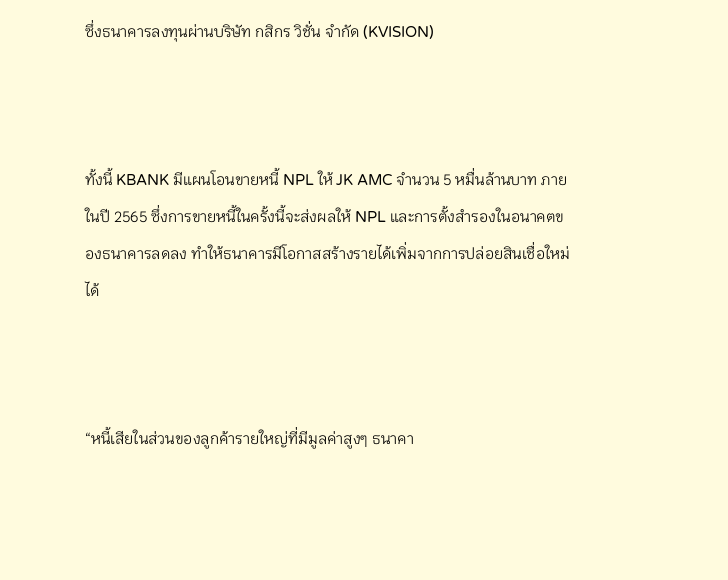ซึ่งธนาคารลงทุนผ่านบริษัท กสิกร วิชั่น จำกัด (KVISION)



ทั้งนี้ KBANK มีแผนโอนขายหนี้ NPL ให้ JK AMC จำนวน 5 หมื่นล้านบาท ภายในปี 2565 ซึ่งการขายหนี้ในครั้งนี้จะส่งผลให้ NPL และการตั้งสำรองในอนาคตของธนาคารลดลง ทำให้ธนาคารมีโอกาสสร้างรายได้เพิ่มจากการปล่อยสินเชื่อใหม่ได้



“หนี้เสียในส่วนของลูกค้ารายใหญ่ที่มีมูลค่าสูงๆ ธนาคา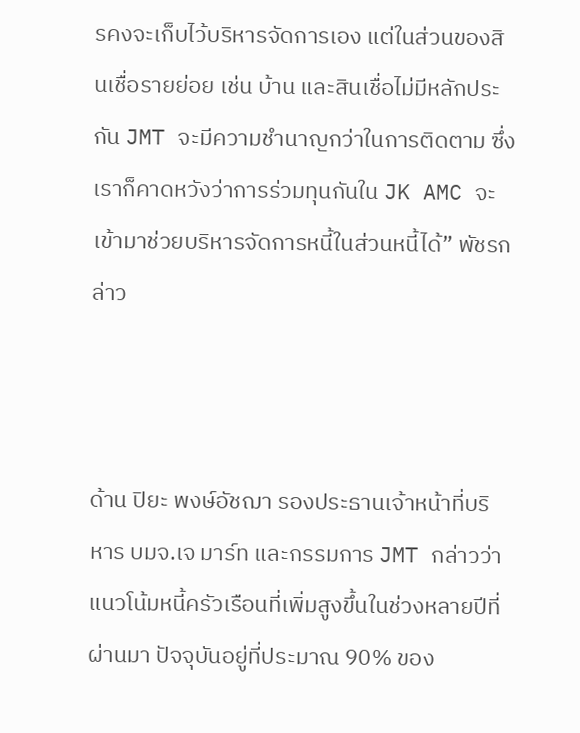รคงจะเก็บไว้บริหารจัดการเอง แต่ในส่วนของสินเชื่อรายย่อย เช่น บ้าน และสินเชื่อไม่มีหลักประกัน JMT จะมีความชำนาญกว่าในการติดตาม ซึ่งเราก็คาดหวังว่าการร่วมทุนกันใน JK AMC จะเข้ามาช่วยบริหารจัดการหนี้ในส่วนหนี้ได้” พัชรกล่าว



ด้าน ปิยะ พงษ์อัชฌา รองประธานเจ้าหน้าที่บริหาร บมจ.เจ มาร์ท และกรรมการ JMT กล่าวว่า แนวโน้มหนี้ครัวเรือนที่เพิ่มสูงขึ้นในช่วงหลายปีที่ผ่านมา ปัจจุบันอยู่ที่ประมาณ 90% ของ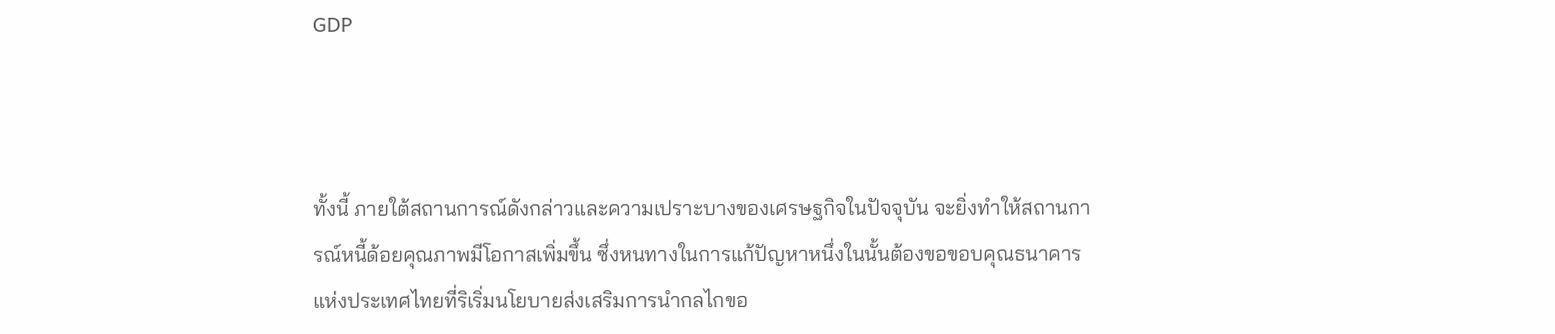GDP



ทั้งนี้ ภายใต้สถานการณ์ดังกล่าวและความเปราะบางของเศรษฐกิจในปัจจุบัน จะยิ่งทำให้สถานการณ์หนี้ด้อยคุณภาพมีโอกาสเพิ่มขึ้น ซึ่งหนทางในการแก้ปัญหาหนึ่งในนั้นต้องขอขอบคุณธนาคารแห่งประเทศไทยที่ริเริ่มนโยบายส่งเสริมการนำกลไกขอ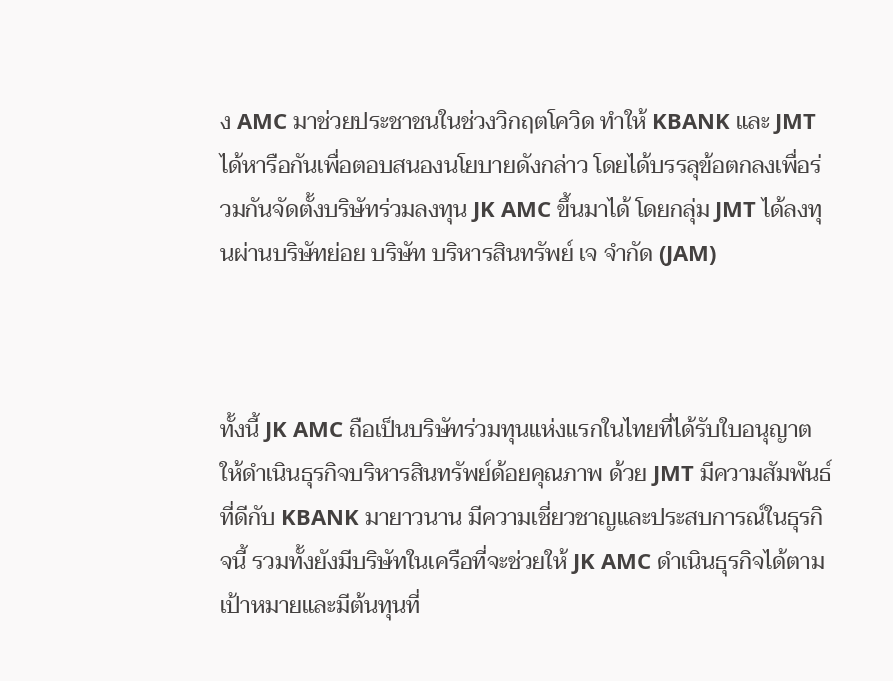ง AMC มาช่วยประชาชนในช่วงวิกฤตโควิด ทำให้ KBANK และ JMT ได้หารือกันเพื่อตอบสนองนโยบายดังกล่าว โดยได้บรรลุข้อตกลงเพื่อร่วมกันจัดตั้งบริษัทร่วมลงทุน JK AMC ขึ้นมาได้ โดยกลุ่ม JMT ได้ลงทุนผ่านบริษัทย่อย บริษัท บริหารสินทรัพย์ เจ จำกัด (JAM)



ทั้งนี้ JK AMC ถือเป็นบริษัทร่วมทุนแห่งแรกในไทยที่ได้รับใบอนุญาตให้ดำเนินธุรกิจบริหารสินทรัพย์ด้อยคุณภาพ ด้วย JMT มีความสัมพันธ์ที่ดีกับ KBANK มายาวนาน มีความเชี่ยวชาญและประสบการณ์ในธุรกิจนี้ รวมทั้งยังมีบริษัทในเครือที่จะช่วยให้ JK AMC ดำเนินธุรกิจได้ตามเป้าหมายและมีต้นทุนที่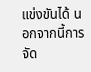แข่งขันได้ นอกจากนี้การจัด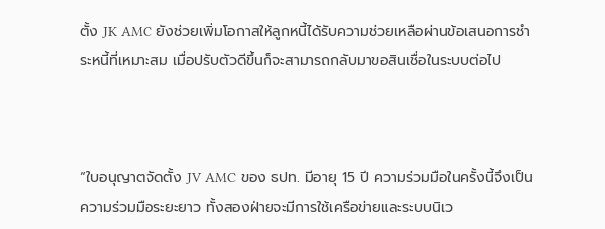ตั้ง JK AMC ยังช่วยเพิ่มโอกาสให้ลูกหนี้ได้รับความช่วยเหลือผ่านข้อเสนอการชำระหนี้ที่เหมาะสม เมื่อปรับตัวดีขึ้นก็จะสามารถกลับมาขอสินเชื่อในระบบต่อไป



“ใบอนุญาตจัดตั้ง JV AMC ของ ธปท. มีอายุ 15 ปี ความร่วมมือในครั้งนี้จึงเป็นความร่วมมือระยะยาว ทั้งสองฝ่ายจะมีการใช้เครือข่ายและระบบนิเว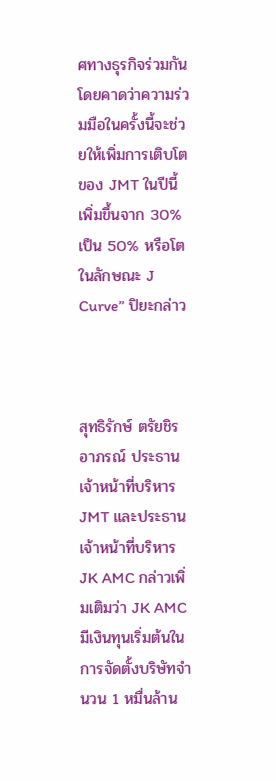ศทางธุรกิจร่วมกัน โดยคาดว่าความร่วมมือในครั้งนี้จะช่วยให้เพิ่มการเติบโตของ JMT ในปีนี้เพิ่มขึ้นจาก 30% เป็น 50% หรือโตในลักษณะ J Curve” ปิยะกล่าว



สุทธิรักษ์ ตรัยชิรอาภรณ์ ประธานเจ้าหน้าที่บริหาร JMT และประธานเจ้าหน้าที่บริหาร JK AMC กล่าวเพิ่มเติมว่า JK AMC มีเงินทุนเริ่มต้นในการจัดตั้งบริษัทจำนวน 1 หมื่นล้าน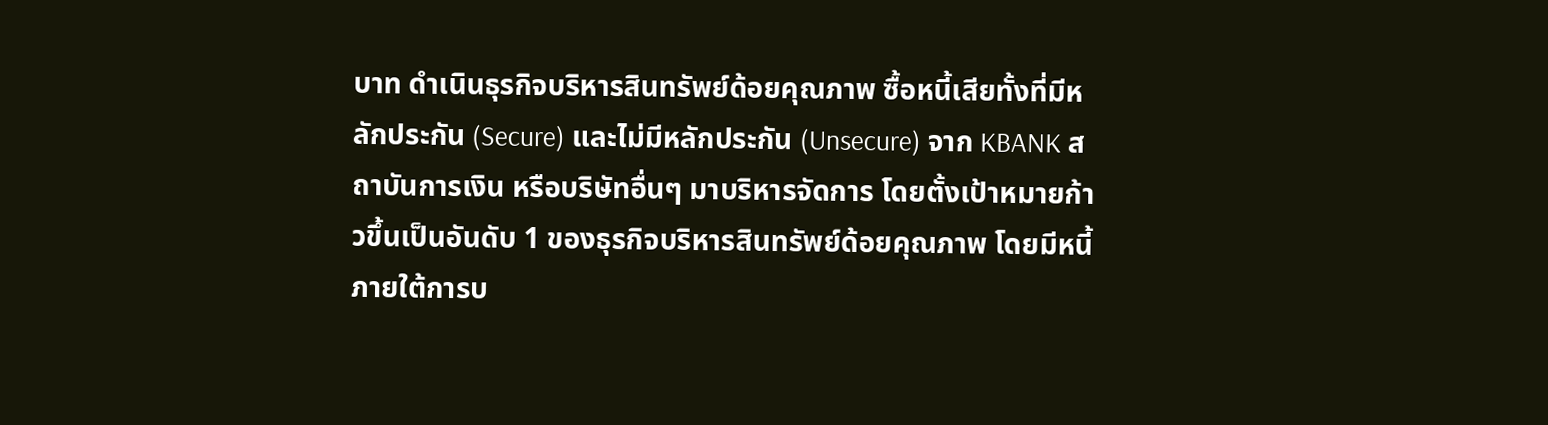บาท ดำเนินธุรกิจบริหารสินทรัพย์ด้อยคุณภาพ ซื้อหนี้เสียทั้งที่มีหลักประกัน (Secure) และไม่มีหลักประกัน (Unsecure) จาก KBANK สถาบันการเงิน หรือบริษัทอื่นๆ มาบริหารจัดการ โดยตั้งเป้าหมายก้าวขึ้นเป็นอันดับ 1 ของธุรกิจบริหารสินทรัพย์ด้อยคุณภาพ โดยมีหนี้ภายใต้การบ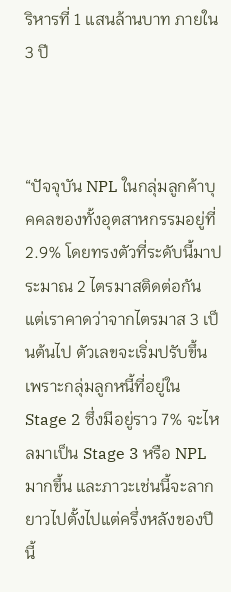ริหารที่ 1 แสนล้านบาท ภายใน 3 ปี



“ปัจจุบัน NPL ในกลุ่มลูกค้าบุคคลของทั้งอุตสาหกรรมอยู่ที่ 2.9% โดยทรงตัวที่ระดับนี้มาประมาณ 2 ไตรมาสติดต่อกัน แต่เราคาดว่าจากไตรมาส 3 เป็นต้นไป ตัวเลขจะเริ่มปรับขึ้น เพราะกลุ่มลูกหนี้ที่อยู่ใน Stage 2 ซึ่งมีอยู่ราว 7% จะไหลมาเป็น Stage 3 หรือ NPL มากขึ้น และภาวะเช่นนี้จะลากยาวไปตั้งไปแต่ครึ่งหลังของปีนี้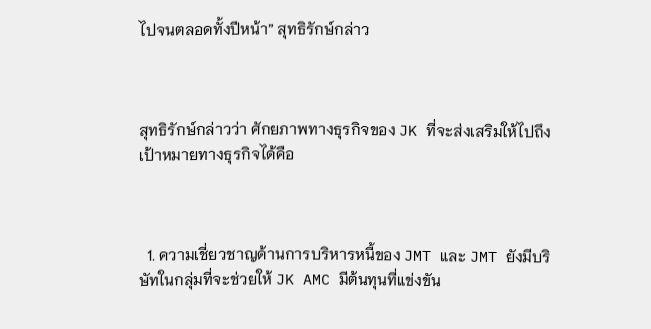ไปจนตลอดทั้งปีหน้า” สุทธิรักษ์กล่าว



สุทธิรักษ์กล่าวว่า ศักยภาพทางธุรกิจของ JK ที่จะส่งเสริมให้ไปถึงเป้าหมายทางธุรกิจได้คือ



  1. ความเชี่ยวชาญด้านการบริหารหนี้ของ JMT และ JMT ยังมีบริษัทในกลุ่มที่จะช่วยให้ JK AMC มีต้นทุนที่แข่งขัน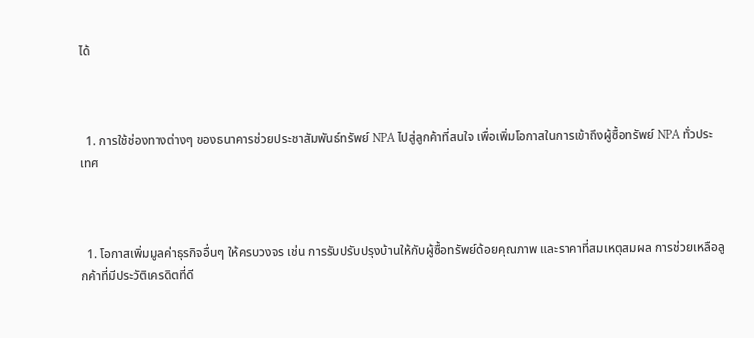ได้



  1. การใช้ช่องทางต่างๆ ของธนาคารช่วยประชาสัมพันธ์ทรัพย์ NPA ไปสู่ลูกค้าที่สนใจ เพื่อเพิ่มโอกาสในการเข้าถึงผู้ซื้อทรัพย์ NPA ทั่วประเทศ



  1. โอกาสเพิ่มมูลค่าธุรกิจอื่นๆ ให้ครบวงจร เช่น การรับปรับปรุงบ้านให้กับผู้ซื้อทรัพย์ด้อยคุณภาพ และราคาที่สมเหตุสมผล การช่วยเหลือลูกค้าที่มีประวัติเครดิตที่ดี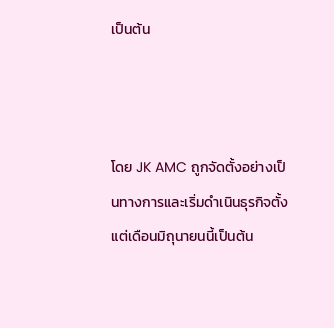เป็นต้น



โดย JK AMC ถูกจัดตั้งอย่างเป็นทางการและเริ่มดำเนินธุรกิจตั้งแต่เดือนมิถุนายนนี้เป็นต้น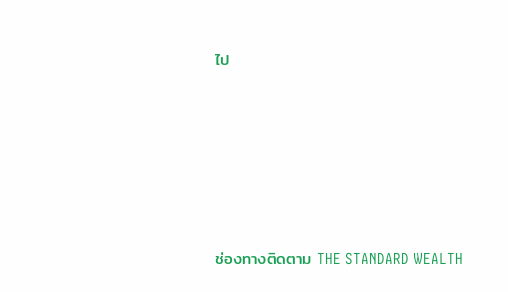ไป






ช่องทางติดตาม THE STANDARD WEALTH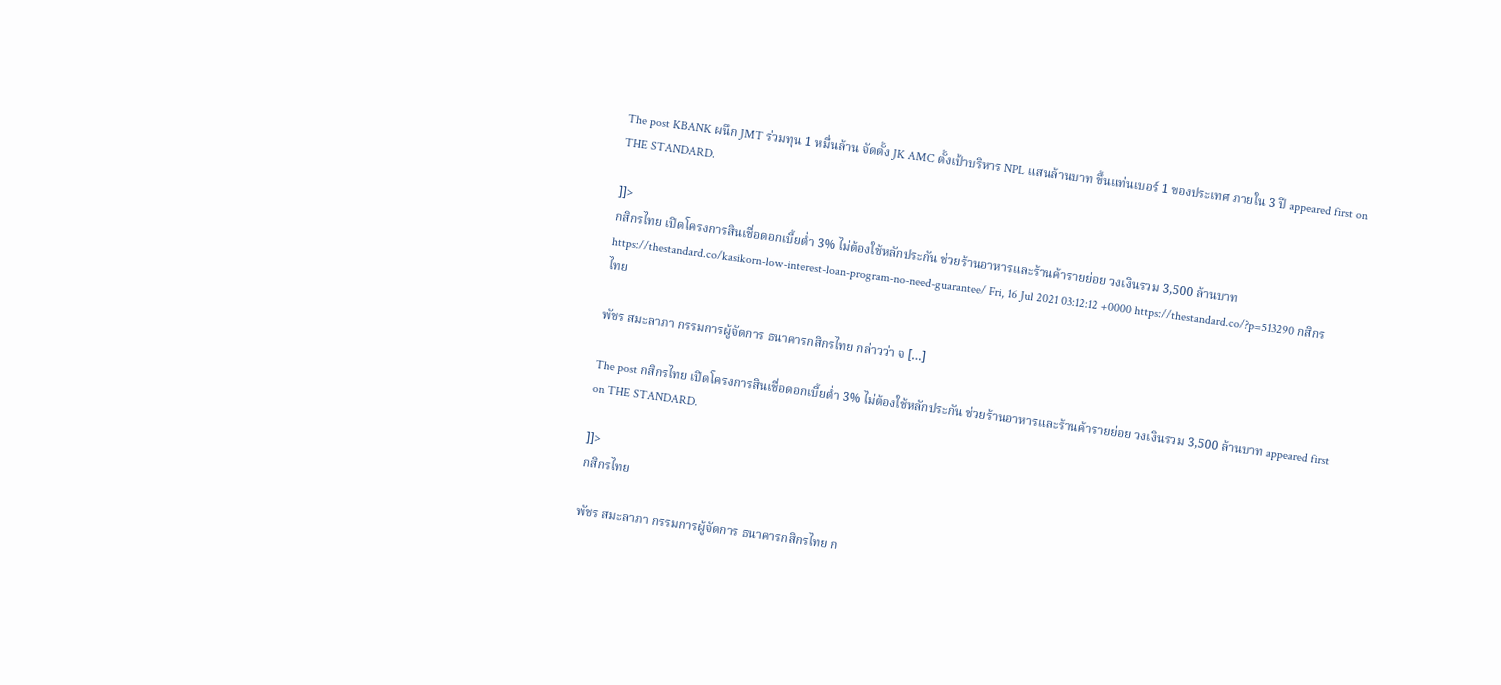The post KBANK ผนึก JMT ร่วมทุน 1 หมื่นล้าน จัดตั้ง JK AMC ตั้งเป้าบริหาร NPL แสนล้านบาท ขึ้นแท่นเบอร์ 1 ของประเทศ ภายใน 3 ปี appeared first on THE STANDARD.

]]>
กสิกรไทย เปิดโครงการสินเชื่อดอกเบี้ยต่ำ 3% ไม่ต้องใช้หลักประกัน ช่วยร้านอาหารและร้านค้ารายย่อย วงเงินรวม 3,500 ล้านบาท https://thestandard.co/kasikorn-low-interest-loan-program-no-need-guarantee/ Fri, 16 Jul 2021 03:12:12 +0000 https://thestandard.co/?p=513290 กสิกรไทย

พัชร สมะลาภา กรรมการผู้จัดการ ธนาคารกสิกรไทย กล่าวว่า จ […]

The post กสิกรไทย เปิดโครงการสินเชื่อดอกเบี้ยต่ำ 3% ไม่ต้องใช้หลักประกัน ช่วยร้านอาหารและร้านค้ารายย่อย วงเงินรวม 3,500 ล้านบาท appeared first on THE STANDARD.

]]>
กสิกรไทย

พัชร สมะลาภา กรรมการผู้จัดการ ธนาคารกสิกรไทย ก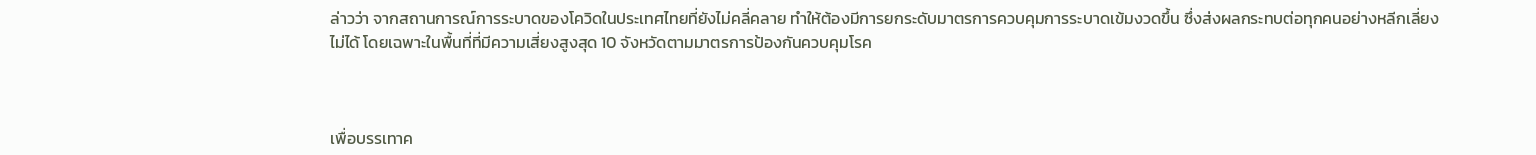ล่าวว่า จากสถานการณ์การระบาดของโควิดในประเทศไทยที่ยังไม่คลี่คลาย ทำให้ต้องมีการยกระดับมาตรการควบคุมการระบาดเข้มงวดขึ้น ซึ่งส่งผลกระทบต่อทุกคนอย่างหลีกเลี่ยงไม่ได้ โดยเฉพาะในพื้นที่ที่มีความเสี่ยงสูงสุด 10 จังหวัดตามมาตรการป้องกันควบคุมโรค



เพื่อบรรเทาค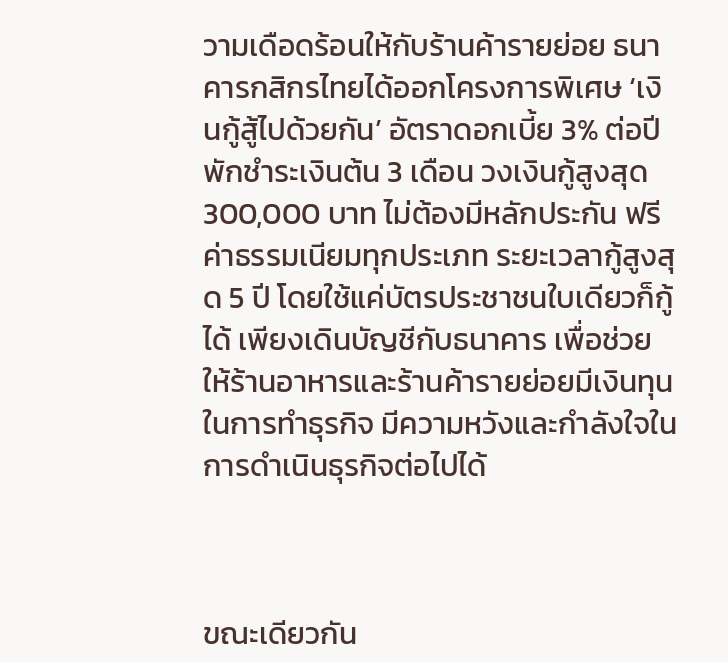วามเดือดร้อนให้กับร้านค้ารายย่อย ธนาคารกสิกรไทยได้ออกโครงการพิเศษ ‘เงินกู้สู้ไปด้วยกัน’ อัตราดอกเบี้ย 3% ต่อปี พักชำระเงินต้น 3 เดือน วงเงินกู้สูงสุด 300,000 บาท ไม่ต้องมีหลักประกัน ฟรีค่าธรรมเนียมทุกประเภท ระยะเวลากู้สูงสุด 5 ปี โดยใช้แค่บัตรประชาชนใบเดียวก็กู้ได้ เพียงเดินบัญชีกับธนาคาร เพื่อช่วยให้ร้านอาหารและร้านค้ารายย่อยมีเงินทุนในการทำธุรกิจ มีความหวังและกำลังใจในการดำเนินธุรกิจต่อไปได้



ขณะเดียวกัน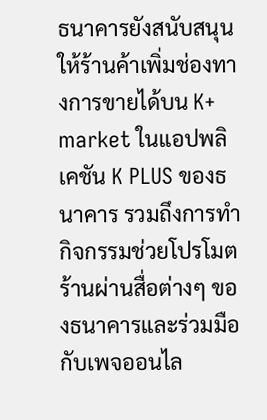ธนาคารยังสนับสนุนให้ร้านค้าเพิ่มช่องทางการขายได้บน K+ market ในแอปพลิเคชัน K PLUS ของธนาคาร รวมถึงการทำกิจกรรมช่วยโปรโมตร้านผ่านสื่อต่างๆ ของธนาคารและร่วมมือกับเพจออนไล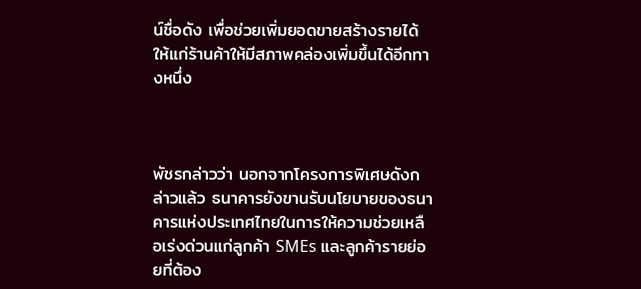น์ชื่อดัง เพื่อช่วยเพิ่มยอดขายสร้างรายได้ให้แก่ร้านค้าให้มีสภาพคล่องเพิ่มขึ้นได้อีกทางหนึ่ง



พัชรกล่าวว่า นอกจากโครงการพิเศษดังกล่าวแล้ว ธนาคารยังขานรับนโยบายของธนาคารแห่งประเทศไทยในการให้ความช่วยเหลือเร่งด่วนแก่ลูกค้า SMEs และลูกค้ารายย่อยที่ต้อง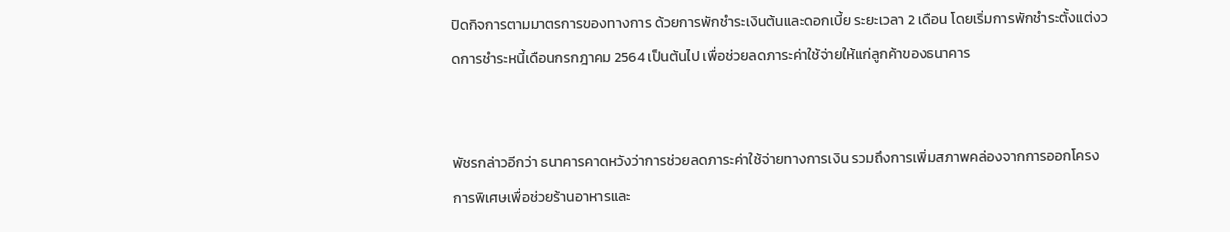ปิดกิจการตามมาตรการของทางการ ด้วยการพักชำระเงินต้นและดอกเบี้ย ระยะเวลา 2 เดือน โดยเริ่มการพักชำระตั้งแต่งวดการชำระหนี้เดือนกรกฎาคม 2564 เป็นต้นไป เพื่อช่วยลดภาระค่าใช้จ่ายให้แก่ลูกค้าของธนาคาร


พัชรกล่าวอีกว่า ธนาคารคาดหวังว่าการช่วยลดภาระค่าใช้จ่ายทางการเงิน รวมถึงการเพิ่มสภาพคล่องจากการออกโครงการพิเศษเพื่อช่วยร้านอาหารและ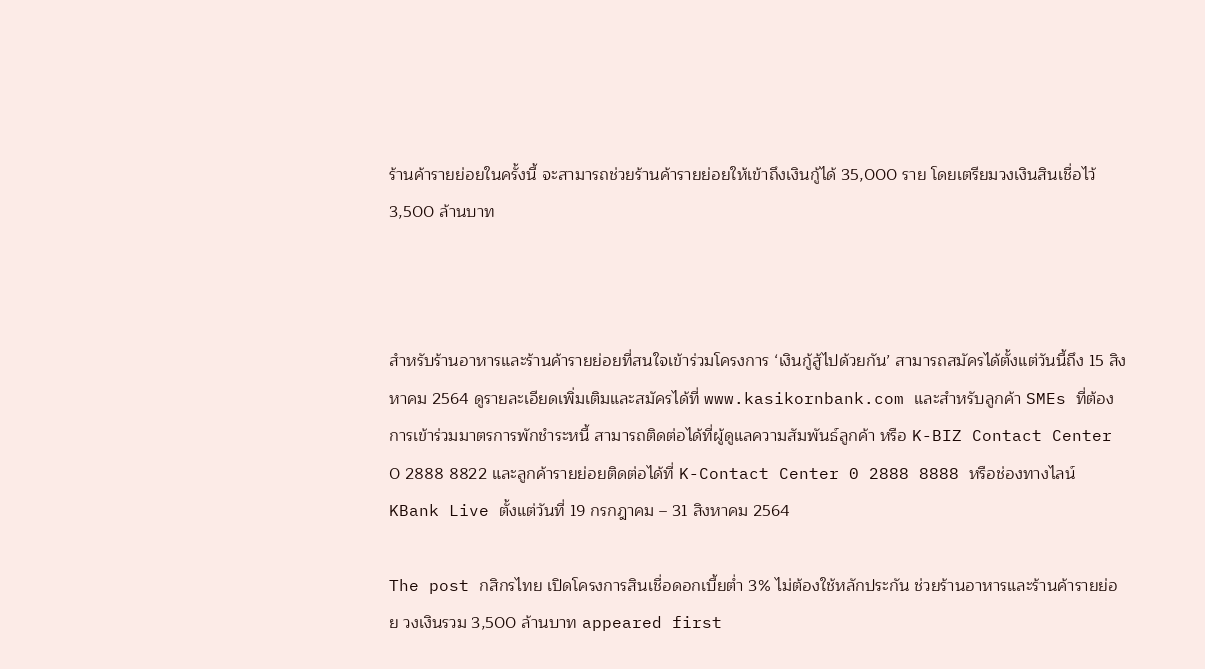ร้านค้ารายย่อยในครั้งนี้ จะสามารถช่วยร้านค้ารายย่อยให้เข้าถึงเงินกู้ได้ 35,000 ราย โดยเตรียมวงเงินสินเชื่อไว้ 3,500 ล้านบาท



สำหรับร้านอาหารและร้านค้ารายย่อยที่สนใจเข้าร่วมโครงการ ‘เงินกู้สู้ไปด้วยกัน’ สามารถสมัครได้ตั้งแต่วันนี้ถึง 15 สิงหาคม 2564 ดูรายละเอียดเพิ่มเติมและสมัครได้ที่ www.kasikornbank.com และสำหรับลูกค้า SMEs ที่ต้องการเข้าร่วมมาตรการพักชำระหนี้ สามารถติดต่อได้ที่ผู้ดูแลความสัมพันธ์ลูกค้า หรือ K-BIZ Contact Center 0 2888 8822 และลูกค้ารายย่อยติดต่อได้ที่ K-Contact Center 0 2888 8888 หรือช่องทางไลน์ KBank Live ตั้งแต่วันที่ 19 กรกฎาคม – 31 สิงหาคม 2564

The post กสิกรไทย เปิดโครงการสินเชื่อดอกเบี้ยต่ำ 3% ไม่ต้องใช้หลักประกัน ช่วยร้านอาหารและร้านค้ารายย่อย วงเงินรวม 3,500 ล้านบาท appeared first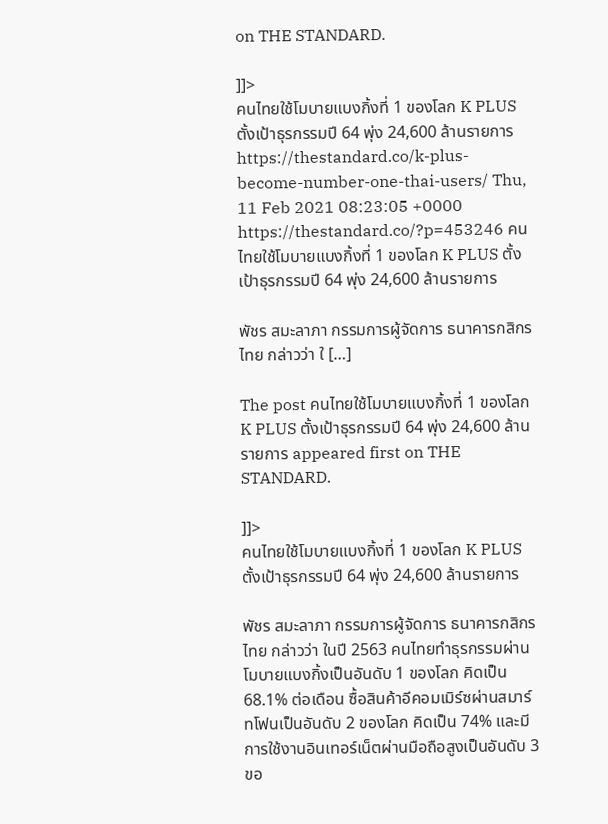on THE STANDARD.

]]>
คนไทยใช้โมบายแบงกิ้งที่ 1 ของโลก K PLUS ตั้งเป้าธุรกรรมปี 64 พุ่ง 24,600 ล้านรายการ https://thestandard.co/k-plus-become-number-one-thai-users/ Thu, 11 Feb 2021 08:23:05 +0000 https://thestandard.co/?p=453246 คนไทยใช้โมบายแบงกิ้งที่ 1 ของโลก K PLUS ตั้งเป้าธุรกรรมปี 64 พุ่ง 24,600 ล้านรายการ

พัชร สมะลาภา กรรมการผู้จัดการ ธนาคารกสิกรไทย กล่าวว่า ใ […]

The post คนไทยใช้โมบายแบงกิ้งที่ 1 ของโลก K PLUS ตั้งเป้าธุรกรรมปี 64 พุ่ง 24,600 ล้านรายการ appeared first on THE STANDARD.

]]>
คนไทยใช้โมบายแบงกิ้งที่ 1 ของโลก K PLUS ตั้งเป้าธุรกรรมปี 64 พุ่ง 24,600 ล้านรายการ

พัชร สมะลาภา กรรมการผู้จัดการ ธนาคารกสิกรไทย กล่าวว่า ในปี 2563 คนไทยทำธุรกรรมผ่านโมบายแบงกิ้งเป็นอันดับ 1 ของโลก คิดเป็น 68.1% ต่อเดือน ซื้อสินค้าอีคอมเมิร์ซผ่านสมาร์ทโฟนเป็นอันดับ 2 ของโลก คิดเป็น 74% และมีการใช้งานอินเทอร์เน็ตผ่านมือถือสูงเป็นอันดับ 3 ขอ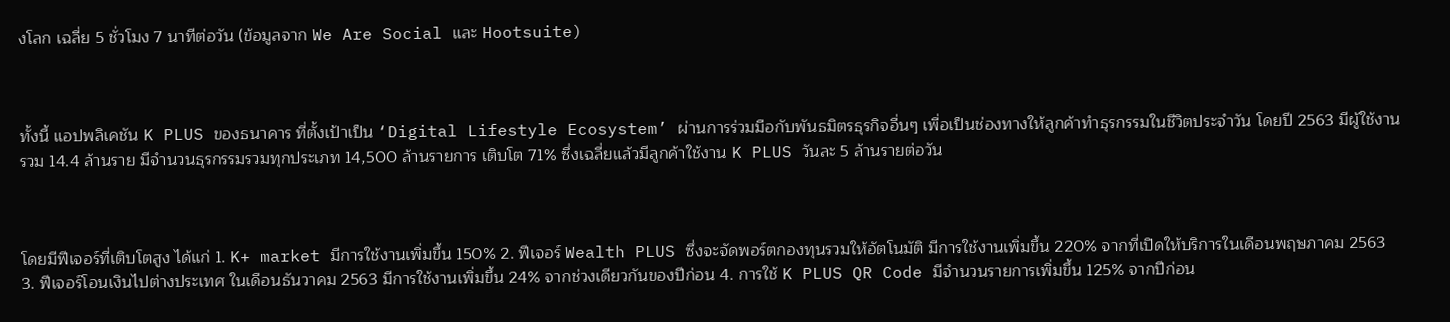งโลก เฉลี่ย 5 ชั่วโมง 7 นาทีต่อวัน (ข้อมูลจาก We Are Social และ Hootsuite)



ทั้งนี้ แอปพลิเคชัน K PLUS ของธนาคาร ที่ตั้งเป้าเป็น ‘Digital Lifestyle Ecosystem’ ผ่านการร่วมมือกับพันธมิตรธุรกิจอื่นๆ เพื่อเป็นช่องทางให้ลูกค้าทำธุรกรรมในชีวิตประจำวัน โดยปี 2563 มีผู้ใช้งานรวม 14.4 ล้านราย มีจำนวนธุรกรรมรวมทุกประเภท 14,500 ล้านรายการ เติบโต 71% ซึ่งเฉลี่ยแล้วมีลูกค้าใช้งาน K PLUS วันละ 5 ล้านรายต่อวัน



โดยมีฟีเจอร์ที่เติบโตสูง ได้แก่ 1. K+ market มีการใช้งานเพิ่มขึ้น 150% 2. ฟีเจอร์ Wealth PLUS ซึ่งจะจัดพอร์ตกองทุนรวมให้อัตโนมัติ มีการใช้งานเพิ่มขึ้น 220% จากที่เปิดให้บริการในเดือนพฤษภาคม 2563 3. ฟีเจอร์โอนเงินไปต่างประเทศ ในเดือนธันวาคม 2563 มีการใช้งานเพิ่มขึ้น 24% จากช่วงเดียวกันของปีก่อน 4. การใช้ K PLUS QR Code มีจำนวนรายการเพิ่มขึ้น 125% จากปีก่อน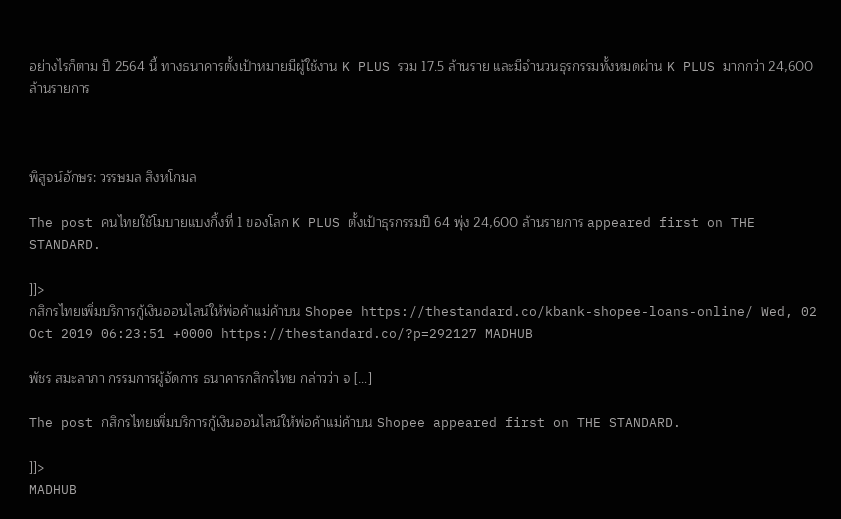อย่างไรก็ตาม ปี 2564 นี้ ทางธนาคารตั้งเป้าหมายมีผู้ใช้งาน K PLUS รวม 17.5 ล้านราย และมีจำนวนธุรกรรมทั้งหมดผ่าน K PLUS มากกว่า 24,600 ล้านรายการ



พิสูจน์อักษร: วรรษมล สิงหโกมล

The post คนไทยใช้โมบายแบงกิ้งที่ 1 ของโลก K PLUS ตั้งเป้าธุรกรรมปี 64 พุ่ง 24,600 ล้านรายการ appeared first on THE STANDARD.

]]>
กสิกรไทยเพิ่มบริการกู้เงินออนไลน์ให้พ่อค้าแม่ค้าบน Shopee https://thestandard.co/kbank-shopee-loans-online/ Wed, 02 Oct 2019 06:23:51 +0000 https://thestandard.co/?p=292127 MADHUB

พัชร สมะลาภา กรรมการผู้จัดการ ธนาคารกสิกรไทย กล่าวว่า จ […]

The post กสิกรไทยเพิ่มบริการกู้เงินออนไลน์ให้พ่อค้าแม่ค้าบน Shopee appeared first on THE STANDARD.

]]>
MADHUB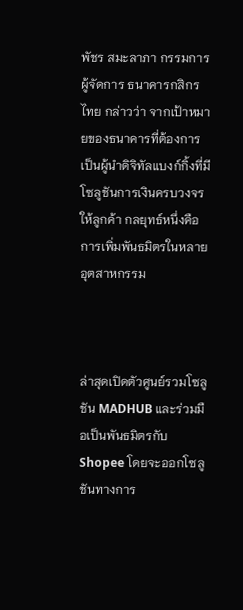พัชร สมะลาภา กรรมการผู้จัดการ ธนาคารกสิกรไทย กล่าวว่า จากเป้าหมายของธนาคารที่ต้องการเป็นผู้นำดิจิทัลแบงก์กิ้งที่มีโซลูชันการเงินครบวงจรให้ลูกค้า กลยุทธ์หนึ่งคือการเพิ่มพันธมิตรในหลายอุตสาหกรรม



ล่าสุดเปิดตัวศูนย์รวมโซลูชัน MADHUB และร่วมมือเป็นพันธมิตรกับ Shopee โดยจะออกโซลูชันทางการ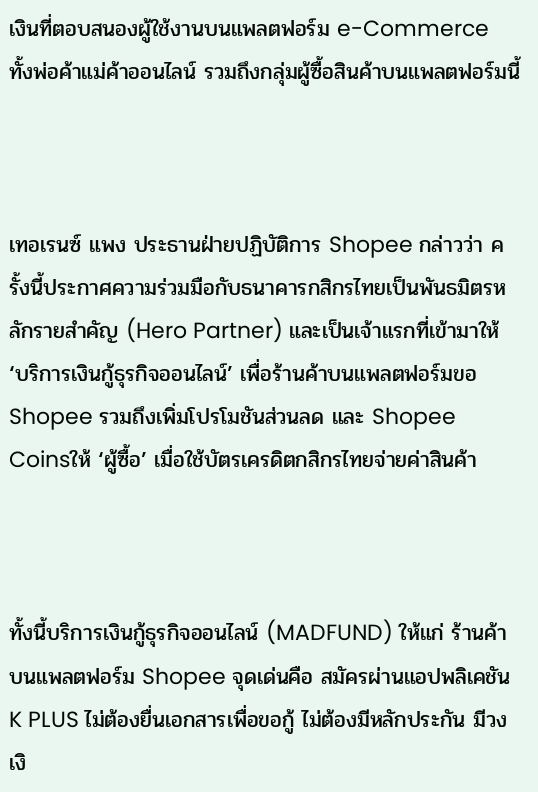เงินที่ตอบสนองผู้ใช้งานบนแพลตฟอร์ม e-Commerce ทั้งพ่อค้าแม่ค้าออนไลน์ รวมถึงกลุ่มผู้ซื้อสินค้าบนแพลตฟอร์มนี้



เทอเรนซ์ แพง ประธานฝ่ายปฏิบัติการ Shopee กล่าวว่า ครั้งนี้ประกาศความร่วมมือกับธนาคารกสิกรไทยเป็นพันธมิตรหลักรายสำคัญ (Hero Partner) และเป็นเจ้าแรกที่เข้ามาให้ ‘บริการเงินกู้ธุรกิจออนไลน์’ เพื่อร้านค้าบนแพลตฟอร์มขอ Shopee รวมถึงเพิ่มโปรโมชันส่วนลด และ Shopee Coinsให้ ‘ผู้ซื้อ’ เมื่อใช้บัตรเครดิตกสิกรไทยจ่ายค่าสินค้า



ทั้งนี้บริการเงินกู้ธุรกิจออนไลน์ (MADFUND) ให้แก่ ร้านค้าบนแพลตฟอร์ม Shopee จุดเด่นคือ สมัครผ่านแอปพลิเคชัน K PLUS ไม่ต้องยื่นเอกสารเพื่อขอกู้ ไม่ต้องมีหลักประกัน มีวงเงิ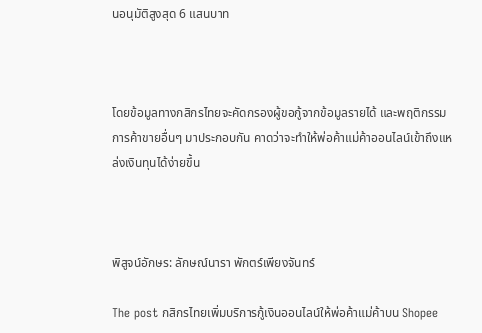นอนุมัติสูงสุด 6 แสนบาท



โดยข้อมูลทางกสิกรไทยจะคัดกรองผู้ขอกู้จากข้อมูลรายได้ และพฤติกรรมการค้าขายอื่นๆ มาประกอบกัน คาดว่าจะทำให้พ่อค้าแม่ค้าออนไลน์เข้าถึงแหล่งเงินทุนได้ง่ายขึ้น



พิสูจน์อักษร: ลักษณ์นารา พักตร์เพียงจันทร์

The post กสิกรไทยเพิ่มบริการกู้เงินออนไลน์ให้พ่อค้าแม่ค้าบน Shopee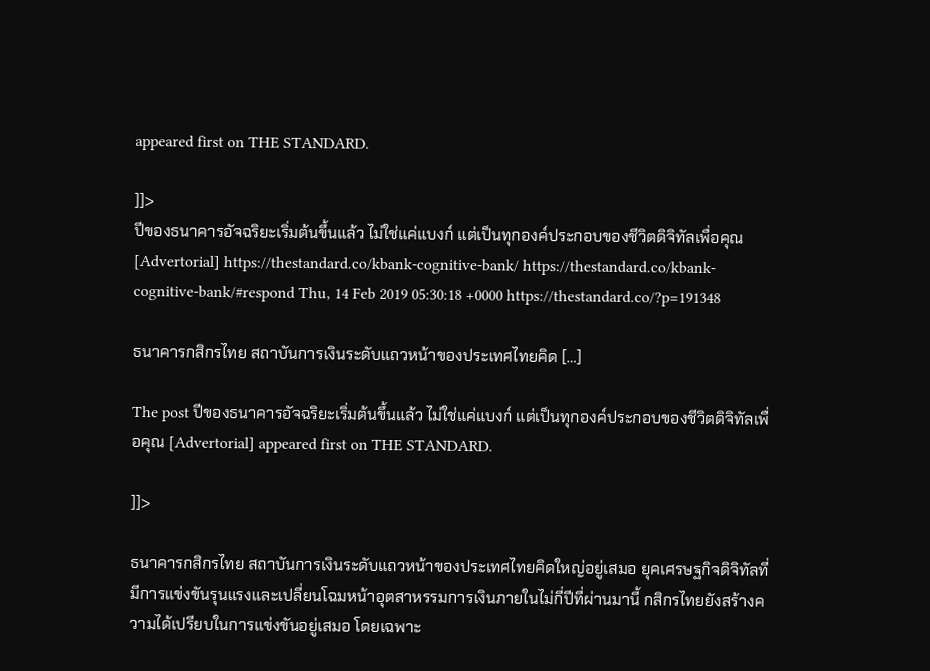appeared first on THE STANDARD.

]]>
ปีของธนาคารอัจฉริยะเริ่มต้นขึ้นแล้ว ไม่ใช่แค่แบงก์ แต่เป็นทุกองค์ประกอบของชีวิตดิจิทัลเพื่อคุณ [Advertorial] https://thestandard.co/kbank-cognitive-bank/ https://thestandard.co/kbank-cognitive-bank/#respond Thu, 14 Feb 2019 05:30:18 +0000 https://thestandard.co/?p=191348

ธนาคารกสิกรไทย สถาบันการเงินระดับแถวหน้าของประเทศไทยคิด […]

The post ปีของธนาคารอัจฉริยะเริ่มต้นขึ้นแล้ว ไม่ใช่แค่แบงก์ แต่เป็นทุกองค์ประกอบของชีวิตดิจิทัลเพื่อคุณ [Advertorial] appeared first on THE STANDARD.

]]>

ธนาคารกสิกรไทย สถาบันการเงินระดับแถวหน้าของประเทศไทยคิดใหญ่อยู่เสมอ ยุคเศรษฐกิจดิจิทัลที่มีการแข่งขันรุนแรงและเปลี่ยนโฉมหน้าอุตสาหรรมการเงินภายในไม่กี่ปีที่ผ่านมานี้ กสิกรไทยยังสร้างความได้เปรียบในการแข่งขันอยู่เสมอ โดยเฉพาะ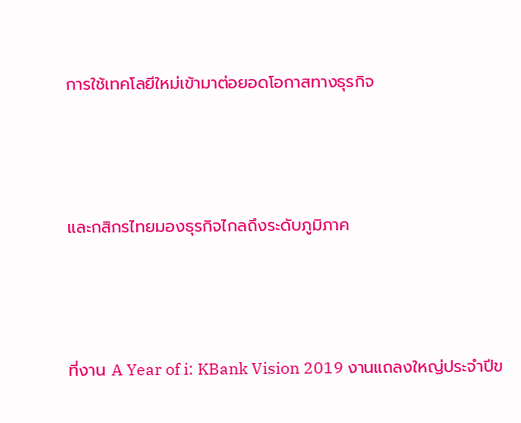การใช้เทคโลยีใหม่เข้ามาต่อยอดโอกาสทางธุรกิจ



และกสิกรไทยมองธุรกิจไกลถึงระดับภูมิภาค



ที่งาน A Year of i: KBank Vision 2019 งานแถลงใหญ่ประจำปีข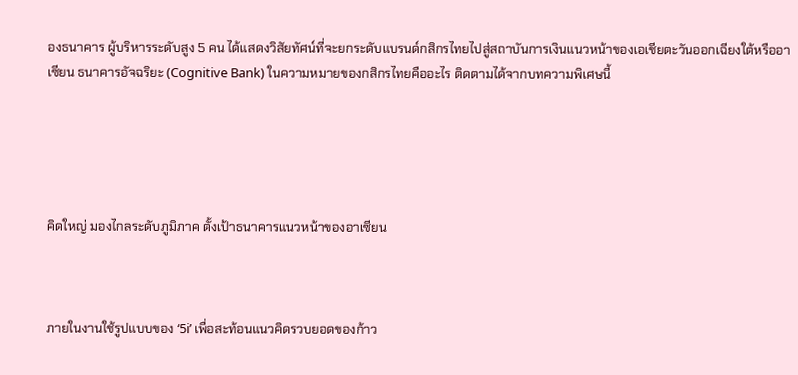องธนาคาร ผู้บริหารระดับสูง 5 คน ได้แสดงวิสัยทัศน์ที่จะยกระดับแบรนด์กสิกรไทยไปสู่สถาบันการเงินแนวหน้าของเอเชียตะวันออกเฉียงใต้หรืออาเซียน ธนาคารอัจฉริยะ (Cognitive Bank) ในความหมายของกสิกรไทยคืออะไร ติดตามได้จากบทความพิเศษนี้





คิดใหญ่ มองไกลระดับภูมิภาค ตั้งเป้าธนาคารแนวหน้าของอาเซียน



ภายในงานใช้รูปแบบของ ‘5i’ เพื่อสะท้อนแนวคิดรวบยอดของก้าว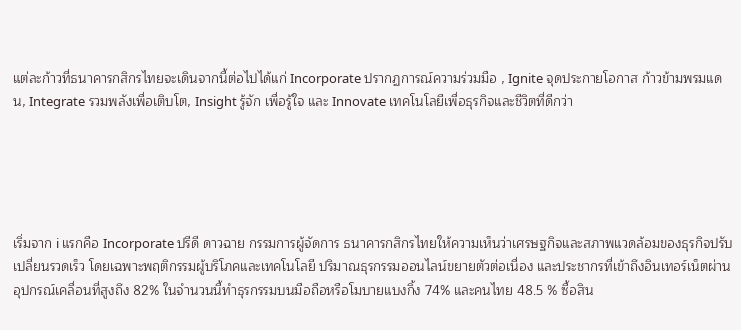แต่ละก้าวที่ธนาคารกสิกรไทยจะเดินจากนี้ต่อไปได้แก่ Incorporate ปรากฏการณ์ความร่วมมือ , Ignite จุดประกายโอกาส ก้าวข้ามพรมแดน, Integrate รวมพลังเพื่อเติบโต, Insight รู้จัก เพื่อรู้ใจ และ Innovate เทคโนโลยีเพื่อธุรกิจและชีวิตที่ดีกว่า





เริ่มจาก i แรกคือ Incorporate ปรีดี ดาวฉาย กรรมการผู้จัดการ ธนาคารกสิกรไทยให้ความเห็นว่าเศรษฐกิจและสภาพแวดล้อมของธุรกิจปรับเปลี่ยนรวดเร็ว โดยเฉพาะพฤติกรรมผู้บริโภคและเทคโนโลยี ปริมาณธุรกรรมออนไลน์ขยายตัวต่อเนื่อง และประชากรที่เข้าถึงอินเทอร์เน็ตผ่านอุปกรณ์เคลื่อนที่สูงถึง 82% ในจำนวนนี้ทำธุรกรรมบนมือถือหรือโมบายแบงกิ้ง 74% และคนไทย 48.5 % ซื้อสิน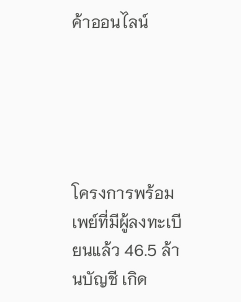ค้าออนไลน์





โครงการพร้อมเพย์ที่มีผู้ลงทะเบียนแล้ว 46.5 ล้านบัญชี เกิด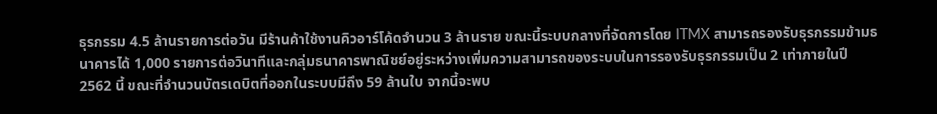ธุรกรรม 4.5 ล้านรายการต่อวัน มีร้านค้าใช้งานคิวอาร์โค้ดจำนวน 3 ล้านราย ขณะนี้ระบบกลางที่จัดการโดย ITMX สามารถรองรับธุรกรรมข้ามธนาคารได้ 1,000 รายการต่อวินาทีและกลุ่มธนาคารพาณิชย์อยู่ระหว่างเพิ่มความสามารถของระบบในการรองรับธุรกรรมเป็น 2 เท่าภายในปี 2562 นี้ ขณะที่จำนวนบัตรเดบิตที่ออกในระบบมีถึง 59 ล้านใบ จากนี้จะพบ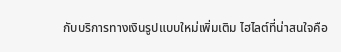กับบริการทางเงินรูปแบบใหม่เพิ่มเติม ไฮไลต์ที่น่าสนใจคือ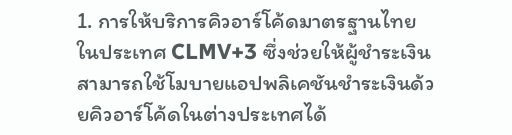1. การให้บริการคิวอาร์โค้ดมาตรฐานไทยในประเทศ CLMV+3 ซึ่งช่วยให้ผู้ชำระเงินสามารถใช้โมบายแอปพลิเคชันชำระเงินด้วยคิวอาร์โค้ดในต่างประเทศได้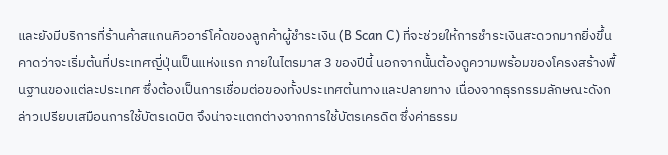และยังมีบริการที่ร้านค้าสแกนคิวอาร์โค้ดของลูกค้าผู้ชำระเงิน (B Scan C) ที่จะช่วยให้การชำระเงินสะดวกมากยิ่งขึ้น คาดว่าจะเริ่มต้นที่ประเทศญี่ปุ่นเป็นแห่งแรก ภายในไตรมาส 3 ของปีนี้ นอกจากนั้นต้องดูความพร้อมของโครงสร้างพื้นฐานของแต่ละประเทศ ซึ่งต้องเป็นการเชื่อมต่อของทั้งประเทศต้นทางและปลายทาง เนื่องจากธุรกรรมลักษณะดังกล่าวเปรียบเสมือนการใช้บัตรเดบิต จึงน่าจะแตกต่างจากการใช้บัตรเครดิต ซึ่งค่าธรรม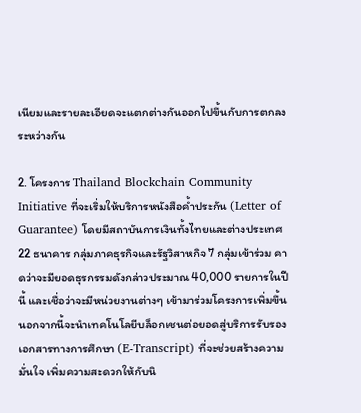เนียมและรายละเอียดจะแตกต่างกันออกไปขึ้นกับการตกลงระหว่างกัน

2. โครงการ Thailand Blockchain Community Initiative ที่จะเริ่มให้บริการหนังสือค้ำประกัน (Letter of Guarantee) โดยมีสถาบันการเงินทั้งไทยและต่างประเทศ 22 ธนาคาร กลุ่มภาคธุรกิจและรัฐวิสาหกิจ 7 กลุ่มเข้าร่วม คาดว่าจะมียอดธุรกรรมดังกล่าวประมาณ 40,000 รายการในปีนี้ และเชื่อว่าจะมีหน่วยงานต่างๆ เข้ามาร่วมโครงการเพิ่มขึ้น นอกจากนี้จะนำเทคโนโลยีบล็อกเชนต่อยอดสู่บริการรับรองเอกสารทางการศึกษา (E-Transcript) ที่จะช่วยสร้างความมั่นใจ เพิ่มความสะดวกให้กับนิ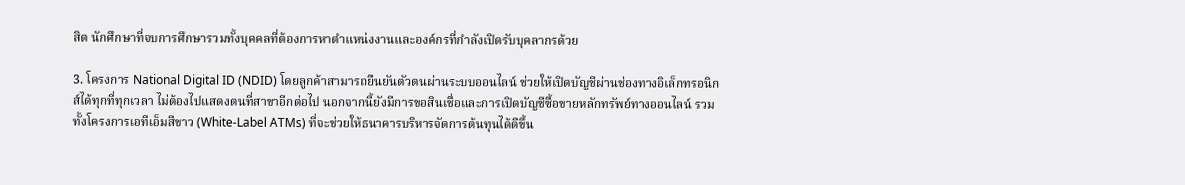สิต นักศึกษาที่จบการศึกษารวมทั้งบุคคลที่ต้องการหาตำแหน่งงานและองค์กรที่กำลังเปิดรับบุคลากรด้วย

3. โครงการ National Digital ID (NDID) โดยลูกค้าสามารถยืนยันตัวตนผ่านระบบออนไลน์ ช่วยให้เปิดบัญชีผ่านช่องทางอิเล็กทรอนิกส์ได้ทุกที่ทุกเวลา ไม่ต้องไปแสดงตนที่สาขาอีกต่อไป นอกจากนี้ยังมีการขอสินเชื่อและการเปิดบัญชีซื้อขายหลักทรัพย์ทางออนไลน์ รวมทั้งโครงการเอทีเอ็มสีขาว (White-Label ATMs) ที่จะช่วยให้ธนาคารบริหารจัดการต้นทุนได้ดีขึ้น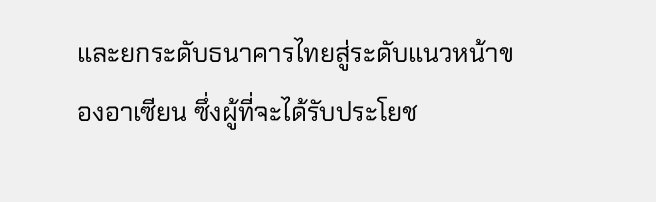และยกระดับธนาคารไทยสู่ระดับแนวหน้าของอาเซียน ซึ่งผู้ที่จะได้รับประโยช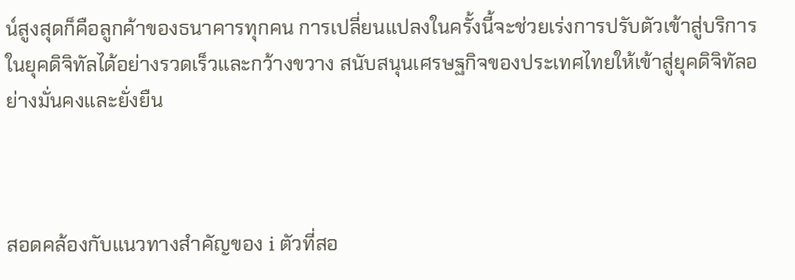น์สูงสุดก็คือลูกค้าของธนาคารทุกคน การเปลี่ยนแปลงในครั้งนี้จะช่วยเร่งการปรับตัวเข้าสู่บริการในยุคดิจิทัลได้อย่างรวดเร็วและกว้างขวาง สนับสนุนเศรษฐกิจของประเทศไทยให้เข้าสู่ยุคดิจิทัลอย่างมั่นคงและยั่งยืน



สอดคล้องกับแนวทางสำคัญของ i ตัวที่สอ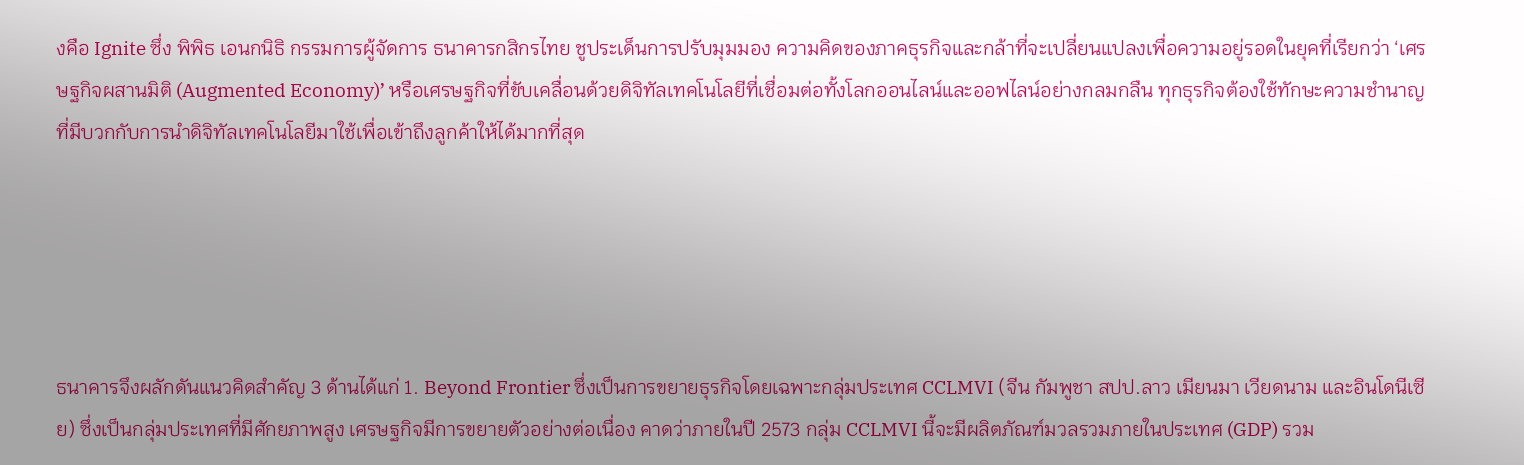งคือ Ignite ซึ่ง พิพิธ เอนกนิธิ กรรมการผู้จัดการ ธนาคารกสิกรไทย ชูประเด็นการปรับมุมมอง ความคิดของภาคธุรกิจและกล้าที่จะเปลี่ยนแปลงเพื่อความอยู่รอดในยุคที่เรียกว่า ‘เศรษฐกิจผสานมิติ (Augmented Economy)’ หรือเศรษฐกิจที่ขับเคลื่อนด้วยดิจิทัลเทคโนโลยีที่เชื่อมต่อทั้งโลกออนไลน์และออฟไลน์อย่างกลมกลืน ทุกธุรกิจต้องใช้ทักษะความชำนาญที่มีบวกกับการนำดิจิทัลเทคโนโลยีมาใช้เพื่อเข้าถึงลูกค้าให้ได้มากที่สุด





ธนาคารจึงผลักดันแนวคิดสำคัญ 3 ด้านได้แก่ 1. Beyond Frontier ซึ่งเป็นการขยายธุรกิจโดยเฉพาะกลุ่มประเทศ CCLMVI (จีน กัมพูชา สปป.ลาว เมียนมา เวียดนาม และอินโดนีเซีย) ซึ่งเป็นกลุ่มประเทศที่มีศักยภาพสูง เศรษฐกิจมีการขยายตัวอย่างต่อเนื่อง คาดว่าภายในปี 2573 กลุ่ม CCLMVI นี้จะมีผลิตภัณฑ์มวลรวมภายในประเทศ (GDP) รวม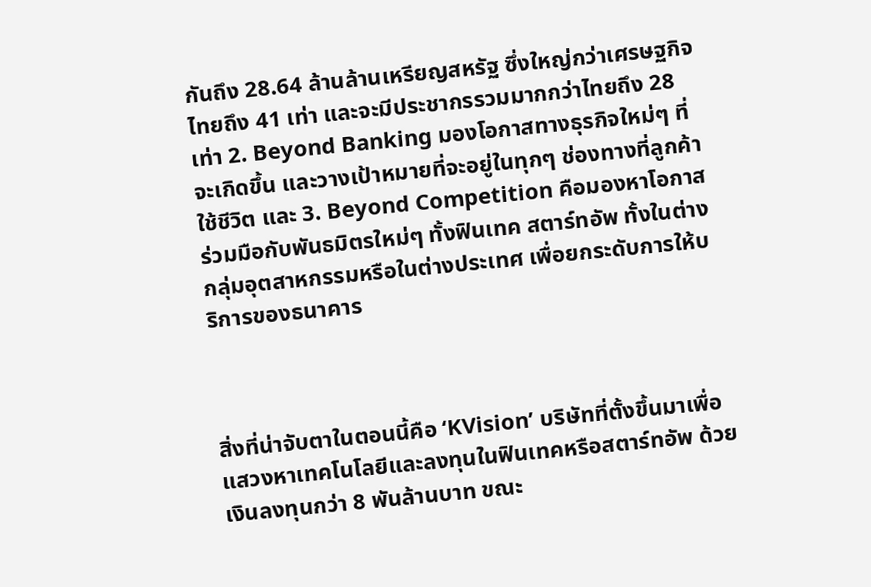กันถึง 28.64 ล้านล้านเหรียญสหรัฐ ซึ่งใหญ่กว่าเศรษฐกิจไทยถึง 41 เท่า และจะมีประชากรรวมมากกว่าไทยถึง 28 เท่า 2. Beyond Banking มองโอกาสทางธุรกิจใหม่ๆ ที่จะเกิดขึ้น และวางเป้าหมายที่จะอยู่ในทุกๆ ช่องทางที่ลูกค้าใช้ชีวิต และ 3. Beyond Competition คือมองหาโอกาสร่วมมือกับพันธมิตรใหม่ๆ ทั้งฟินเทค สตาร์ทอัพ ทั้งในต่างกลุ่มอุตสาหกรรมหรือในต่างประเทศ เพื่อยกระดับการให้บริการของธนาคาร



สิ่งที่น่าจับตาในตอนนี้คือ ‘KVision’ บริษัทที่ตั้งขึ้นมาเพื่อแสวงหาเทคโนโลยีและลงทุนในฟินเทคหรือสตาร์ทอัพ ด้วยเงินลงทุนกว่า 8 พันล้านบาท ขณะ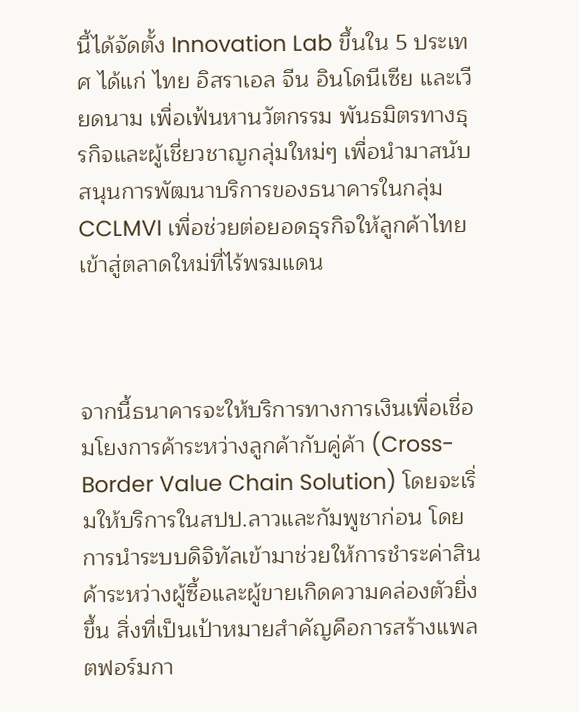นี้ได้จัดตั้ง Innovation Lab ขึ้นใน 5 ประเทศ ได้แก่ ไทย อิสราเอล จีน อินโดนีเซีย และเวียดนาม เพื่อเฟ้นหานวัตกรรม พันธมิตรทางธุรกิจและผู้เชี่ยวชาญกลุ่มใหม่ๆ เพื่อนำมาสนับสนุนการพัฒนาบริการของธนาคารในกลุ่ม CCLMVI เพื่อช่วยต่อยอดธุรกิจให้ลูกค้าไทยเข้าสู่ตลาดใหม่ที่ไร้พรมแดน



จากนี้ธนาคารจะให้บริการทางการเงินเพื่อเชื่อมโยงการค้าระหว่างลูกค้ากับคู่ค้า (Cross-Border Value Chain Solution) โดยจะเริ่มให้บริการในสปป.ลาวและกัมพูชาก่อน โดยการนำระบบดิจิทัลเข้ามาช่วยให้การชำระค่าสินค้าระหว่างผู้ซื้อและผู้ขายเกิดความคล่องตัวยิ่งขึ้น สิ่งที่เป็นเป้าหมายสำคัญคือการสร้างแพลตฟอร์มกา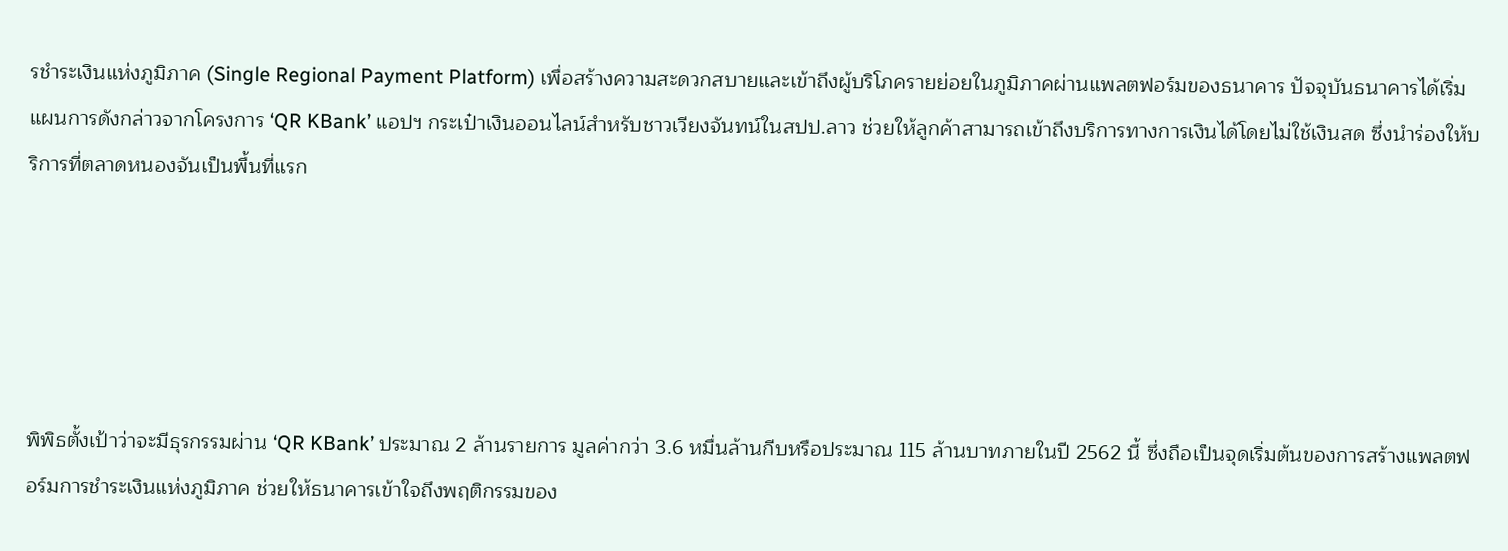รชำระเงินแห่งภูมิภาค (Single Regional Payment Platform) เพื่อสร้างความสะดวกสบายและเข้าถึงผู้บริโภครายย่อยในภูมิภาคผ่านแพลตฟอร์มของธนาคาร ปัจจุบันธนาคารได้เริ่มแผนการดังกล่าวจากโครงการ ‘QR KBank’ แอปฯ กระเป๋าเงินออนไลน์สำหรับชาวเวียงจันทน์ในสปป.ลาว ช่วยให้ลูกค้าสามารถเข้าถึงบริการทางการเงินได้โดยไม่ใช้เงินสด ซึ่งนำร่องให้บริการที่ตลาดหนองจันเป็นพื้นที่แรก





พิพิธตั้งเป้าว่าจะมีธุรกรรมผ่าน ‘QR KBank’ ประมาณ 2 ล้านรายการ มูลค่ากว่า 3.6 หมื่นล้านกีบหรือประมาณ 115 ล้านบาทภายในปี 2562 นี้ ซึ่งถือเป็นจุดเริ่มต้นของการสร้างแพลตฟอร์มการชำระเงินแห่งภูมิภาค ช่วยให้ธนาคารเข้าใจถึงพฤติกรรมของ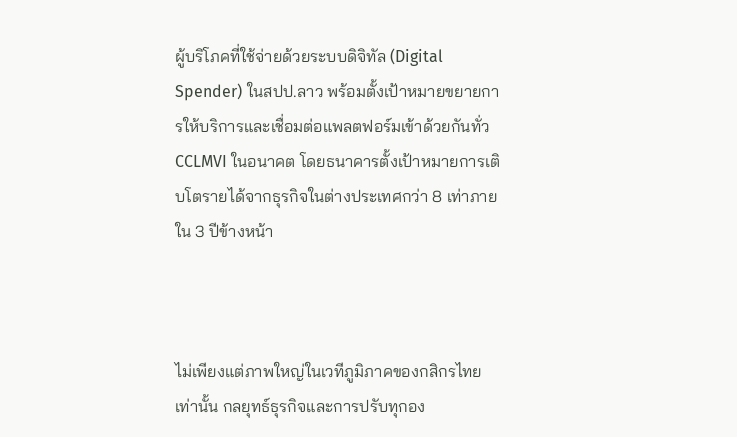ผู้บริโภคที่ใช้จ่ายด้วยระบบดิจิทัล (Digital Spender) ในสปป.ลาว พร้อมตั้งเป้าหมายขยายการให้บริการและเชื่อมต่อแพลตฟอร์มเข้าด้วยกันทั่ว CCLMVI ในอนาคต โดยธนาคารตั้งเป้าหมายการเติบโตรายได้จากธุรกิจในต่างประเทศกว่า 8 เท่าภายใน 3 ปีข้างหน้า



ไม่เพียงแต่ภาพใหญ่ในเวทีภูมิภาคของกสิกรไทยเท่านั้น กลยุทธ์ธุรกิจและการปรับทุกอง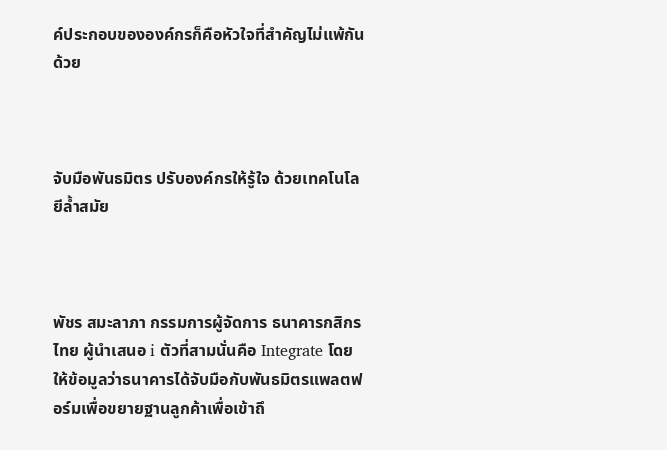ค์ประกอบขององค์กรก็คือหัวใจที่สำคัญไม่แพ้กันด้วย



จับมือพันธมิตร ปรับองค์กรให้รู้ใจ ด้วยเทคโนโลยีล้ำสมัย



พัชร สมะลาภา กรรมการผู้จัดการ ธนาคารกสิกรไทย ผู้นำเสนอ i ตัวที่สามนั่นคือ Integrate โดยให้ข้อมูลว่าธนาคารได้จับมือกับพันธมิตรแพลตฟอร์มเพื่อขยายฐานลูกค้าเพื่อเข้าถึ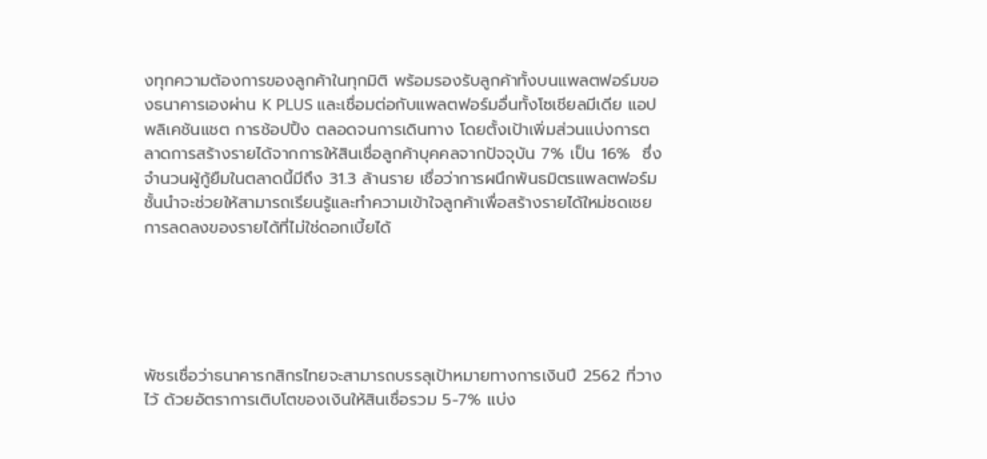งทุกความต้องการของลูกค้าในทุกมิติ พร้อมรองรับลูกค้าทั้งบนแพลตฟอร์มของธนาคารเองผ่าน K PLUS และเชื่อมต่อกับแพลตฟอร์มอื่นทั้งโซเชียลมีเดีย แอปพลิเคชันแชต การช้อปปิ้ง ตลอดจนการเดินทาง โดยตั้งเป้าเพิ่มส่วนแบ่งการตลาดการสร้างรายได้จากการให้สินเชื่อลูกค้าบุคคลจากปัจจุบัน 7% เป็น 16%  ซึ่งจำนวนผู้กู้ยืมในตลาดนี้มีถึง 31.3 ล้านราย เชื่อว่าการผนึกพันธมิตรแพลตฟอร์มชั้นนำจะช่วยให้สามารถเรียนรู้และทำความเข้าใจลูกค้าเพื่อสร้างรายได้ใหม่ชดเชยการลดลงของรายได้ที่ไม่ใช่ดอกเบี้ยได้





พัชรเชื่อว่าธนาคารกสิกรไทยจะสามารถบรรลุเป้าหมายทางการเงินปี 2562 ที่วางไว้ ด้วยอัตราการเติบโตของเงินให้สินเชื่อรวม 5-7% แบ่ง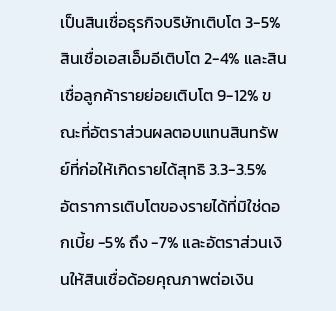เป็นสินเชื่อธุรกิจบริษัทเติบโต 3-5% สินเชื่อเอสเอ็มอีเติบโต 2-4% และสินเชื่อลูกค้ารายย่อยเติบโต 9-12% ขณะที่อัตราส่วนผลตอบแทนสินทรัพย์ที่ก่อให้เกิดรายได้สุทธิ 3.3-3.5% อัตราการเติบโตของรายได้ที่มิใช่ดอกเบี้ย -5% ถึง -7% และอัตราส่วนเงินให้สินเชื่อด้อยคุณภาพต่อเงิน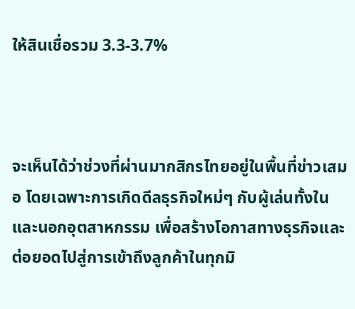ให้สินเชื่อรวม 3.3-3.7%



จะเห็นได้ว่าช่วงที่ผ่านมากสิกรไทยอยู่ในพื้นที่ข่าวเสมอ โดยเฉพาะการเกิดดีลธุรกิจใหม่ๆ กับผู้เล่นทั้งในและนอกอุตสาหกรรม เพื่อสร้างโอกาสทางธุรกิจและต่อยอดไปสู่การเข้าถึงลูกค้าในทุกมิ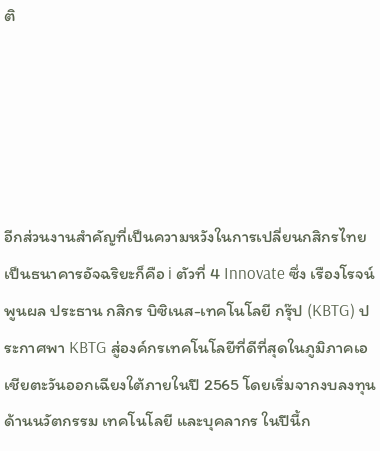ติ





อีกส่วนงานสำคัญที่เป็นความหวังในการเปลี่ยนกสิกรไทยเป็นธนาคารอัจฉริยะก็คือ i ตัวที่ 4 Innovate ซึ่ง เรืองโรจน์ พูนผล ประธาน กสิกร บิซิเนส-เทคโนโลยี กรุ๊ป (KBTG) ประกาศพา KBTG สู่องค์กรเทคโนโลยีที่ดีที่สุดในภูมิภาคเอเชียตะวันออกเฉียงใต้ภายในปี 2565 โดยเริ่มจากงบลงทุนด้านนวัตกรรม เทคโนโลยี และบุคลากร ในปีนี้ก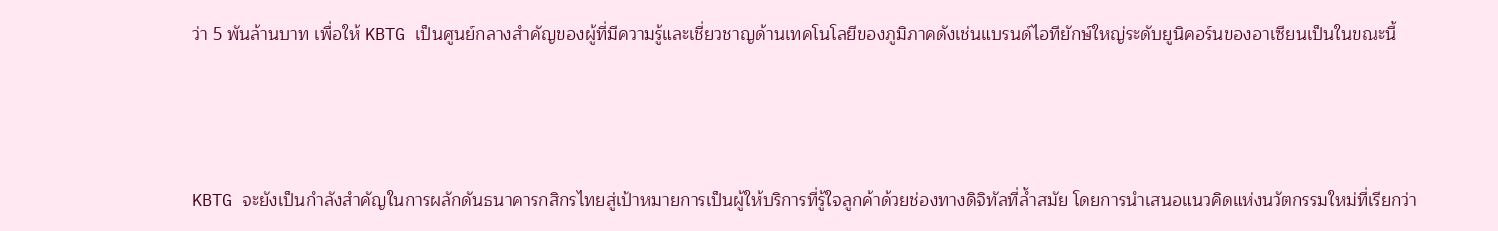ว่า 5 พันล้านบาท เพื่อให้ KBTG เป็นศูนย์กลางสำคัญของผู้ที่มีความรู้และเชี่ยวชาญด้านเทคโนโลยีของภูมิภาคดังเช่นแบรนด์ไอทียักษ์ใหญ่ระดับยูนิคอร์นของอาเซียนเป็นในขณะนี้





KBTG จะยังเป็นกำลังสำคัญในการผลักดันธนาคารกสิกรไทยสู่เป้าหมายการเป็นผู้ให้บริการที่รู้ใจลูกค้าด้วยช่องทางดิจิทัลที่ล้ำสมัย โดยการนำเสนอแนวคิดแห่งนวัตกรรมใหม่ที่เรียกว่า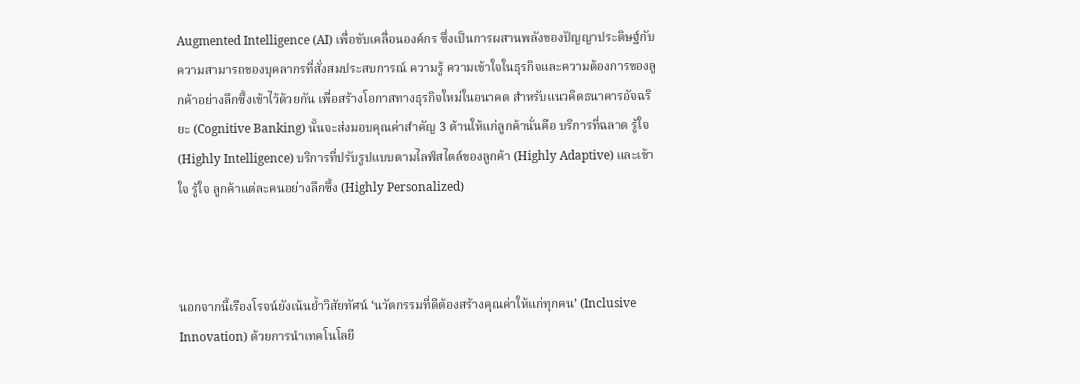Augmented Intelligence (AI) เพื่อขับเคลื่อนองค์กร ซึ่งเป็นการผสานพลังของปัญญาประดิษฐ์กับความสามารถของบุคลากรที่สั่งสมประสบการณ์ ความรู้ ความเข้าใจในธุรกิจและความต้องการของลูกค้าอย่างลึกซึ้งเข้าไว้ด้วยกัน เพื่อสร้างโอกาสทางธุรกิจใหม่ในอนาคต สำหรับแนวคิดธนาคารอัจฉริยะ (Cognitive Banking) นั้นจะส่งมอบคุณค่าสำคัญ 3 ด้านให้แก่ลูกค้านั่นคือ บริการที่ฉลาด รู้ใจ (Highly Intelligence) บริการที่ปรับรูปแบบตามไลฟ์สไตล์ของลูกค้า (Highly Adaptive) และเข้าใจ รู้ใจ ลูกค้าแต่ละคนอย่างลึกซึ้ง (Highly Personalized)



นอกจากนี้เรืองโรจน์ยังเน้นย้ำวิสัยทัศน์ ‘นวัตกรรมที่ดีต้องสร้างคุณค่าให้แก่ทุกคน’ (Inclusive Innovation) ด้วยการนำเทคโนโลยี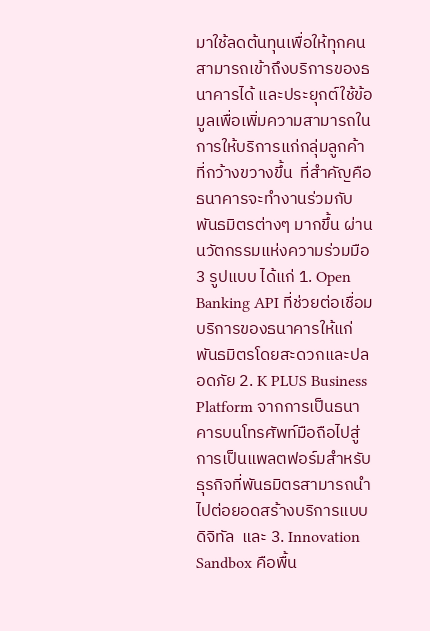มาใช้ลดต้นทุนเพื่อให้ทุกคนสามารถเข้าถึงบริการของธนาคารได้ และประยุกต์ใช้ข้อมูลเพื่อเพิ่มความสามารถในการให้บริการแก่กลุ่มลูกค้าที่กว้างขวางขึ้น  ที่สำคัญคือธนาคารจะทำงานร่วมกับพันธมิตรต่างๆ มากขึ้น ผ่านนวัตกรรมแห่งความร่วมมือ 3 รูปแบบ ได้แก่ 1. Open Banking API ที่ช่วยต่อเชื่อมบริการของธนาคารให้แก่พันธมิตรโดยสะดวกและปลอดภัย 2. K PLUS Business Platform จากการเป็นธนาคารบนโทรศัพท์มือถือไปสู่การเป็นแพลตฟอร์มสำหรับธุรกิจที่พันธมิตรสามารถนำไปต่อยอดสร้างบริการแบบดิจิทัล  และ 3. Innovation Sandbox คือพื้น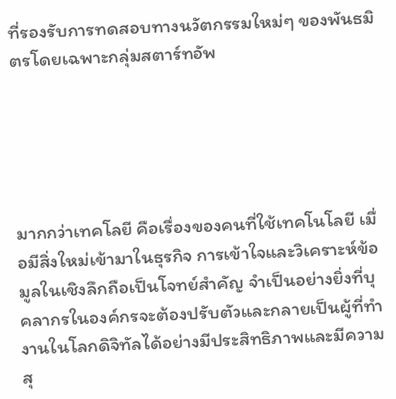ที่รองรับการทดสอบทางนวัตกรรมใหม่ๆ ของพันธมิตรโดยเฉพาะกลุ่มสตาร์ทอัพ





มากกว่าเทคโลยี คือเรื่องของคนที่ใช้เทคโนโลยี เมื่อมีสิ่งใหม่เข้ามาในธุรกิจ การเข้าใจและวิเคราะห์ข้อมูลในเชิงลึกถือเป็นโจทย์สำคัญ จำเป็นอย่างยิ่งที่บุคลากรในองค์กรจะต้องปรับตัวและกลายเป็นผู้ที่ทำงานในโลกดิจิทัลได้อย่างมีประสิทธิภาพและมีความสุ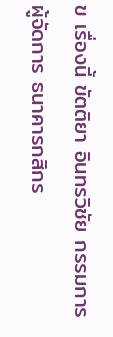ข เรื่องนี้ ขัตติยา อินทรวิชัย กรรมการผู้จัดการ ธนาคารกสิกร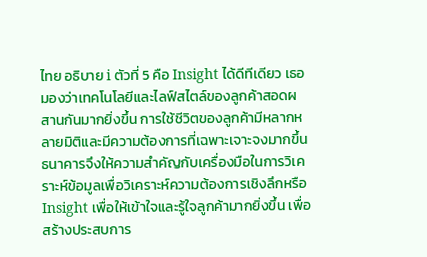ไทย อธิบาย i ตัวที่ 5 คือ Insight ได้ดีทีเดียว เธอมองว่าเทคโนโลยีและไลฟ์สไตล์ของลูกค้าสอดผสานกันมากยิ่งขึ้น การใช้ชีวิตของลูกค้ามีหลากหลายมิติและมีความต้องการที่เฉพาะเจาะจงมากขึ้น ธนาคารจึงให้ความสำคัญกับเครื่องมือในการวิเคราะห์ข้อมูลเพื่อวิเคราะห์ความต้องการเชิงลึกหรือ Insight เพื่อให้เข้าใจและรู้ใจลูกค้ามากยิ่งขึ้น เพื่อสร้างประสบการ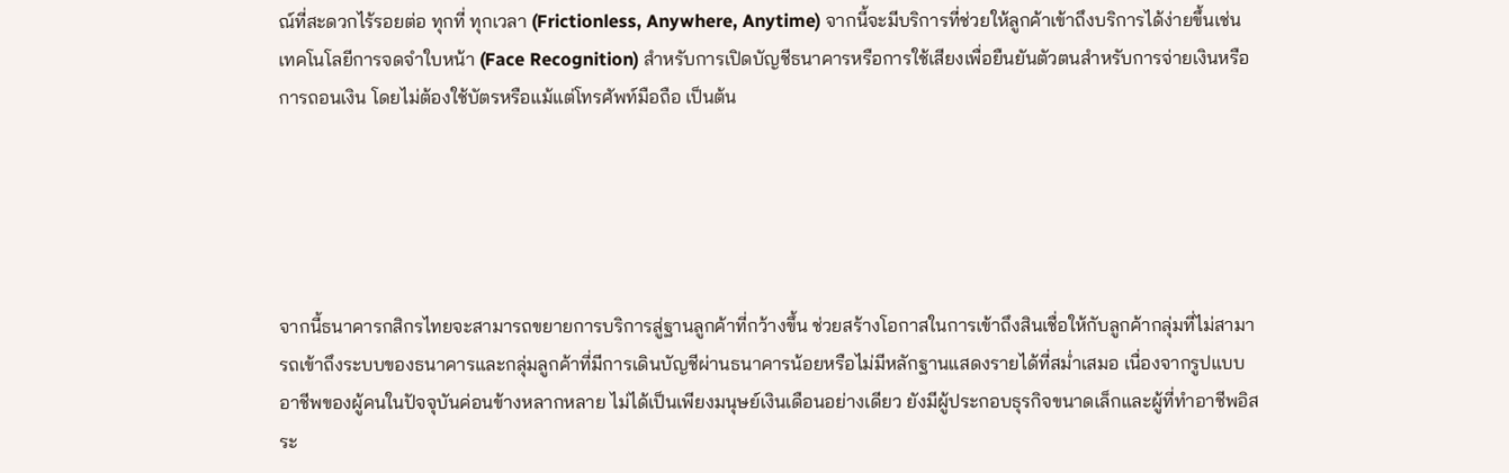ณ์ที่สะดวกไร้รอยต่อ ทุกที่ ทุกเวลา (Frictionless, Anywhere, Anytime) จากนี้จะมีบริการที่ช่วยให้ลูกค้าเข้าถึงบริการได้ง่ายขึ้นเช่น เทคโนโลยีการจดจำใบหน้า (Face Recognition) สำหรับการเปิดบัญชีธนาคารหรือการใช้เสียงเพื่อยืนยันตัวตนสำหรับการจ่ายเงินหรือการถอนเงิน โดยไม่ต้องใช้บัตรหรือแม้แต่โทรศัพท์มือถือ เป็นต้น





จากนี้ธนาคารกสิกรไทยจะสามารถขยายการบริการสู่ฐานลูกค้าที่กว้างขึ้น ช่วยสร้างโอกาสในการเข้าถึงสินเชื่อให้กับลูกค้ากลุ่มที่ไม่สามารถเข้าถึงระบบของธนาคารและกลุ่มลูกค้าที่มีการเดินบัญชีผ่านธนาคารน้อยหรือไม่มีหลักฐานแสดงรายได้ที่สม่ำเสมอ เนื่องจากรูปแบบอาชีพของผู้คนในปัจจุบันค่อนข้างหลากหลาย ไม่ได้เป็นเพียงมนุษย์เงินเดือนอย่างเดียว ยังมีผู้ประกอบธุรกิจขนาดเล็กและผู้ที่ทำอาชีพอิสระ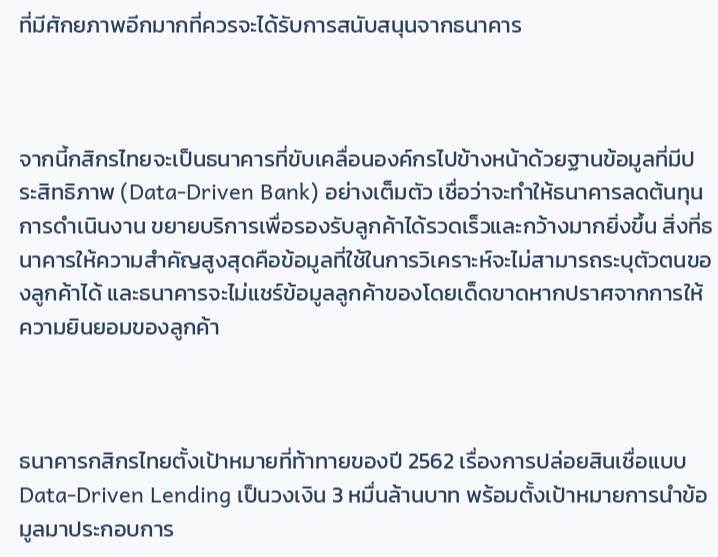ที่มีศักยภาพอีกมากที่ควรจะได้รับการสนับสนุนจากธนาคาร



จากนี้กสิกรไทยจะเป็นธนาคารที่ขับเคลื่อนองค์กรไปข้างหน้าด้วยฐานข้อมูลที่มีประสิทธิภาพ (Data-Driven Bank) อย่างเต็มตัว เชื่อว่าจะทำให้ธนาคารลดต้นทุนการดำเนินงาน ขยายบริการเพื่อรองรับลูกค้าได้รวดเร็วและกว้างมากยิ่งขึ้น สิ่งที่ธนาคารให้ความสำคัญสูงสุดคือข้อมูลที่ใช้ในการวิเคราะห์จะไม่สามารถระบุตัวตนของลูกค้าได้ และธนาคารจะไม่แชร์ข้อมูลลูกค้าของโดยเด็ดขาดหากปราศจากการให้ความยินยอมของลูกค้า



ธนาคารกสิกรไทยตั้งเป้าหมายที่ท้าทายของปี 2562 เรื่องการปล่อยสินเชื่อแบบ Data-Driven Lending เป็นวงเงิน 3 หมื่นล้านบาท พร้อมตั้งเป้าหมายการนำข้อมูลมาประกอบการ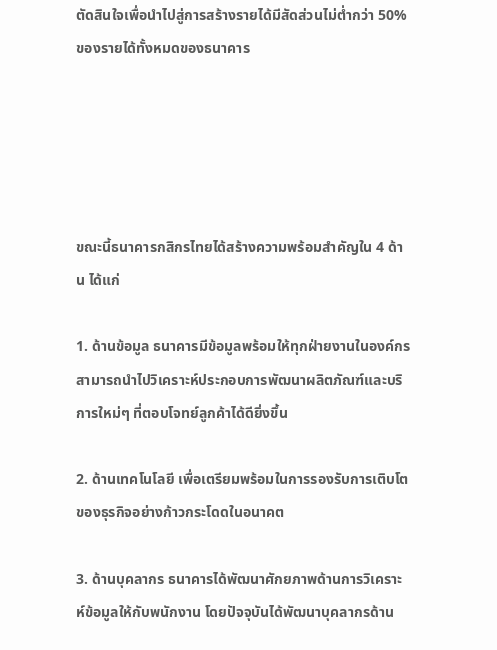ตัดสินใจเพื่อนำไปสู่การสร้างรายได้มีสัดส่วนไม่ต่ำกว่า 50% ของรายได้ทั้งหมดของธนาคาร





ขณะนี้ธนาคารกสิกรไทยได้สร้างความพร้อมสำคัญใน 4 ด้าน ได้แก่

1. ด้านข้อมูล ธนาคารมีข้อมูลพร้อมให้ทุกฝ่ายงานในองค์กรสามารถนำไปวิเคราะห์ประกอบการพัฒนาผลิตภัณฑ์และบริการใหม่ๆ ที่ตอบโจทย์ลูกค้าได้ดียิ่งขึ้น

2. ด้านเทคโนโลยี เพื่อเตรียมพร้อมในการรองรับการเติบโตของธุรกิจอย่างก้าวกระโดดในอนาคต

3. ด้านบุคลากร ธนาคารได้พัฒนาศักยภาพด้านการวิเคราะห์ข้อมูลให้กับพนักงาน โดยปัจจุบันได้พัฒนาบุคลากรด้าน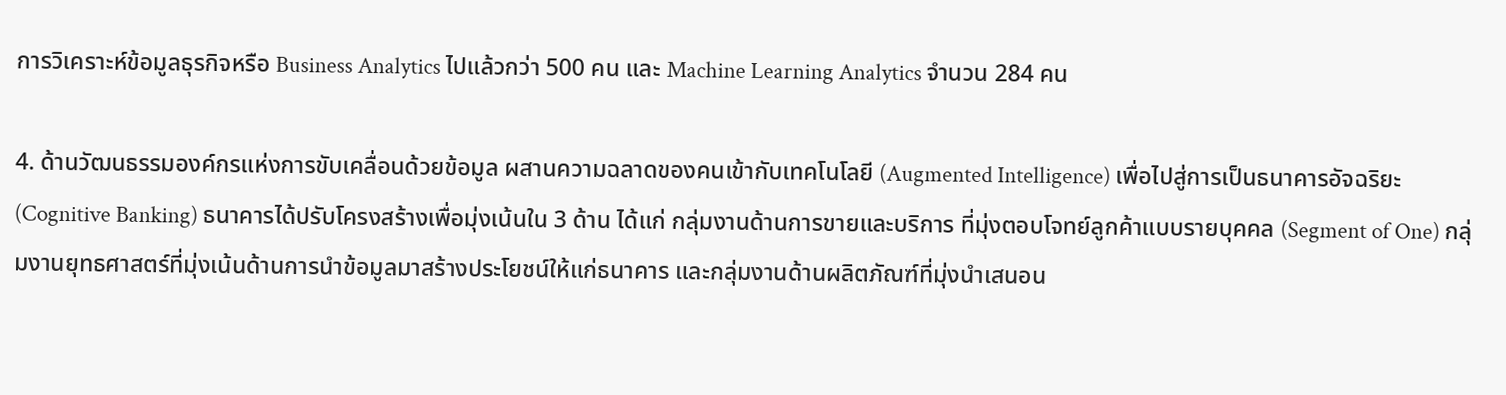การวิเคราะห์ข้อมูลธุรกิจหรือ Business Analytics ไปแล้วกว่า 500 คน และ Machine Learning Analytics จำนวน 284 คน

4. ด้านวัฒนธรรมองค์กรแห่งการขับเคลื่อนด้วยข้อมูล ผสานความฉลาดของคนเข้ากับเทคโนโลยี (Augmented Intelligence) เพื่อไปสู่การเป็นธนาคารอัจฉริยะ (Cognitive Banking) ธนาคารได้ปรับโครงสร้างเพื่อมุ่งเน้นใน 3 ด้าน ได้แก่ กลุ่มงานด้านการขายและบริการ ที่มุ่งตอบโจทย์ลูกค้าแบบรายบุคคล (Segment of One) กลุ่มงานยุทธศาสตร์ที่มุ่งเน้นด้านการนำข้อมูลมาสร้างประโยชน์ให้แก่ธนาคาร และกลุ่มงานด้านผลิตภัณฑ์ที่มุ่งนำเสนอน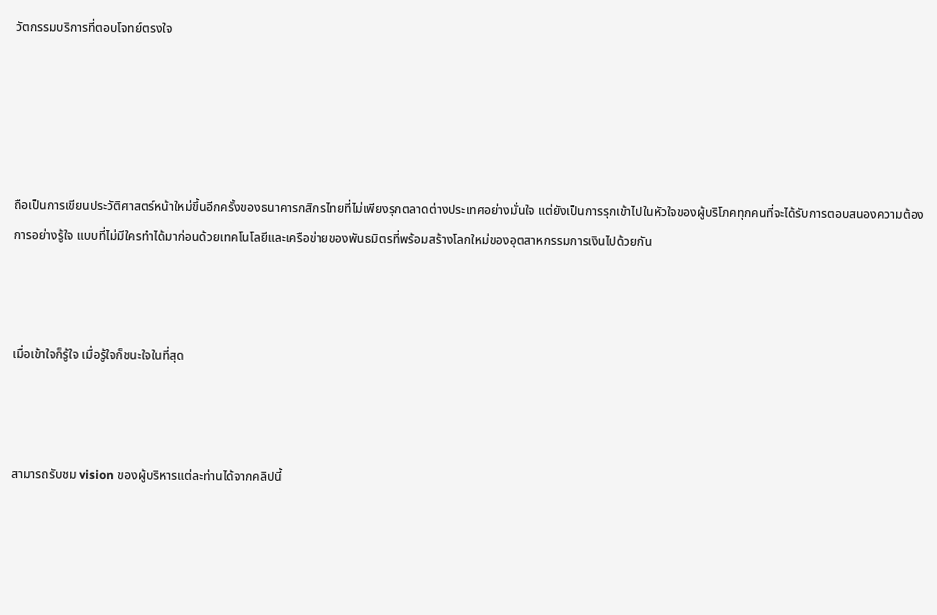วัตกรรมบริการที่ตอบโจทย์ตรงใจ





ถือเป็นการเขียนประวัติศาสตร์หน้าใหม่ขึ้นอีกครั้งของธนาคารกสิกรไทยที่ไม่เพียงรุกตลาดต่างประเทศอย่างมั่นใจ แต่ยังเป็นการรุกเข้าไปในหัวใจของผู้บริโภคทุกคนที่จะได้รับการตอบสนองความต้องการอย่างรู้ใจ แบบที่ไม่มีใครทำได้มาก่อนด้วยเทคโนโลยีและเครือข่ายของพันธมิตรที่พร้อมสร้างโลกใหม่ของอุตสาหกรรมการเงินไปด้วยกัน



เมื่อเข้าใจก็รู้ใจ เมื่อรู้ใจก็ชนะใจในที่สุด



สามารถรับชม vision ของผู้บริหารแต่ละท่านได้จากคลิปนี้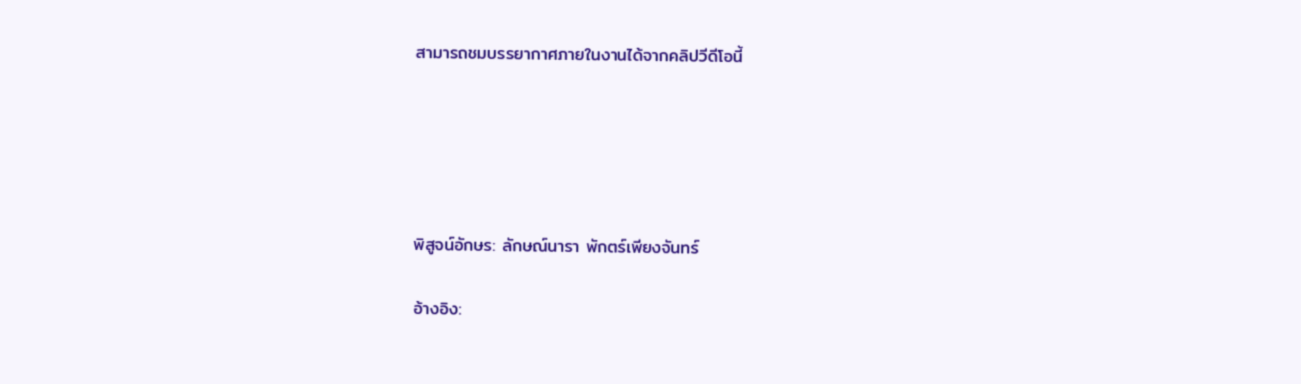สามารถชมบรรยากาศภายในงานได้จากคลิปวีดีโอนี้





พิสูจน์อักษร: ลักษณ์นารา พักตร์เพียงจันทร์

อ้างอิง: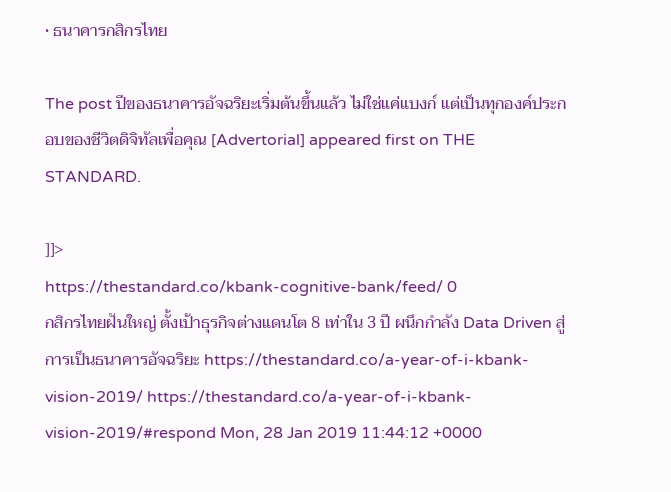• ธนาคารกสิกรไทย

The post ปีของธนาคารอัจฉริยะเริ่มต้นขึ้นแล้ว ไม่ใช่แค่แบงก์ แต่เป็นทุกองค์ประกอบของชีวิตดิจิทัลเพื่อคุณ [Advertorial] appeared first on THE STANDARD.

]]>
https://thestandard.co/kbank-cognitive-bank/feed/ 0
กสิกรไทยฝันใหญ่ ตั้งเป้าธุรกิจต่างแดนโต 8 เท่าใน 3 ปี ผนึกกำลัง Data Driven สู่การเป็นธนาคารอัจฉริยะ https://thestandard.co/a-year-of-i-kbank-vision-2019/ https://thestandard.co/a-year-of-i-kbank-vision-2019/#respond Mon, 28 Jan 2019 11:44:12 +0000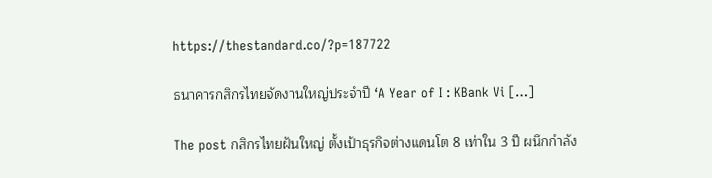https://thestandard.co/?p=187722

ธนาคารกสิกรไทยจัดงานใหญ่ประจำปี ‘A Year of I : KBank Vi […]

The post กสิกรไทยฝันใหญ่ ตั้งเป้าธุรกิจต่างแดนโต 8 เท่าใน 3 ปี ผนึกกำลัง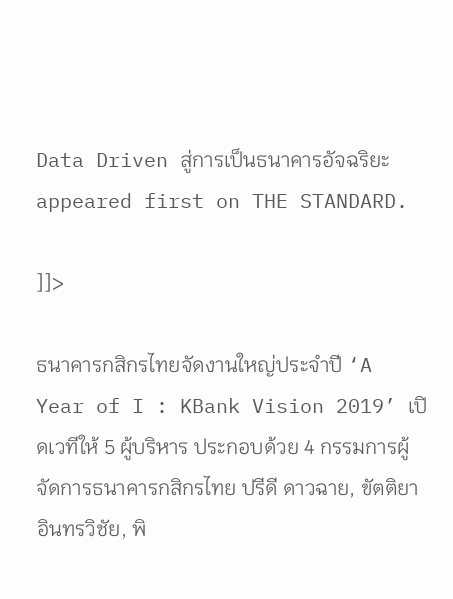Data Driven สู่การเป็นธนาคารอัจฉริยะ appeared first on THE STANDARD.

]]>

ธนาคารกสิกรไทยจัดงานใหญ่ประจำปี ‘A Year of I : KBank Vision 2019’ เปิดเวทีให้ 5 ผู้บริหาร ประกอบด้วย 4 กรรมการผู้จัดการธนาคารกสิกรไทย ปรีดี ดาวฉาย, ขัตติยา อินทรวิชัย, พิ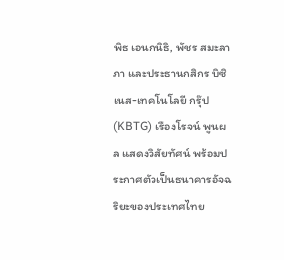พิธ เอนกนิธิ, พัชร สมะลาภา และประธานกสิกร บิซิเนส-เทคโนโลยี กรุ๊ป (KBTG) เรืองโรจน์ พูนผล แสดงวิสัยทัศน์ พร้อมประกาศตัวเป็นธนาคารอัจฉริยะของประเทศไทย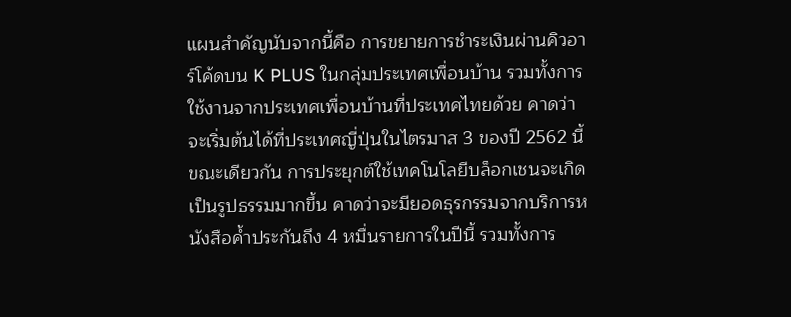แผนสำคัญนับจากนี้คือ การขยายการชำระเงินผ่านคิวอาร์โค้ดบน K PLUS ในกลุ่มประเทศเพื่อนบ้าน รวมทั้งการใช้งานจากประเทศเพื่อนบ้านที่ประเทศไทยด้วย คาดว่าจะเริ่มต้นได้ที่ประเทศญี่ปุ่นในไตรมาส 3 ของปี 2562 นี้ ขณะเดียวกัน การประยุกต์ใช้เทคโนโลยีบล็อกเชนจะเกิดเป็นรูปธรรมมากขึ้น คาดว่าจะมียอดธุรกรรมจากบริการหนังสือค้ำประกันถึง 4 หมื่นรายการในปีนี้ รวมทั้งการ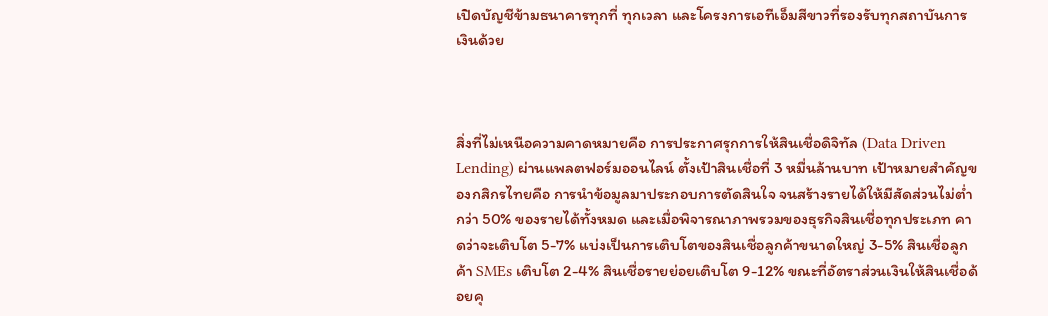เปิดบัญชีข้ามธนาคารทุกที่ ทุกเวลา และโครงการเอทีเอ็มสีขาวที่รองรับทุกสถาบันการเงินด้วย



สิ่งที่ไม่เหนือความคาดหมายคือ การประกาศรุกการให้สินเชื่อดิจิทัล (Data Driven Lending) ผ่านแพลตฟอร์มออนไลน์ ตั้งเป้าสินเชื่อที่ 3 หมื่นล้านบาท เป้าหมายสำคัญของกสิกรไทยคือ การนำข้อมูลมาประกอบการตัดสินใจ จนสร้างรายได้ให้มีสัดส่วนไม่ต่ำกว่า 50% ของรายได้ทั้งหมด และเมื่อพิจารณาภาพรวมของธุรกิจสินเชื่อทุกประเภท คาดว่าจะเติบโต 5-7% แบ่งเป็นการเติบโตของสินเชื่อลูกค้าขนาดใหญ่ 3-5% สินเชื่อลูกค้า SMEs เติบโต 2-4% สินเชื่อรายย่อยเติบโต 9-12% ขณะที่อัตราส่วนเงินให้สินเชื่อด้อยคุ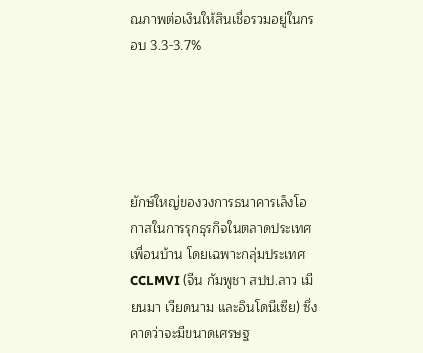ณภาพต่อเงินให้สินเชื่อรวมอยู่ในกรอบ 3.3-3.7%





ยักษ์ใหญ่ของวงการธนาคารเล็งโอกาสในการรุกธุรกิจในตลาดประเทศเพื่อนบ้าน โดยเฉพาะกลุ่มประเทศ CCLMVI (จีน กัมพูชา สปป.ลาว เมียนมา เวียดนาม และอินโดนีเซีย) ซึ่งคาดว่าจะมีขนาดเศรษฐ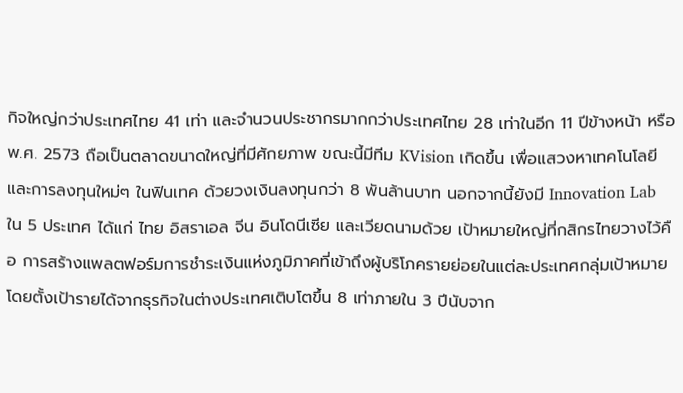กิจใหญ่กว่าประเทศไทย 41 เท่า และจำนวนประชากรมากกว่าประเทศไทย 28 เท่าในอีก 11 ปีข้างหน้า หรือ พ.ศ. 2573 ถือเป็นตลาดขนาดใหญ่ที่มีศักยภาพ ขณะนี้มีทีม KVision เกิดขึ้น เพื่อแสวงหาเทคโนโลยีและการลงทุนใหม่ๆ ในฟินเทค ด้วยวงเงินลงทุนกว่า 8 พันล้านบาท นอกจากนี้ยังมี Innovation Lab ใน 5 ประเทศ ได้แก่ ไทย อิสราเอล จีน อินโดนีเซีย และเวียดนามด้วย เป้าหมายใหญ่ที่กสิกรไทยวางไว้คือ การสร้างแพลตฟอร์มการชำระเงินแห่งภูมิภาคที่เข้าถึงผู้บริโภครายย่อยในแต่ละประเทศกลุ่มเป้าหมาย โดยตั้งเป้ารายได้จากธุรกิจในต่างประเทศเติบโตขึ้น 8 เท่าภายใน 3 ปีนับจาก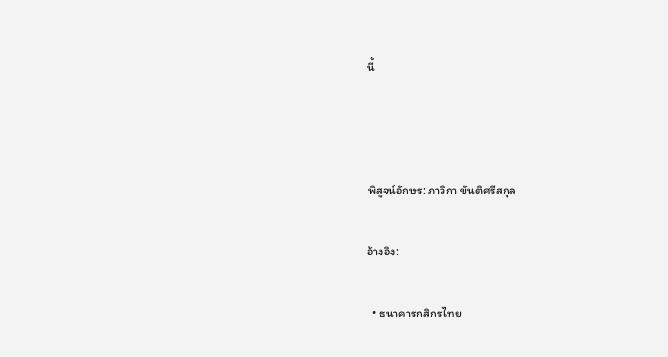นี้



พิสูจน์อักษร: ภาวิกา ขันติศรีสกุล

อ้างอิง:

  • ธนาคารกสิกรไทย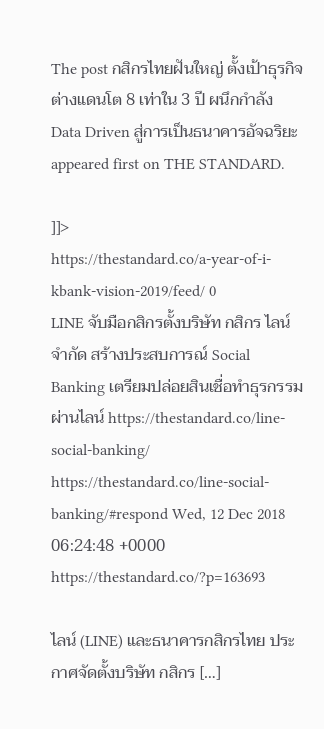The post กสิกรไทยฝันใหญ่ ตั้งเป้าธุรกิจต่างแดนโต 8 เท่าใน 3 ปี ผนึกกำลัง Data Driven สู่การเป็นธนาคารอัจฉริยะ appeared first on THE STANDARD.

]]>
https://thestandard.co/a-year-of-i-kbank-vision-2019/feed/ 0
LINE จับมือกสิกรตั้งบริษัท กสิกร ไลน์ จำกัด สร้างประสบการณ์ Social Banking เตรียมปล่อยสินเชื่อทำธุรกรรมผ่านไลน์ https://thestandard.co/line-social-banking/ https://thestandard.co/line-social-banking/#respond Wed, 12 Dec 2018 06:24:48 +0000 https://thestandard.co/?p=163693

ไลน์ (LINE) และธนาคารกสิกรไทย ประกาศจัดตั้งบริษัท กสิกร […]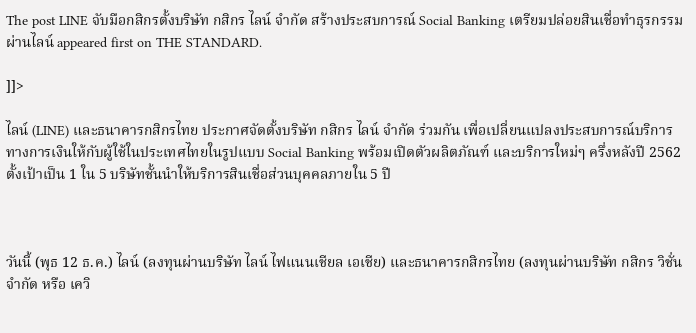The post LINE จับมือกสิกรตั้งบริษัท กสิกร ไลน์ จำกัด สร้างประสบการณ์ Social Banking เตรียมปล่อยสินเชื่อทำธุรกรรมผ่านไลน์ appeared first on THE STANDARD.

]]>

ไลน์ (LINE) และธนาคารกสิกรไทย ประกาศจัดตั้งบริษัท กสิกร ไลน์ จำกัด ร่วมกัน เพื่อเปลี่ยนแปลงประสบการณ์บริการทางการเงินให้กับผู้ใช้ในประเทศไทยในรูปแบบ Social Banking พร้อมเปิดตัวผลิตภัณฑ์ และบริการใหม่ๆ ครึ่งหลังปี 2562 ตั้งเป้าเป็น 1 ใน 5 บริษัทชั้นนำให้บริการสินเชื่อส่วนบุคคลภายใน 5 ปี



วันนี้ (พุธ 12 ธ.ค.) ไลน์ (ลงทุนผ่านบริษัท ไลน์ ไฟแนนเชียล เอเชีย) และธนาคารกสิกรไทย (ลงทุนผ่านบริษัท กสิกร วิชั่น จำกัด หรือ เควิ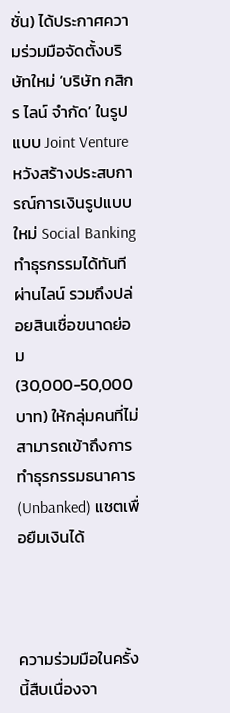ชั่น) ได้ประกาศความร่วมมือจัดตั้งบริษัทใหม่ ‘บริษัท กสิกร ไลน์ จำกัด’ ในรูปแบบ Joint Venture หวังสร้างประสบการณ์การเงินรูปแบบใหม่ Social Banking ทำธุรกรรมได้ทันทีผ่านไลน์ รวมถึงปล่อยสินเชื่อขนาดย่อม (30,000-50,000 บาท) ให้กลุ่มคนที่ไม่สามารถเข้าถึงการทำธุรกรรมธนาคาร (Unbanked) แชตเพื่อยืมเงินได้



ความร่วมมือในครั้งนี้สืบเนื่องจา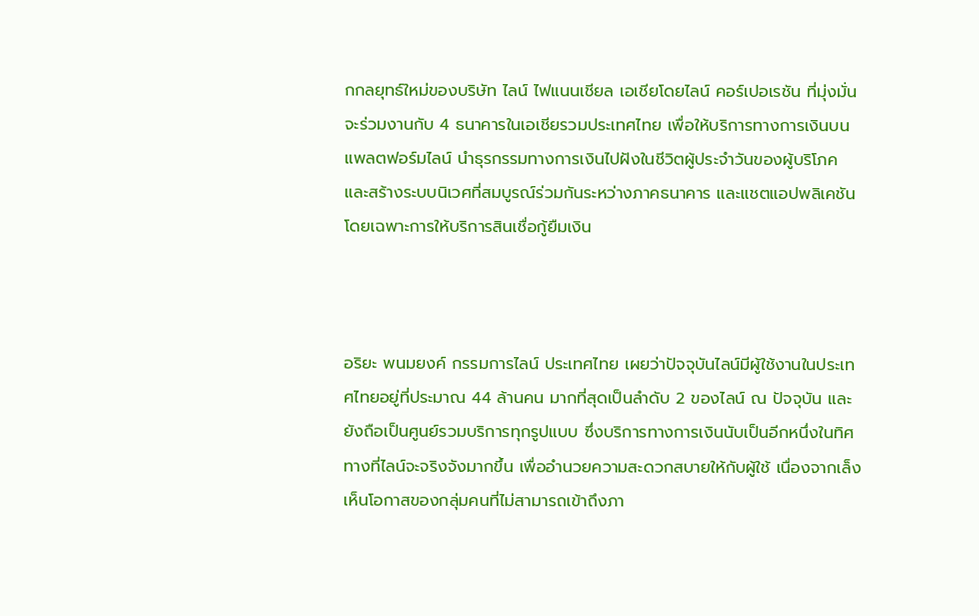กกลยุทธ์ใหม่ของบริษัท ไลน์ ไฟแนนเชียล เอเชียโดยไลน์ คอร์เปอเรชัน ที่มุ่งมั่นจะร่วมงานกับ 4 ธนาคารในเอเชียรวมประเทศไทย เพื่อให้บริการทางการเงินบนแพลตฟอร์มไลน์ นำธุรกรรมทางการเงินไปฝังในชีวิตผู้ประจำวันของผู้บริโภค และสร้างระบบนิเวศที่สมบูรณ์ร่วมกันระหว่างภาคธนาคาร และแชตแอปพลิเคชัน โดยเฉพาะการให้บริการสินเชื่อกู้ยืมเงิน



อริยะ พนมยงค์ กรรมการไลน์ ประเทศไทย เผยว่าปัจจุบันไลน์มีผู้ใช้งานในประเทศไทยอยู่ที่ประมาณ 44 ล้านคน มากที่สุดเป็นลำดับ 2 ของไลน์ ณ ปัจจุบัน และยังถือเป็นศูนย์รวมบริการทุกรูปแบบ ซึ่งบริการทางการเงินนับเป็นอีกหนึ่งในทิศทางที่ไลน์จะจริงจังมากขึ้น เพื่ออำนวยความสะดวกสบายให้กับผู้ใช้ เนื่องจากเล็งเห็นโอกาสของกลุ่มคนที่ไม่สามารถเข้าถึงภา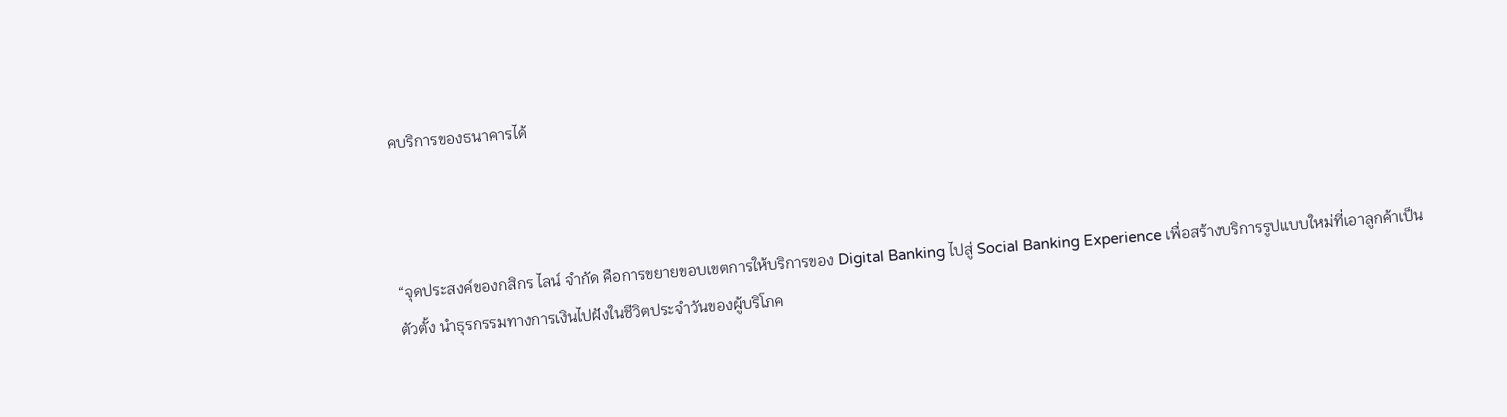คบริการของธนาคารได้



“จุดประสงค์ของกสิกร ไลน์ จำกัด คือการขยายขอบเขตการให้บริการของ Digital Banking ไปสู่ Social Banking Experience เพื่อสร้างบริการรูปแบบใหม่ที่เอาลูกค้าเป็นตัวตั้ง นำธุรกรรมทางการเงินไปฝังในชีวิตประจำวันของผู้บริโภค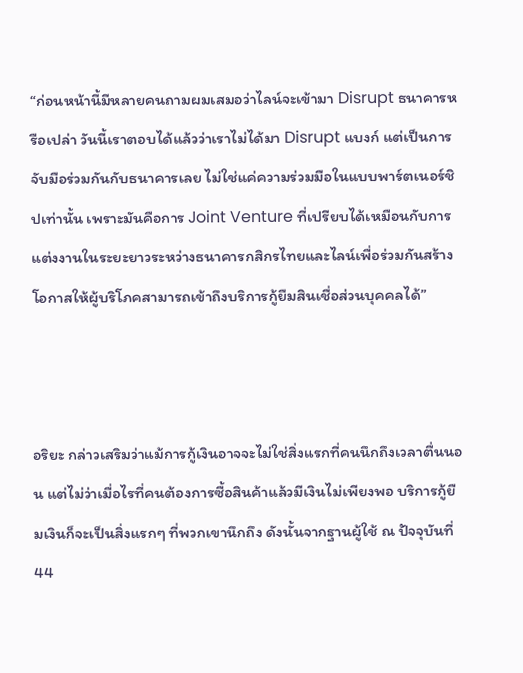“ก่อนหน้านี้มีหลายคนถามผมเสมอว่าไลน์จะเข้ามา Disrupt ธนาคารหรือเปล่า วันนี้เราตอบได้แล้วว่าเราไม่ได้มา Disrupt แบงก์ แต่เป็นการจับมือร่วมกันกับธนาคารเลย ไม่ใช่แค่ความร่วมมือในแบบพาร์ตเนอร์ชิปเท่านั้น เพราะมันคือการ Joint Venture ที่เปรียบได้เหมือนกับการแต่งงานในระยะยาวระหว่างธนาคารกสิกรไทยและไลน์เพื่อร่วมกันสร้างโอกาสให้ผู้บริโภคสามารถเข้าถึงบริการกู้ยืมสินเชื่อส่วนบุคคลได้”



อริยะ กล่าวเสริมว่าแม้การกู้เงินอาจจะไม่ใช่สิ่งแรกที่คนนึกถึงเวลาตื่นนอน แต่ไม่ว่าเมื่อไรที่คนต้องการซื้อสินค้าแล้วมีเงินไม่เพียงพอ บริการกู้ยืมเงินก็จะเป็นสิ่งแรกๆ ที่พวกเขานึกถึง ดังนั้นจากฐานผู้ใช้ ณ ปัจจุบันที่ 44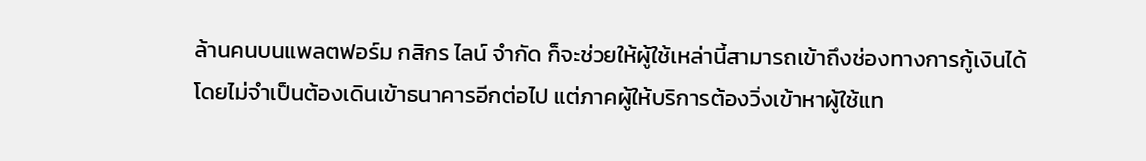ล้านคนบนแพลตฟอร์ม กสิกร ไลน์ จำกัด ก็จะช่วยให้ผู้ใช้เหล่านี้สามารถเข้าถึงช่องทางการกู้เงินได้โดยไม่จำเป็นต้องเดินเข้าธนาคารอีกต่อไป แต่ภาคผู้ให้บริการต้องวิ่งเข้าหาผู้ใช้แท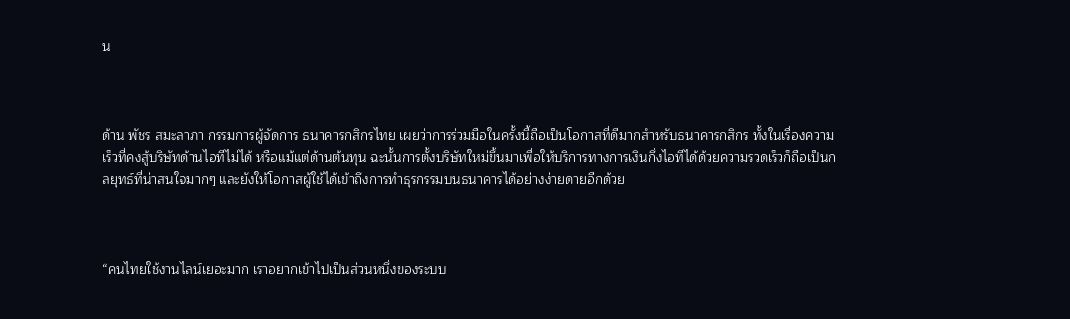น



ด้าน พัชร สมะลาภา กรรมการผู้จัดการ ธนาคารกสิกรไทย เผยว่าการร่วมมือในครั้งนี้ถือเป็นโอกาสที่ดีมากสำหรับธนาคารกสิกร ทั้งในเรื่องความเร็วที่คงสู้บริษัทด้านไอทีไม่ได้ หรือแม้แต่ด้านต้นทุน ฉะนั้นการตั้งบริษัทใหม่ขึ้นมาเพื่อให้บริการทางการเงินกึ่งไอทีได้ด้วยความรวดเร็วก็ถือเป็นกลยุทธ์ที่น่าสนใจมากๆ และยังให้โอกาสผู้ใช้ได้เข้าถึงการทำธุรกรรมบนธนาคารได้อย่างง่ายดายอีกด้วย



“คนไทยใช้งานไลน์เยอะมาก เราอยากเข้าไปเป็นส่วนหนึ่งของระบบ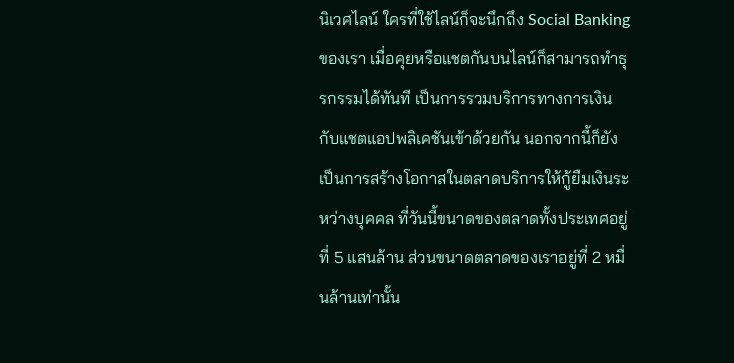นิเวศไลน์ ใครที่ใช้ไลน์ก็จะนึกถึง Social Banking ของเรา เมื่อคุยหรือแชตกันบนไลน์ก็สามารถทำธุรกรรมได้ทันที เป็นการรวมบริการทางการเงินกับแชตแอปพลิเคชันเข้าด้วยกัน นอกจากนี้ก็ยังเป็นการสร้างโอกาสในตลาดบริการให้กู้ยืมเงินระหว่างบุคคล ที่วันนี้ขนาดของตลาดทั้งประเทศอยู่ที่ 5 แสนล้าน ส่วนขนาดตลาดของเราอยู่ที่ 2 หมื่นล้านเท่านั้น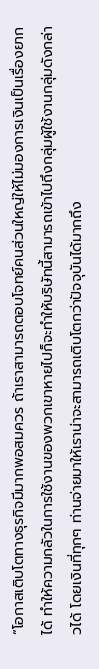“โอกาสเติบโตทางธุรกิจมีมากพอสมควร ถ้าเราสามารถตอบโจทย์คนส่วนใหญ่ให้ไม่มองการเงินเป็นเรื่องยากได้ ทำให้ความกลัวในการใช้งานของพวกเขาหายไปก็จะทำให้บริษัทนี้สามารถเข้าไปถึงกลุ่มผู้ใช้งานกลุ่มดังกล่าวได้ โดยเงินที่ทุกๆ ท่านจ่ายมาให้เราน่าจะสามารถเติบโตกว่าปัจจุบันได้มากถึง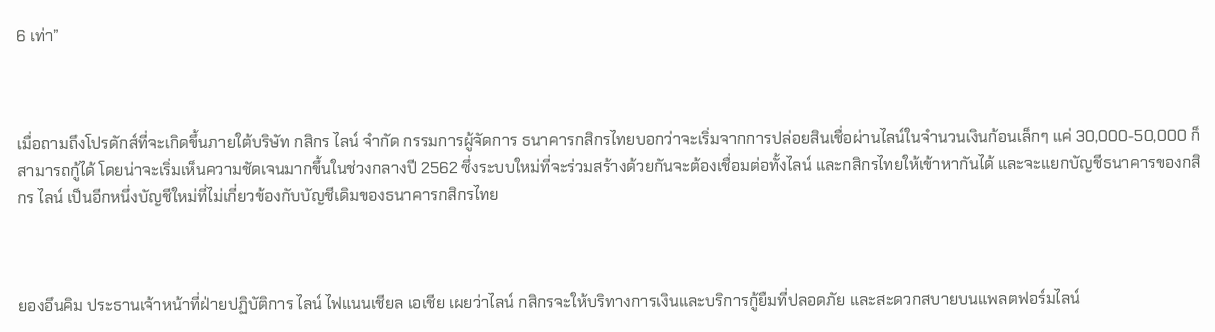6 เท่า”



เมื่อถามถึงโปรดักส์ที่จะเกิดขึ้นภายใต้บริษัท กสิกร ไลน์ จำกัด กรรมการผู้จัดการ ธนาคารกสิกรไทยบอกว่าจะเริ่มจากการปล่อยสินเชื่อผ่านไลน์ในจำนวนเงินก้อนเล็กๆ แค่ 30,000-50,000 ก็สามารถกู้ได้ โดยน่าจะเริ่มเห็นความชัดเจนมากขึ้นในช่วงกลางปี 2562 ซึ่งระบบใหม่ที่จะร่วมสร้างด้วยกันจะต้องเชื่อมต่อทั้งไลน์ และกสิกรไทยให้เข้าหากันได้ และจะแยกบัญชีธนาคารของกสิกร ไลน์ เป็นอีกหนึ่งบัญชีใหม่ที่ไม่เกี่ยวข้องกับบัญชีเดิมของธนาคารกสิกรไทย



ยองอึนคิม ประธานเจ้าหน้าที่ฝ่ายปฏิบัติการ ไลน์ ไฟแนนเชียล เอเชีย เผยว่าไลน์ กสิกรจะให้บริทางการเงินและบริการกู้ยืมที่ปลอดภัย และสะดวกสบายบนแพลตฟอร์มไลน์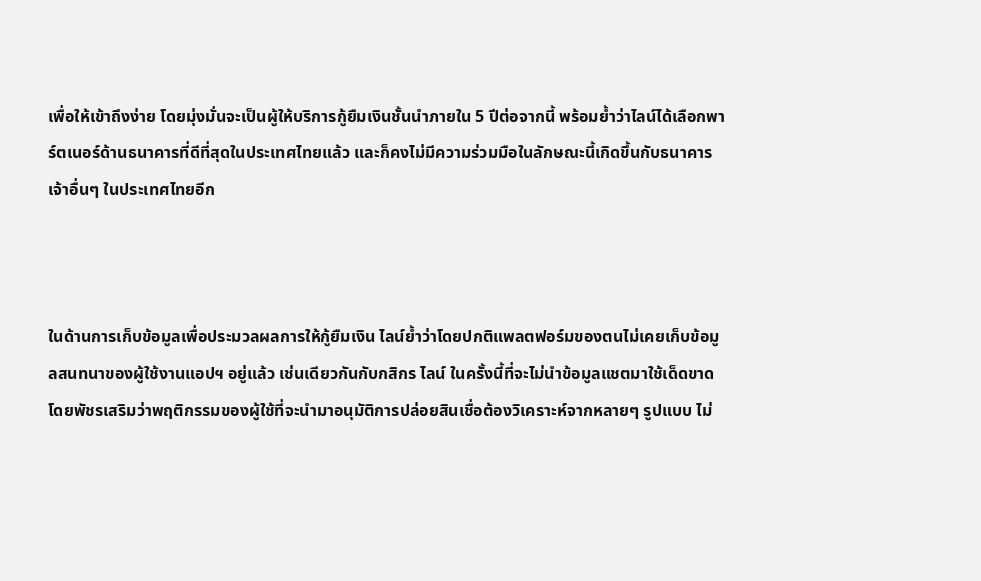เพื่อให้เข้าถึงง่าย โดยมุ่งมั่นจะเป็นผู้ให้บริการกู้ยืมเงินชั้นนำภายใน 5 ปีต่อจากนี้ พร้อมย้ำว่าไลน์ได้เลือกพาร์ตเนอร์ด้านธนาคารที่ดีที่สุดในประเทศไทยแล้ว และก็คงไม่มีความร่วมมือในลักษณะนี้เกิดขึ้นกับธนาคารเจ้าอื่นๆ ในประเทศไทยอีก



ในด้านการเก็บข้อมูลเพื่อประมวลผลการให้กู้ยืมเงิน ไลน์ย้ำว่าโดยปกติแพลตฟอร์มของตนไม่เคยเก็บข้อมูลสนทนาของผู้ใช้งานแอปฯ อยู่แล้ว เช่นเดียวกันกับกสิกร ไลน์ ในครั้งนี้ที่จะไม่นำข้อมูลแชตมาใช้เด็ดขาด โดยพัชรเสริมว่าพฤติกรรมของผู้ใช้ที่จะนำมาอนุมัติการปล่อยสินเชื่อต้องวิเคราะห์จากหลายๆ รูปแบบ ไม่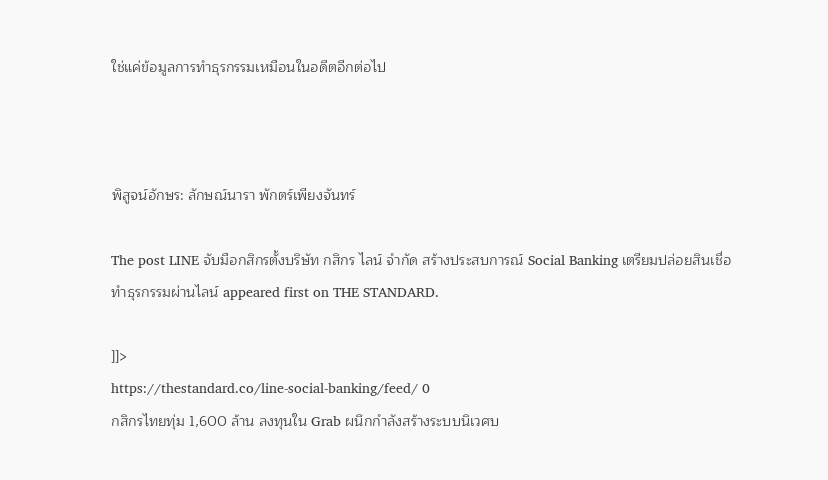ใช่แค่ข้อมูลการทำธุรกรรมเหมือนในอดีตอีกต่อไป



พิสูจน์อักษร: ลักษณ์นารา พักตร์เพียงจันทร์

The post LINE จับมือกสิกรตั้งบริษัท กสิกร ไลน์ จำกัด สร้างประสบการณ์ Social Banking เตรียมปล่อยสินเชื่อทำธุรกรรมผ่านไลน์ appeared first on THE STANDARD.

]]>
https://thestandard.co/line-social-banking/feed/ 0
กสิกรไทยทุ่ม 1,600 ล้าน ลงทุนใน Grab ผนึกกำลังสร้างระบบนิเวศบ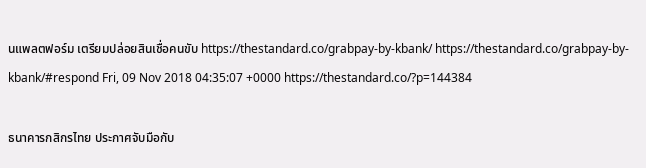นแพลตฟอร์ม เตรียมปล่อยสินเชื่อคนขับ https://thestandard.co/grabpay-by-kbank/ https://thestandard.co/grabpay-by-kbank/#respond Fri, 09 Nov 2018 04:35:07 +0000 https://thestandard.co/?p=144384

ธนาคารกสิกรไทย ประกาศจับมือกับ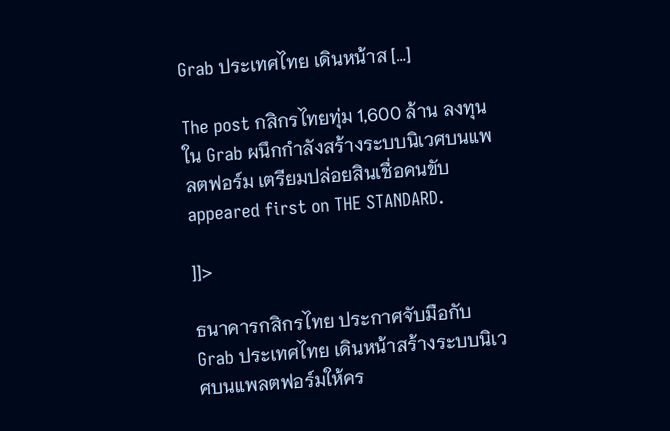Grab ประเทศไทย เดินหน้าส […]

The post กสิกรไทยทุ่ม 1,600 ล้าน ลงทุนใน Grab ผนึกกำลังสร้างระบบนิเวศบนแพลตฟอร์ม เตรียมปล่อยสินเชื่อคนขับ appeared first on THE STANDARD.

]]>

ธนาคารกสิกรไทย ประกาศจับมือกับ Grab ประเทศไทย เดินหน้าสร้างระบบนิเวศบนแพลตฟอร์มให้คร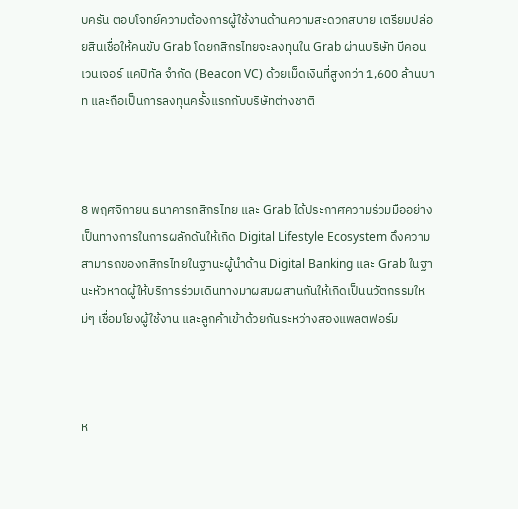บครัน ตอบโจทย์ความต้องการผู้ใช้งานด้านความสะดวกสบาย เตรียมปล่อยสินเชื่อให้คนขับ Grab โดยกสิกรไทยจะลงทุนใน Grab ผ่านบริษัท บีคอน เวนเจอร์ แคปิทัล จำกัด (Beacon VC) ด้วยเม็ดเงินที่สูงกว่า 1,600 ล้านบาท และถือเป็นการลงทุนครั้งแรกกับบริษัทต่างชาติ



8 พฤศจิกายน ธนาคารกสิกรไทย และ Grab ได้ประกาศความร่วมมืออย่างเป็นทางการในการผลักดันให้เกิด Digital Lifestyle Ecosystem ดึงความสามารถของกสิกรไทยในฐานะผู้นำด้าน Digital Banking และ Grab ในฐานะหัวหาดผู้ให้บริการร่วมเดินทางมาผสมผสานกันให้เกิดเป็นนวัตกรรมใหม่ๆ เชื่อมโยงผู้ใช้งาน และลูกค้าเข้าด้วยกันระหว่างสองแพลตฟอร์ม



ห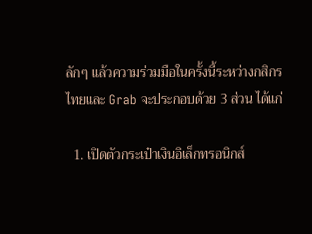ลักๆ แล้วความร่วมมือในครั้งนี้ระหว่างกสิกรไทยและ Grab จะประกอบด้วย 3 ส่วน ได้แก่

  1. เปิดตัวกระเป๋าเงินอิเล็กทรอนิกส์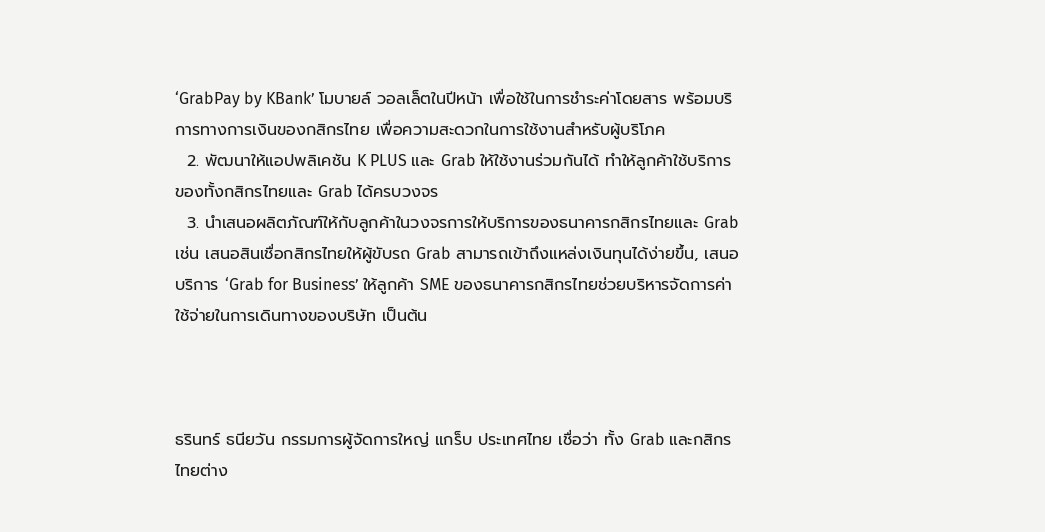‘GrabPay by KBank’ โมบายล์ วอลเล็ตในปีหน้า เพื่อใช้ในการชำระค่าโดยสาร พร้อมบริการทางการเงินของกสิกรไทย เพื่อความสะดวกในการใช้งานสำหรับผู้บริโภค
  2. พัฒนาให้แอปพลิเคชัน K PLUS และ Grab ให้ใช้งานร่วมกันได้ ทำให้ลูกค้าใช้บริการของทั้งกสิกรไทยและ Grab ได้ครบวงจร
  3. นำเสนอผลิตภัณฑ์ให้กับลูกค้าในวงจรการให้บริการของธนาคารกสิกรไทยและ Grab เช่น เสนอสินเชื่อกสิกรไทยให้ผู้ขับรถ Grab สามารถเข้าถึงแหล่งเงินทุนได้ง่ายขึ้น, เสนอบริการ ‘Grab for Business’ ให้ลูกค้า SME ของธนาคารกสิกรไทยช่วยบริหารจัดการค่าใช้จ่ายในการเดินทางของบริษัท เป็นต้น



ธรินทร์ ธนียวัน กรรมการผู้จัดการใหญ่ แกร็บ ประเทศไทย เชื่อว่า ทั้ง Grab และกสิกรไทยต่าง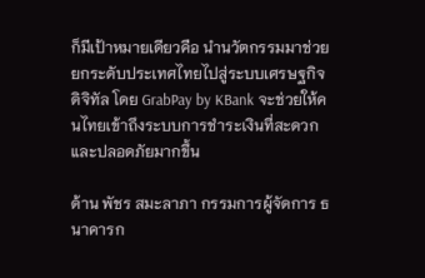ก็มีเป้าหมายเดียวคือ นำนวัตกรรมมาช่วยยกระดับประเทศไทยไปสู่ระบบเศรษฐกิจดิจิทัล โดย GrabPay by KBank จะช่วยให้คนไทยเข้าถึงระบบการชำระเงินที่สะดวกและปลอดภัยมากขึ้น

ด้าน พัชร สมะลาภา กรรมการผู้จัดการ ธนาคารก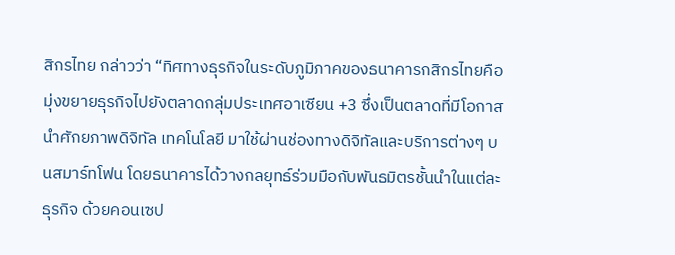สิกรไทย กล่าวว่า “ทิศทางธุรกิจในระดับภูมิภาคของธนาคารกสิกรไทยคือ มุ่งขยายธุรกิจไปยังตลาดกลุ่มประเทศอาเซียน +3 ซึ่งเป็นตลาดที่มีโอกาสนำศักยภาพดิจิทัล เทคโนโลยี มาใช้ผ่านช่องทางดิจิทัลและบริการต่างๆ บนสมาร์ทโฟน โดยธนาคารได้วางกลยุทธ์ร่วมมือกับพันธมิตรชั้นนำในแต่ละธุรกิจ ด้วยคอนเซป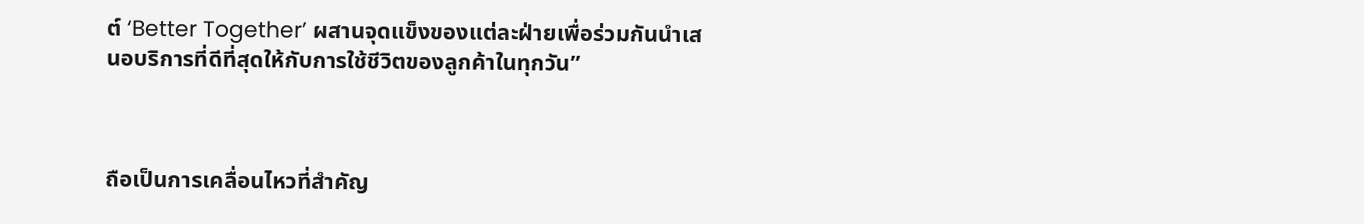ต์ ‘Better Together’ ผสานจุดแข็งของแต่ละฝ่ายเพื่อร่วมกันนำเสนอบริการที่ดีที่สุดให้กับการใช้ชีวิตของลูกค้าในทุกวัน”



ถือเป็นการเคลื่อนไหวที่สำคัญ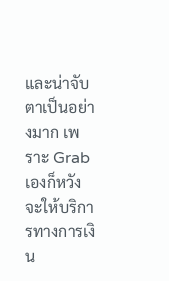และน่าจับตาเป็นอย่างมาก เพราะ Grab เองก็หวังจะให้บริการทางการเงิน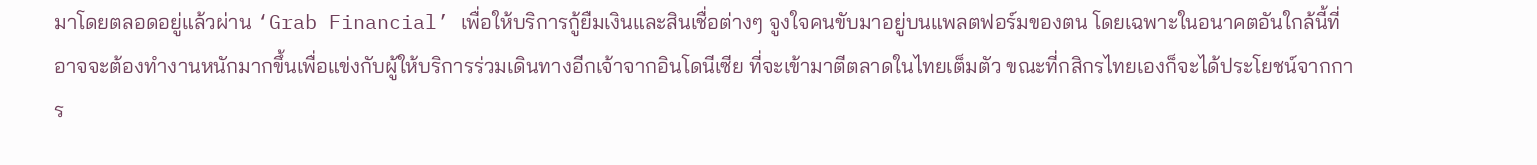มาโดยตลอดอยู่แล้วผ่าน ‘Grab Financial’ เพื่อให้บริการกู้ยืมเงินและสินเชื่อต่างๆ จูงใจคนขับมาอยู่บนแพลตฟอร์มของตน โดยเฉพาะในอนาคตอันใกล้นี้ที่อาจจะต้องทำงานหนักมากขึ้นเพื่อแข่งกับผู้ให้บริการร่วมเดินทางอีกเจ้าจากอินโดนีเซีย ที่จะเข้ามาตีตลาดในไทยเต็มตัว ขณะที่กสิกรไทยเองก็จะได้ประโยชน์จากการ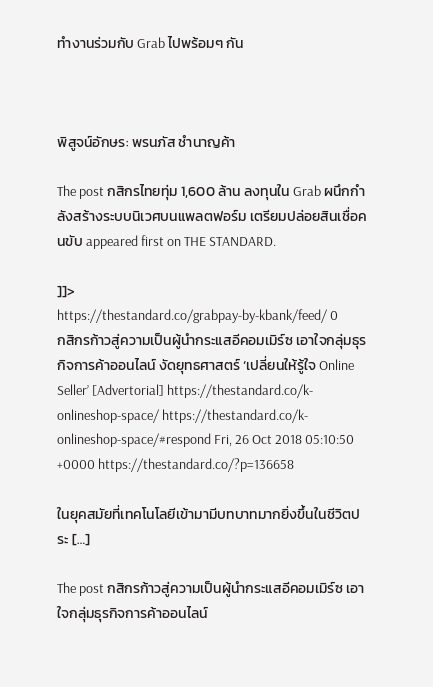ทำงานร่วมกับ Grab ไปพร้อมๆ กัน



พิสูจน์อักษร: พรนภัส ชำนาญค้า

The post กสิกรไทยทุ่ม 1,600 ล้าน ลงทุนใน Grab ผนึกกำลังสร้างระบบนิเวศบนแพลตฟอร์ม เตรียมปล่อยสินเชื่อคนขับ appeared first on THE STANDARD.

]]>
https://thestandard.co/grabpay-by-kbank/feed/ 0
กสิกรก้าวสู่ความเป็นผู้นำกระแสอีคอมเมิร์ซ เอาใจกลุ่มธุรกิจการค้าออนไลน์ งัดยุทธศาสตร์ ‘เปลี่ยนให้รู้ใจ Online Seller’ [Advertorial] https://thestandard.co/k-onlineshop-space/ https://thestandard.co/k-onlineshop-space/#respond Fri, 26 Oct 2018 05:10:50 +0000 https://thestandard.co/?p=136658

ในยุคสมัยที่เทคโนโลยีเข้ามามีบทบาทมากยิ่งขึ้นในชีวิตประ […]

The post กสิกรก้าวสู่ความเป็นผู้นำกระแสอีคอมเมิร์ซ เอาใจกลุ่มธุรกิจการค้าออนไลน์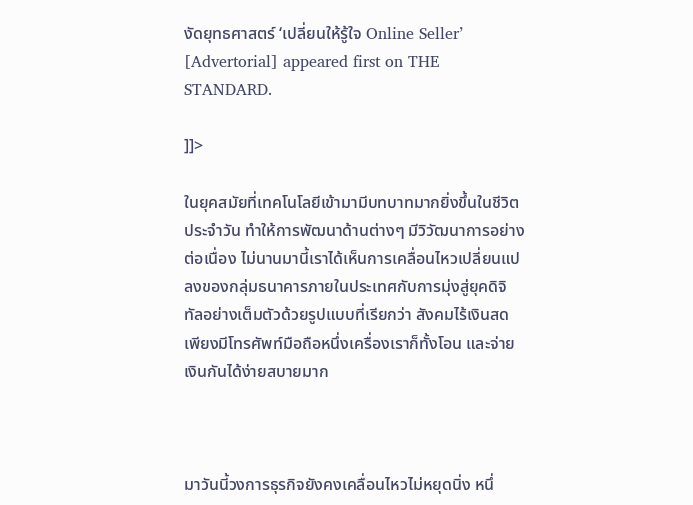งัดยุทธศาสตร์ ‘เปลี่ยนให้รู้ใจ Online Seller’ [Advertorial] appeared first on THE STANDARD.

]]>

ในยุคสมัยที่เทคโนโลยีเข้ามามีบทบาทมากยิ่งขึ้นในชีวิตประจำวัน ทำให้การพัฒนาด้านต่างๆ มีวิวัฒนาการอย่างต่อเนื่อง ไม่นานมานี้เราได้เห็นการเคลื่อนไหวเปลี่ยนแปลงของกลุ่มธนาคารภายในประเทศกับการมุ่งสู่ยุคดิจิทัลอย่างเต็มตัวด้วยรูปแบบที่เรียกว่า สังคมไร้เงินสด เพียงมีโทรศัพท์มือถือหนึ่งเครื่องเราก็ทั้งโอน และจ่ายเงินกันได้ง่ายสบายมาก



มาวันนี้วงการธุรกิจยังคงเคลื่อนไหวไม่หยุดนิ่ง หนึ่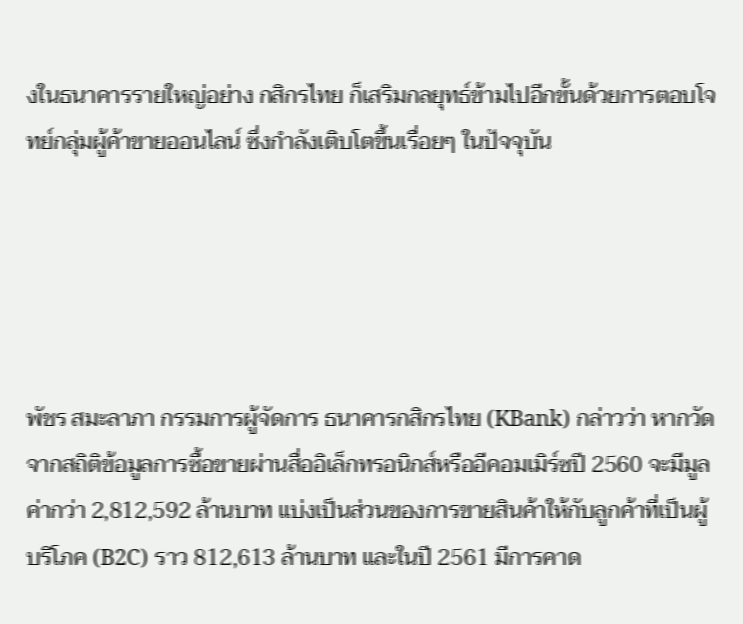งในธนาคารรายใหญ่อย่าง กสิกรไทย ก็เสริมกลยุทธ์ข้ามไปอีกขั้นด้วยการตอบโจทย์กลุ่มผู้ค้าขายออนไลน์ ซึ่งกำลังเติบโตขึ้นเรื่อยๆ ในปัจจุบัน





พัชร สมะลาภา กรรมการผู้จัดการ ธนาคารกสิกรไทย (KBank) กล่าวว่า หากวัดจากสถิติข้อมูลการซื้อขายผ่านสื่ออิเล็กทรอนิกส์หรืออีคอมเมิร์ซปี 2560 จะมีมูลค่ากว่า 2,812,592 ล้านบาท แบ่งเป็นส่วนของการขายสินค้าให้กับลูกค้าที่เป็นผู้บริโภค (B2C) ราว 812,613 ล้านบาท และในปี 2561 มีการคาด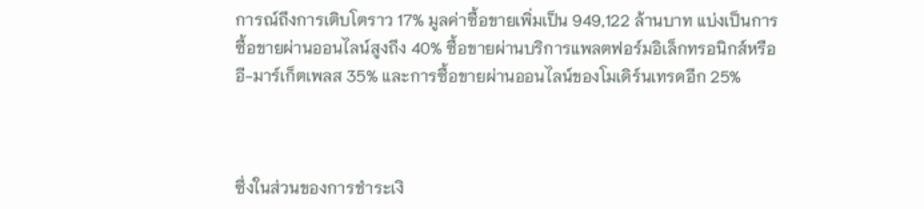การณ์ถึงการเติบโตราว 17% มูลค่าซื้อขายเพิ่มเป็น 949,122 ล้านบาท แบ่งเป็นการซื้อขายผ่านออนไลน์สูงถึง 40% ซื้อขายผ่านบริการแพลตฟอร์มอิเล็กทรอนิกส์หรืออี-มาร์เก็ตเพลส 35% และการซื้อขายผ่านออนไลน์ของโมเดิร์นเทรดอีก 25%



ซึ่งในส่วนของการชำระเงิ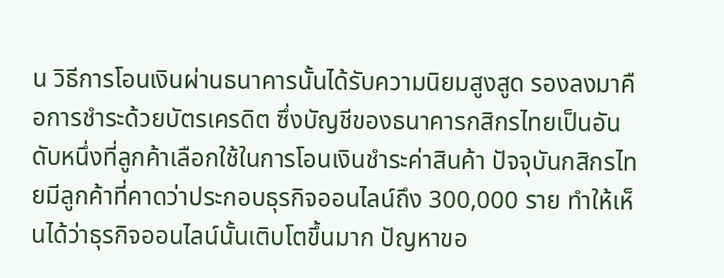น วิธีการโอนเงินผ่านธนาคารนั้นได้รับความนิยมสูงสูด รองลงมาคือการชำระด้วยบัตรเครดิต ซึ่งบัญชีของธนาคารกสิกรไทยเป็นอันดับหนึ่งที่ลูกค้าเลือกใช้ในการโอนเงินชำระค่าสินค้า ปัจจุบันกสิกรไทยมีลูกค้าที่คาดว่าประกอบธุรกิจออนไลน์ถึง 300,000 ราย ทำให้เห็นได้ว่าธุรกิจออนไลน์นั้นเติบโตขึ้นมาก ปัญหาขอ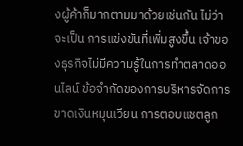งผู้ค้าก็มากตามมาด้วยเช่นกัน ไม่ว่าจะเป็น การแข่งขันที่เพิ่มสูงขึ้น เจ้าของธุรกิจไม่มีความรู้ในการทำตลาดออนไลน์ ข้อจำกัดของการบริหารจัดการ ขาดเงินหมุนเวียน การตอบแชตลูก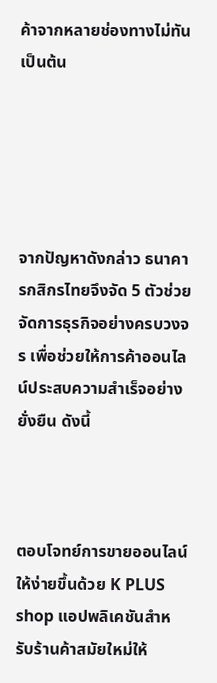ค้าจากหลายช่องทางไม่ทัน เป็นต้น





จากปัญหาดังกล่าว ธนาคารกสิกรไทยจึงจัด 5 ตัวช่วยจัดการธุรกิจอย่างครบวงจร เพื่อช่วยให้การค้าออนไลน์ประสบความสำเร็จอย่างยั่งยืน ดังนี้



ตอบโจทย์การขายออนไลน์ให้ง่ายขึ้นด้วย K PLUS shop แอปพลิเคชันสำหรับร้านค้าสมัยใหม่ให้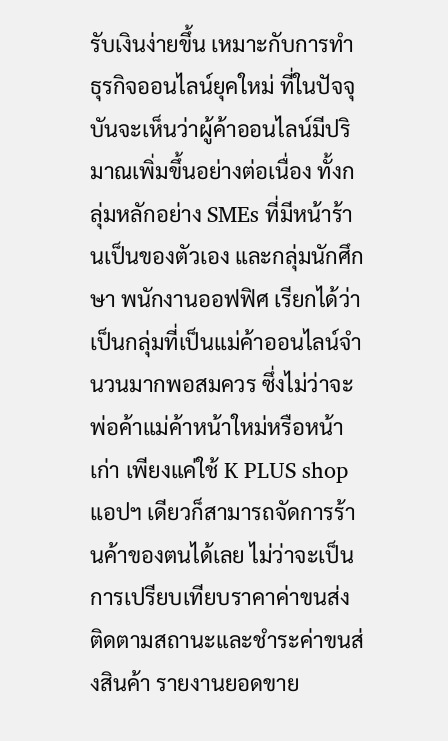รับเงินง่ายขึ้น เหมาะกับการทำธุรกิจออนไลน์ยุคใหม่ ที่ในปัจจุบันจะเห็นว่าผู้ค้าออนไลน์มีปริมาณเพิ่มขึ้นอย่างต่อเนื่อง ทั้งกลุ่มหลักอย่าง SMEs ที่มีหน้าร้านเป็นของตัวเอง และกลุ่มนักศึกษา พนักงานออฟฟิศ เรียกได้ว่าเป็นกลุ่มที่เป็นแม่ค้าออนไลน์จำนวนมากพอสมควร ซึ่งไม่ว่าจะพ่อค้าแม่ค้าหน้าใหม่หรือหน้าเก่า เพียงแค่ใช้ K PLUS shop แอปฯ เดียวก็สามารถจัดการร้านค้าของตนได้เลย ไม่ว่าจะเป็น การเปรียบเทียบราคาค่าขนส่ง ติดตามสถานะและชำระค่าขนส่งสินค้า รายงานยอดขาย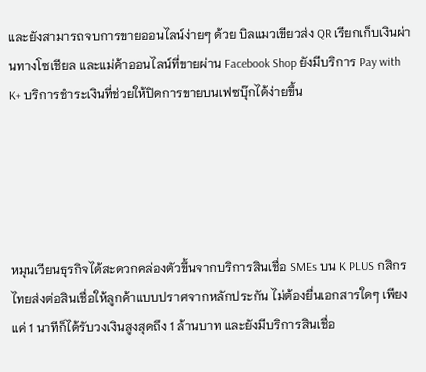และยังสามารถจบการขายออนไลน์ง่ายๆ ด้วย บิลแมวเขียวส่ง QR เรียกเก็บเงินผ่านทางโซเชียล และแม่ค้าออนไลน์ที่ขายผ่าน Facebook Shop ยังมีบริการ Pay with K+ บริการชำระเงินที่ช่วยให้ปิดการขายบนเฟซบุ๊กได้ง่ายขึ้น





หมุนเวียนธุรกิจได้สะดวกคล่องตัวขึ้นจากบริการสินเชื่อ SMEs บน K PLUS กสิกรไทยส่งต่อสินเชื่อให้ลูกค้าแบบปราศจากหลักประกัน ไม่ต้องยื่นเอกสารใดๆ เพียงแค่ 1 นาทีก็ได้รับวงเงินสูงสุดถึง 1 ล้านบาท และยังมีบริการสินเชื่อ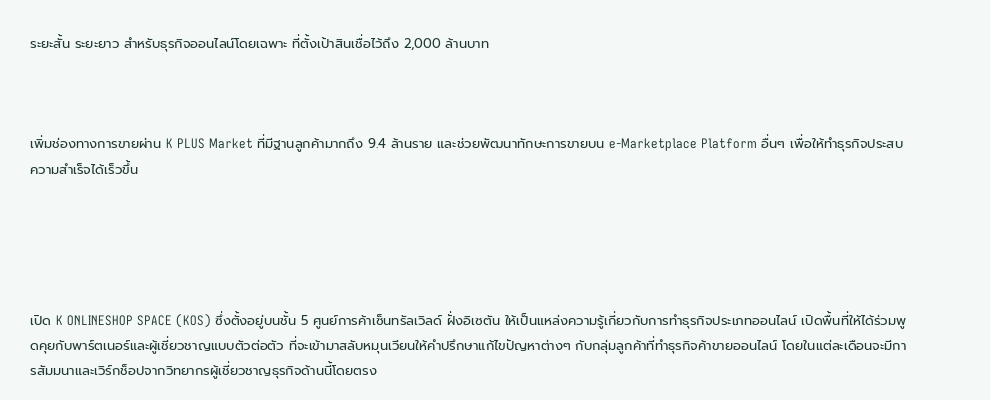ระยะสั้น ระยะยาว สำหรับธุรกิจออนไลน์โดยเฉพาะ ที่ตั้งเป้าสินเชื่อไว้ถึง 2,000 ล้านบาท



เพิ่มช่องทางการขายผ่าน K PLUS Market ที่มีฐานลูกค้ามากถึง 9.4 ล้านราย และช่วยพัฒนาทักษะการขายบน e-Marketplace Platform อื่นๆ เพื่อให้ทำธุรกิจประสบความสำเร็จได้เร็วขึ้น





เปิด K ONLINESHOP SPACE (KOS) ซึ่งตั้งอยู่บนชั้น 5 ศูนย์การค้าเซ็นทรัลเวิลด์ ฝั่งอิเซตัน ให้เป็นแหล่งความรู้เกี่ยวกับการทำธุรกิจประเภทออนไลน์ เปิดพื้นที่ให้ได้ร่วมพูดคุยกับพาร์ตเนอร์และผู้เชี่ยวชาญแบบตัวต่อตัว ที่จะเข้ามาสลับหมุนเวียนให้คำปรึกษาแก้ไขปัญหาต่างๆ กับกลุ่มลูกค้าที่ทำธุรกิจค้าขายออนไลน์ โดยในแต่ละเดือนจะมีการสัมมนาและเวิร์กช็อปจากวิทยากรผู้เชี่ยวชาญธุรกิจด้านนี้โดยตรง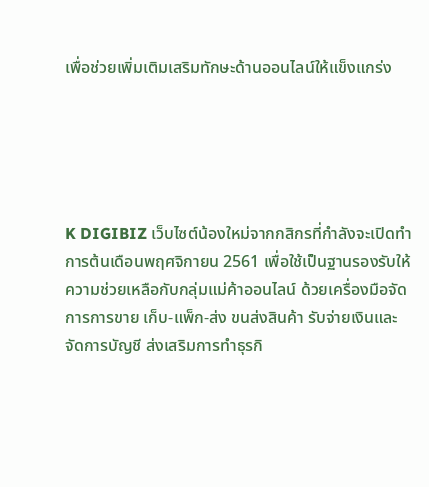เพื่อช่วยเพิ่มเติมเสริมทักษะด้านออนไลน์ให้แข็งแกร่ง





K DIGIBIZ เว็บไซต์น้องใหม่จากกสิกรที่กำลังจะเปิดทำการต้นเดือนพฤศจิกายน 2561 เพื่อใช้เป็นฐานรองรับให้ความช่วยเหลือกับกลุ่มแม่ค้าออนไลน์ ด้วยเครื่องมือจัดการการขาย เก็บ-แพ็ก-ส่ง ขนส่งสินค้า รับจ่ายเงินและจัดการบัญชี ส่งเสริมการทำธุรกิ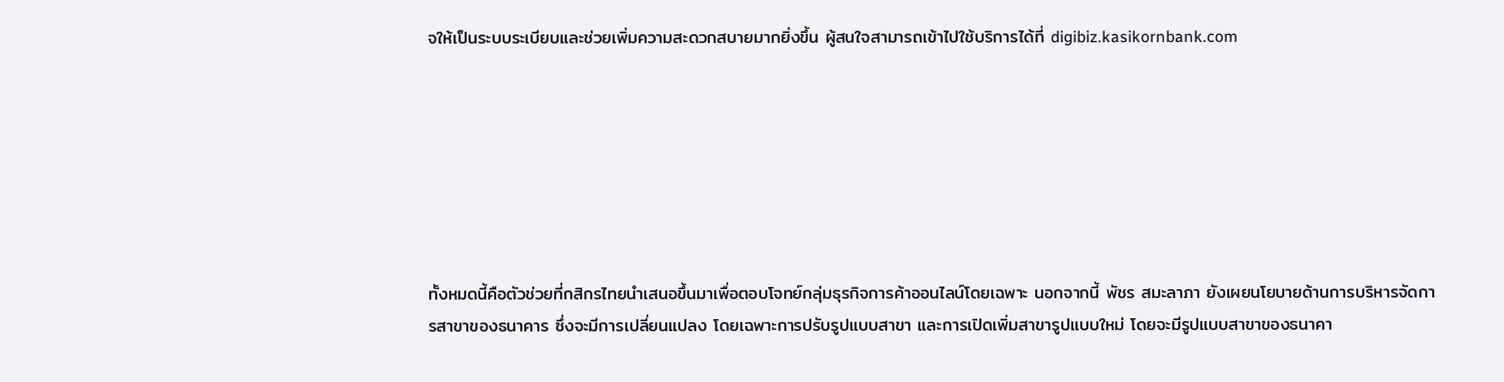จให้เป็นระบบระเบียบและช่วยเพิ่มความสะดวกสบายมากยิ่งขึ้น ผู้สนใจสามารถเข้าไปใช้บริการได้ที่ digibiz.kasikornbank.com







ทั้งหมดนี้คือตัวช่วยที่กสิกรไทยนำเสนอขึ้นมาเพื่อตอบโจทย์กลุ่มธุรกิจการค้าออนไลน์โดยเฉพาะ นอกจากนี้ พัชร สมะลาภา ยังเผยนโยบายด้านการบริหารจัดการสาขาของธนาคาร ซึ่งจะมีการเปลี่ยนแปลง โดยเฉพาะการปรับรูปแบบสาขา และการเปิดเพิ่มสาขารูปแบบใหม่ โดยจะมีรูปแบบสาขาของธนาคา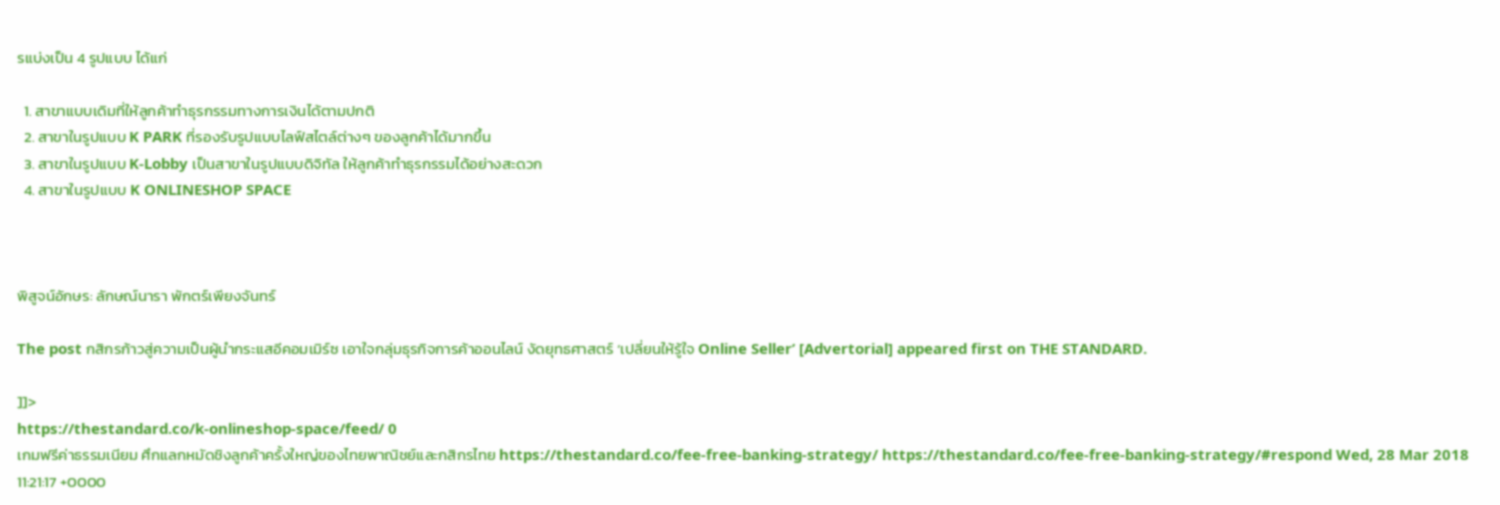รแบ่งเป็น 4 รูปแบบ ได้แก่

  1. สาขาแบบเดิมที่ให้ลูกค้าทำธุรกรรมทางการเงินได้ตามปกติ
  2. สาขาในรูปแบบ K PARK ที่รองรับรูปแบบไลฟ์สไตล์ต่างๆ ของลูกค้าได้มากขึ้น
  3. สาขาในรูปแบบ K-Lobby เป็นสาขาในรูปแบบดิจิทัล ให้ลูกค้าทำธุรกรรมได้อย่างสะดวก
  4. สาขาในรูปแบบ K ONLINESHOP SPACE



พิสูจน์อักษร: ลักษณ์นารา พักตร์เพียงจันทร์

The post กสิกรก้าวสู่ความเป็นผู้นำกระแสอีคอมเมิร์ซ เอาใจกลุ่มธุรกิจการค้าออนไลน์ งัดยุทธศาสตร์ ‘เปลี่ยนให้รู้ใจ Online Seller’ [Advertorial] appeared first on THE STANDARD.

]]>
https://thestandard.co/k-onlineshop-space/feed/ 0
เกมฟรีค่าธรรมเนียม ศึกแลกหมัดชิงลูกค้าครั้งใหญ่ของไทยพาณิชย์และกสิกรไทย https://thestandard.co/fee-free-banking-strategy/ https://thestandard.co/fee-free-banking-strategy/#respond Wed, 28 Mar 2018 11:21:17 +0000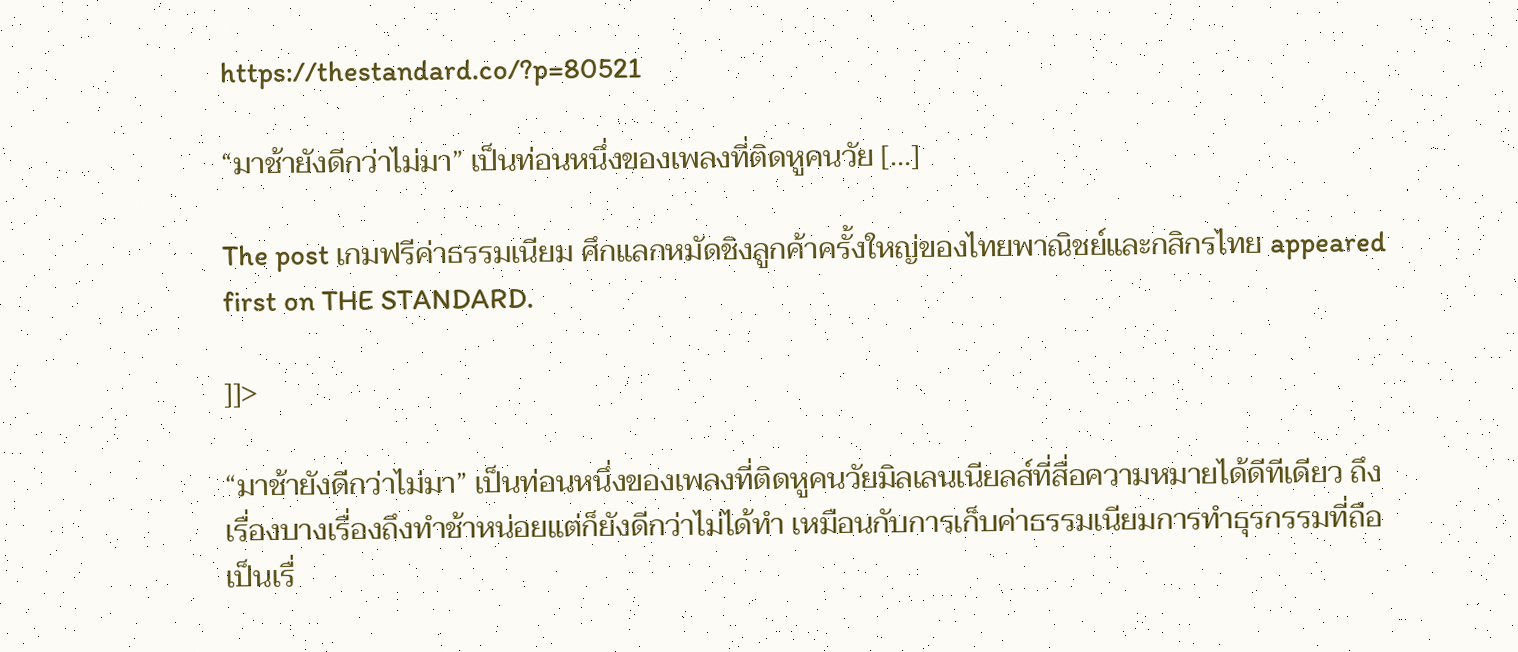https://thestandard.co/?p=80521

“มาช้ายังดีกว่าไม่มา” เป็นท่อนหนึ่งของเพลงที่ติดหูคนวัย […]

The post เกมฟรีค่าธรรมเนียม ศึกแลกหมัดชิงลูกค้าครั้งใหญ่ของไทยพาณิชย์และกสิกรไทย appeared first on THE STANDARD.

]]>

“มาช้ายังดีกว่าไม่มา” เป็นท่อนหนึ่งของเพลงที่ติดหูคนวัยมิลเลนเนียลส์ที่สื่อความหมายได้ดีทีเดียว ถึงเรื่องบางเรื่องถึงทำช้าหน่อยแต่ก็ยังดีกว่าไม่ได้ทำ เหมือนกับการเก็บค่าธรรมเนียมการทำธุรกรรมที่ถือเป็นเรื่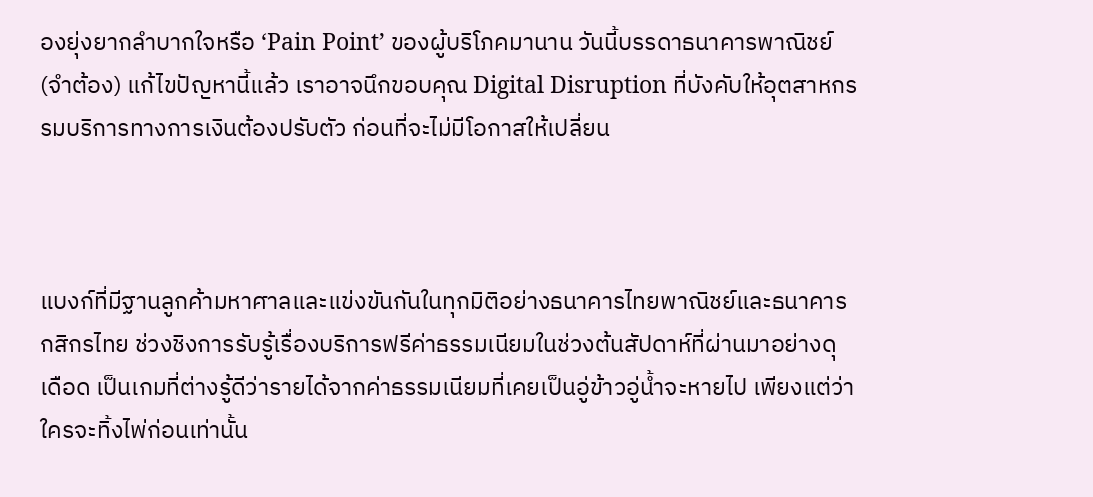องยุ่งยากลำบากใจหรือ ‘Pain Point’ ของผู้บริโภคมานาน วันนี้บรรดาธนาคารพาณิชย์ (จำต้อง) แก้ไขปัญหานี้แล้ว เราอาจนึกขอบคุณ Digital Disruption ที่บังคับให้อุตสาหกรรมบริการทางการเงินต้องปรับตัว ก่อนที่จะไม่มีโอกาสให้เปลี่ยน



แบงก์ที่มีฐานลูกค้ามหาศาลและแข่งขันกันในทุกมิติอย่างธนาคารไทยพาณิชย์และธนาคารกสิกรไทย ช่วงชิงการรับรู้เรื่องบริการฟรีค่าธรรมเนียมในช่วงต้นสัปดาห์ที่ผ่านมาอย่างดุเดือด เป็นเกมที่ต่างรู้ดีว่ารายได้จากค่าธรรมเนียมที่เคยเป็นอู่ข้าวอู่น้ำจะหายไป เพียงแต่ว่าใครจะทิ้งไพ่ก่อนเท่านั้น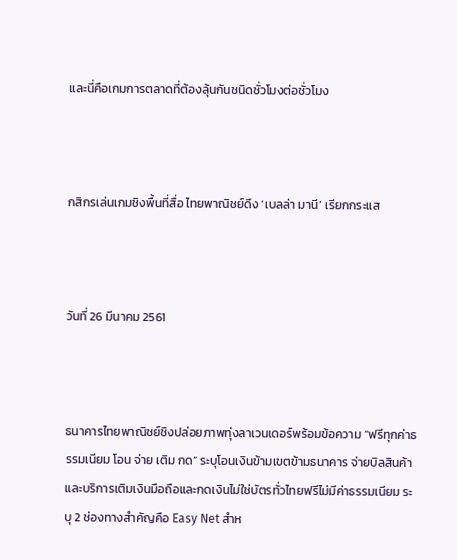และนี่คือเกมการตลาดที่ต้องลุ้นกันชนิดชั่วโมงต่อชั่วโมง



กสิกรเล่นเกมชิงพื้นที่สื่อ ไทยพาณิชย์ดึง ‘เบลล่า มานี’ เรียกกระแส



วันที่ 26 มีนาคม 2561



ธนาคารไทยพาณิชย์ชิงปล่อยภาพทุ่งลาเวนเดอร์พร้อมข้อความ “ฟรีทุกค่าธรรมเนียม โอน จ่าย เติม กด” ระบุโอนเงินข้ามเขตข้ามธนาคาร จ่ายบิลสินค้าและบริการเติมเงินมือถือและกดเงินไม่ใช่บัตรทั่วไทยฟรีไม่มีค่าธรรมเนียม ระบุ 2 ช่องทางสำคัญคือ Easy Net สำห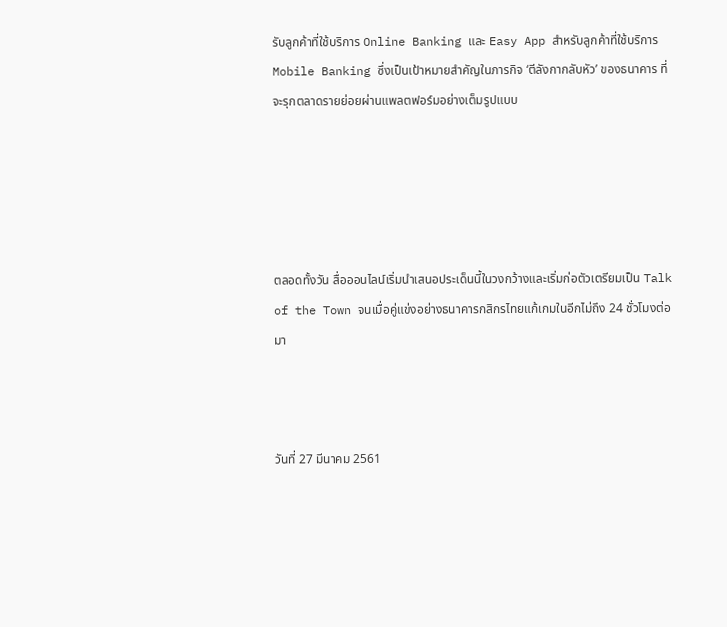รับลูกค้าที่ใช้บริการ Online Banking และ Easy App สำหรับลูกค้าที่ใช้บริการ Mobile Banking ซึ่งเป็นเป้าหมายสำคัญในภารกิจ ‘ตีลังกากลับหัว’ ของธนาคาร ที่จะรุกตลาดรายย่อยผ่านแพลตฟอร์มอย่างเต็มรูปแบบ





ตลอดทั้งวัน สื่อออนไลน์เริ่มนำเสนอประเด็นนี้ในวงกว้างและเริ่มก่อตัวเตรียมเป็น Talk of the Town จนเมื่อคู่แข่งอย่างธนาคารกสิกรไทยแก้เกมในอีกไม่ถึง 24 ชั่วโมงต่อมา



วันที่ 27 มีนาคม 2561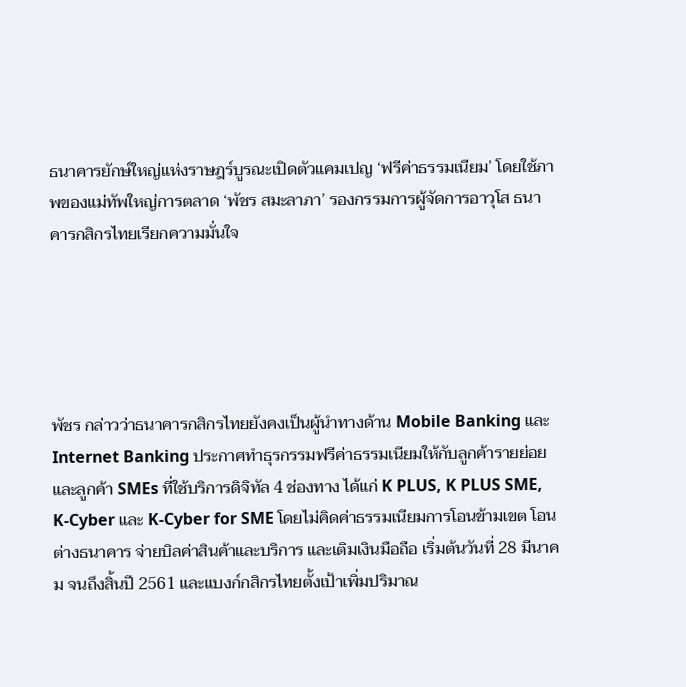ธนาคารยักษ์ใหญ่แห่งราษฎร์บูรณะเปิดตัวแคมเปญ ‘ฟรีค่าธรรมเนียม’ โดยใช้ภาพของแม่ทัพใหญ่การตลาด ‘พัชร สมะลาภา’ รองกรรมการผู้จัดการอาวุโส ธนาคารกสิกรไทยเรียกความมั่นใจ





พัชร กล่าวว่าธนาคารกสิกรไทยยังคงเป็นผู้นำทางด้าน Mobile Banking และ Internet Banking ประกาศทำธุรกรรมฟรีค่าธรรมเนียมให้กับลูกค้ารายย่อยและลูกค้า SMEs ที่ใช้บริการดิจิทัล 4 ช่องทาง ได้แก่ K PLUS, K PLUS SME, K-Cyber และ K-Cyber for SME โดยไม่คิดค่าธรรมเนียมการโอนข้ามเขต โอนต่างธนาคาร จ่ายบิลค่าสินค้าและบริการ และเติมเงินมือถือ เริ่มต้นวันที่ 28 มีนาคม จนถึงสิ้นปี 2561 และแบงก์กสิกรไทยตั้งเป้าเพิ่มปริมาณ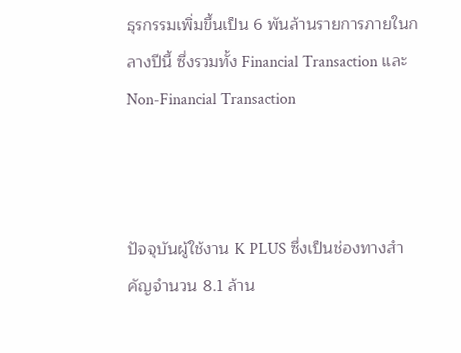ธุรกรรมเพิ่มขึ้นเป็น 6 พันล้านรายการภายในกลางปีนี้ ซึ่งรวมทั้ง Financial Transaction และ Non-Financial Transaction



ปัจจุบันผู้ใช้งาน K PLUS ซึ่งเป็นช่องทางสำคัญจำนวน 8.1 ล้าน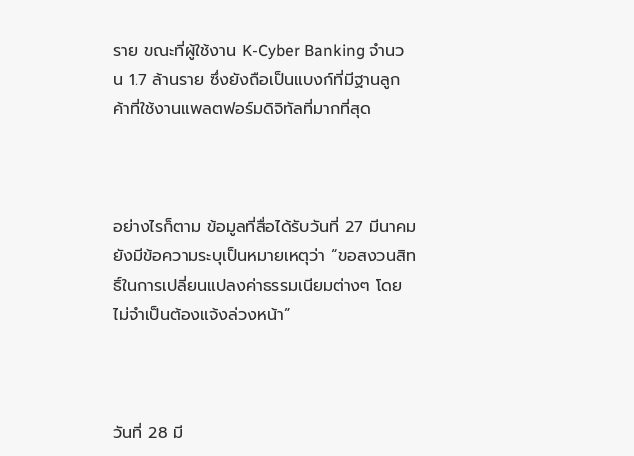ราย ขณะที่ผู้ใช้งาน K-Cyber Banking จำนวน 1.7 ล้านราย ซึ่งยังถือเป็นแบงก์ที่มีฐานลูกค้าที่ใช้งานแพลตฟอร์มดิจิทัลที่มากที่สุด



อย่างไรก็ตาม ข้อมูลที่สื่อได้รับวันที่ 27 มีนาคม ยังมีข้อความระบุเป็นหมายเหตุว่า “ขอสงวนสิทธิ์ในการเปลี่ยนแปลงค่าธรรมเนียมต่างๆ โดยไม่จำเป็นต้องแจ้งล่วงหน้า”



วันที่ 28 มี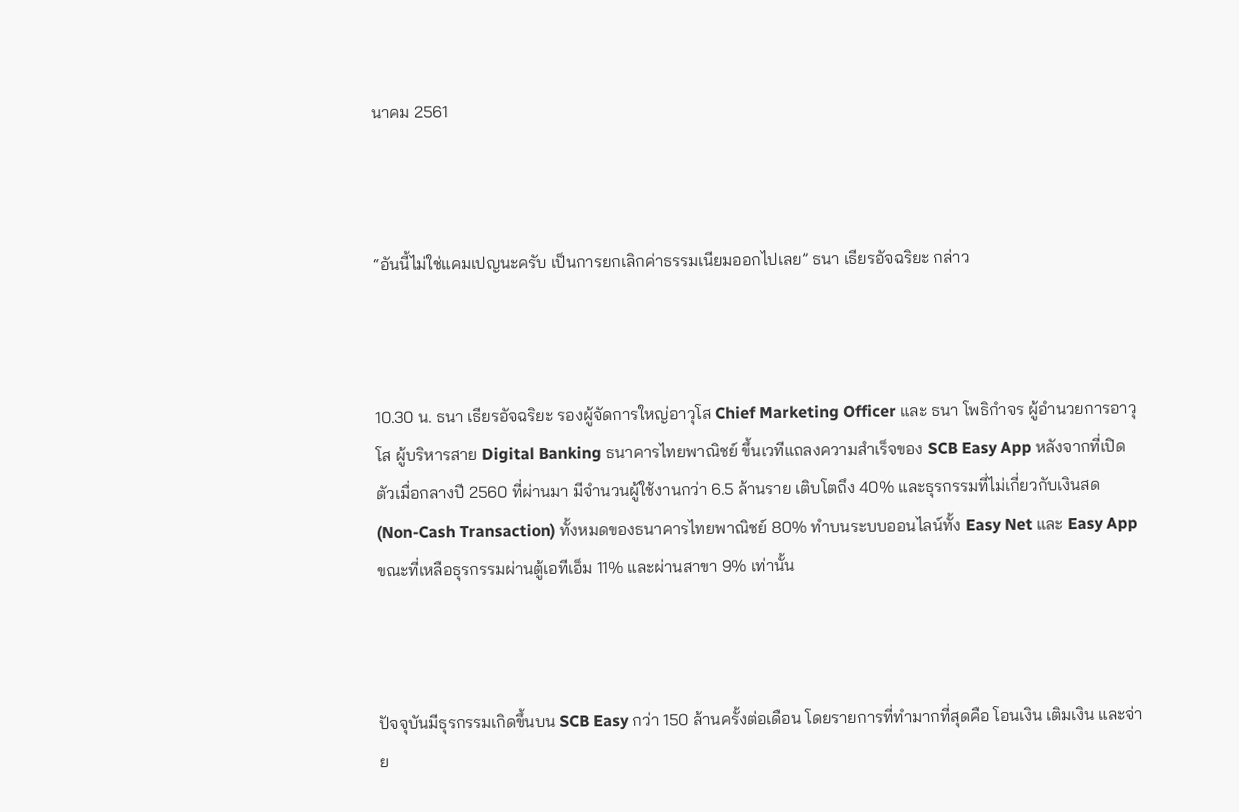นาคม 2561



“อันนี้ไม่ใช่แคมเปญนะครับ เป็นการยกเลิกค่าธรรมเนียมออกไปเลย” ธนา เธียรอัจฉริยะ กล่าว



10.30 น. ธนา เธียรอัจฉริยะ รองผู้จัดการใหญ่อาวุโส Chief Marketing Officer และ ธนา โพธิกำจร ผู้อำนวยการอาวุโส ผู้บริหารสาย Digital Banking ธนาคารไทยพาณิชย์ ขึ้นเวทีแถลงความสำเร็จของ SCB Easy App หลังจากที่เปิดตัวเมื่อกลางปี 2560 ที่ผ่านมา มีจำนวนผู้ใช้งานกว่า 6.5 ล้านราย เติบโตถึง 40% และธุรกรรมที่ไม่เกี่ยวกับเงินสด (Non-Cash Transaction) ทั้งหมดของธนาคารไทยพาณิชย์ 80% ทำบนระบบออนไลน์ทั้ง Easy Net และ Easy App ขณะที่เหลือธุรกรรมผ่านตู้เอทีเอ็ม 11% และผ่านสาขา 9% เท่านั้น



ปัจจุบันมีธุรกรรมเกิดขึ้นบน SCB Easy กว่า 150 ล้านครั้งต่อเดือน โดยรายการที่ทำมากที่สุดคือ โอนเงิน เติมเงิน และจ่าย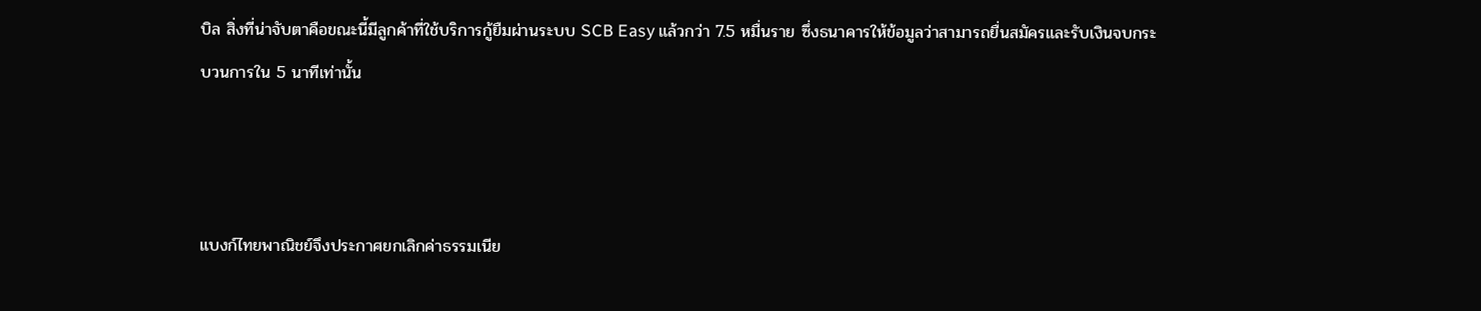บิล สิ่งที่น่าจับตาคือขณะนี้มีลูกค้าที่ใช้บริการกู้ยืมผ่านระบบ SCB Easy แล้วกว่า 7.5 หมื่นราย ซึ่งธนาคารให้ข้อมูลว่าสามารถยื่นสมัครและรับเงินจบกระบวนการใน 5 นาทีเท่านั้น



แบงก์ไทยพาณิชย์จึงประกาศยกเลิกค่าธรรมเนีย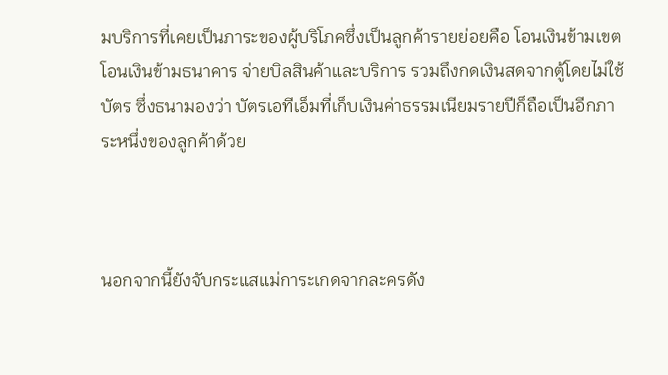มบริการที่เคยเป็นภาระของผู้บริโภคซึ่งเป็นลูกค้ารายย่อยคือ โอนเงินข้ามเขต โอนเงินข้ามธนาคาร จ่ายบิลสินค้าและบริการ รวมถึงกดเงินสดจากตู้โดยไม่ใช้บัตร ซึ่งธนามองว่า บัตรเอทีเอ็มที่เก็บเงินค่าธรรมเนียมรายปีก็ถือเป็นอีกภาระหนึ่งของลูกค้าด้วย



นอกจากนี้ยังจับกระแสแม่การะเกดจากละครดัง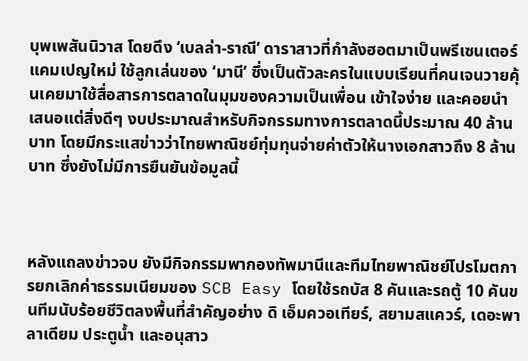บุพเพสันนิวาส โดยดึง ‘เบลล่า-ราณี’ ดาราสาวที่กำลังฮอตมาเป็นพรีเซนเตอร์แคมเปญใหม่ ใช้ลูกเล่นของ ‘มานี’ ซึ่งเป็นตัวละครในแบบเรียนที่คนเจนวายคุ้นเคยมาใช้สื่อสารการตลาดในมุมของความเป็นเพื่อน เข้าใจง่าย และคอยนำเสนอแต่สิ่งดีๆ งบประมาณสำหรับกิจกรรมทางการตลาดนี้ประมาณ 40 ล้านบาท โดยมีกระแสข่าวว่าไทยพาณิชย์ทุ่มทุนจ่ายค่าตัวให้นางเอกสาวถึง 8 ล้านบาท ซึ่งยังไม่มีการยืนยันข้อมูลนี้



หลังแถลงข่าวจบ ยังมีกิจกรรมพากองทัพมานีและทีมไทยพาณิชย์โปรโมตการยกเลิกค่าธรรมเนียมของ SCB Easy โดยใช้รถบัส 8 คันและรถตู้ 10 คันขนทีมนับร้อยชีวิตลงพื้นที่สำคัญอย่าง ดิ เอ็มควอเทียร์, สยามสแควร์, เดอะพาลาเดียม ประตูน้ำ และอนุสาว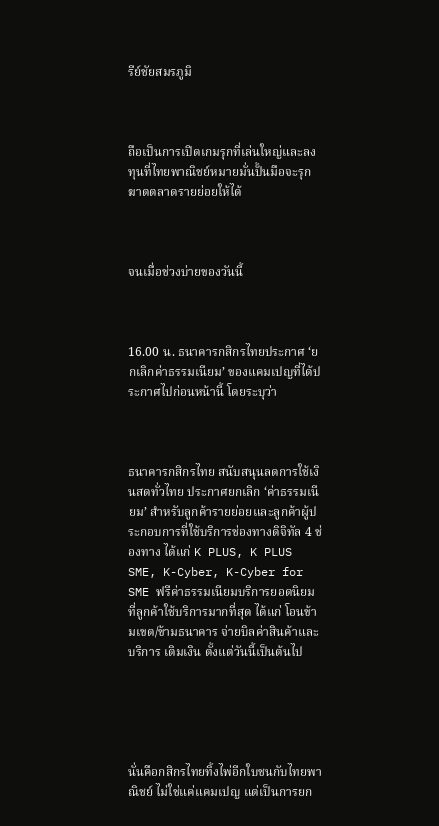รีย์ชัยสมรภูมิ



ถือเป็นการเปิดเกมรุกที่เล่นใหญ่และลงทุนที่ไทยพาณิชย์หมายมั่นปั้นมือจะรุกฆาตตลาดรายย่อยให้ได้



จนเมื่อช่วงบ่ายของวันนี้



16.00 น. ธนาคารกสิกรไทยประกาศ ‘ยกเลิกค่าธรรมเนียม’ ของแคมเปญที่ได้ประกาศไปก่อนหน้านี้ โดยระบุว่า



ธนาคารกสิกรไทย สนับสนุนลดการใช้เงินสดทั่วไทย ประกาศยกเลิก ‘ค่าธรรมเนียม’ สำหรับลูกค้ารายย่อยและลูกค้าผู้ประกอบการที่ใช้บริการช่องทางดิจิทัล 4 ช่องทาง ได้แก่ K PLUS, K PLUS SME, K-Cyber, K-Cyber for SME ฟรีค่าธรรมเนียมบริการยอดนิยมที่ลูกค้าใช้บริการมากที่สุด ได้แก่ โอนข้ามเขต/ข้ามธนาคาร จ่ายบิลค่าสินค้าและบริการ เติมเงิน ตั้งแต่วันนี้เป็นต้นไป





นั่นคือกสิกรไทยทิ้งไพ่อีกใบชนกับไทยพาณิชย์ ไม่ใช่แค่แคมเปญ แต่เป็นการยก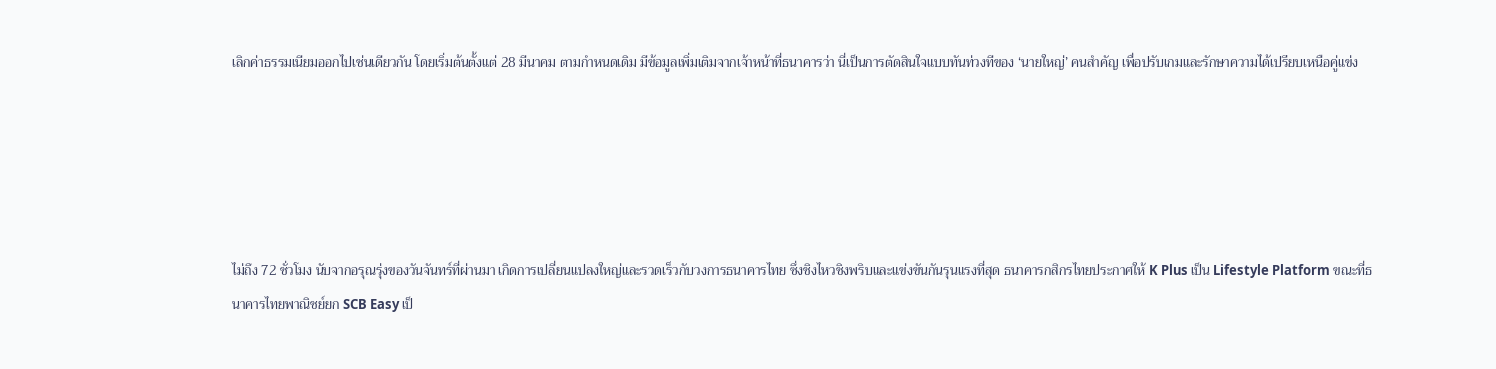เลิกค่าธรรมเนียมออกไปเช่นเดียวกัน โดยเริ่มต้นตั้งแต่ 28 มีนาคม ตามกำหนดเดิม มีข้อมูลเพิ่มเติมจากเจ้าหน้าที่ธนาคารว่า นี่เป็นการตัดสินใจแบบทันท่วงทีของ ‘นายใหญ่’ คนสำคัญ เพื่อปรับเกมและรักษาความได้เปรียบเหนือคู่แข่ง





ไม่ถึง 72 ชั่วโมง นับจากอรุณรุ่งของวันจันทร์ที่ผ่านมา เกิดการเปลี่ยนแปลงใหญ่และรวดเร็วกับวงการธนาคารไทย ซึ่งชิงไหวชิงพริบและแข่งขันกันรุนแรงที่สุด ธนาคารกสิกรไทยประกาศให้ K Plus เป็น Lifestyle Platform ขณะที่ธนาคารไทยพาณิชย์ยก SCB Easy เป็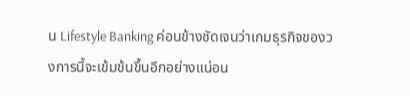น Lifestyle Banking ค่อนข้างชัดเจนว่าเกมธุรกิจของวงการนี้จะเข้มข้นขึ้นอีกอย่างแน่อน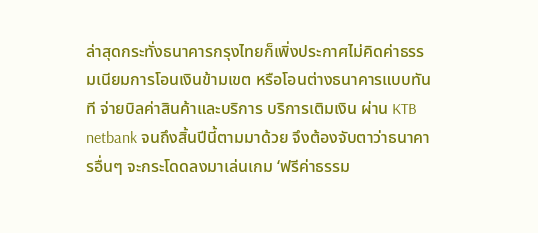ล่าสุดกระทั่งธนาคารกรุงไทยก็เพิ่งประกาศไม่คิดค่าธรรมเนียมการโอนเงินข้ามเขต หรือโอนต่างธนาคารแบบทันที จ่ายบิลค่าสินค้าและบริการ บริการเติมเงิน ผ่าน KTB netbank จนถึงสิ้นปีนี้ตามมาด้วย จึงต้องจับตาว่าธนาคารอื่นๆ จะกระโดดลงมาเล่นเกม ‘ฟรีค่าธรรม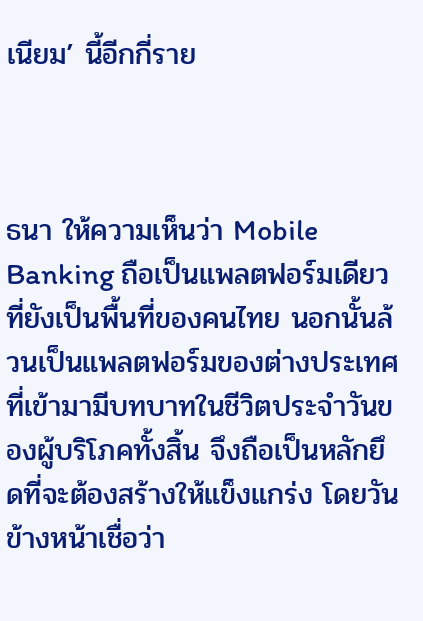เนียม’ นี้อีกกี่ราย



ธนา ให้ความเห็นว่า Mobile Banking ถือเป็นแพลตฟอร์มเดียวที่ยังเป็นพื้นที่ของคนไทย นอกนั้นล้วนเป็นแพลตฟอร์มของต่างประเทศที่เข้ามามีบทบาทในชีวิตประจำวันของผู้บริโภคทั้งสิ้น จึงถือเป็นหลักยึดที่จะต้องสร้างให้แข็งแกร่ง โดยวันข้างหน้าเชื่อว่า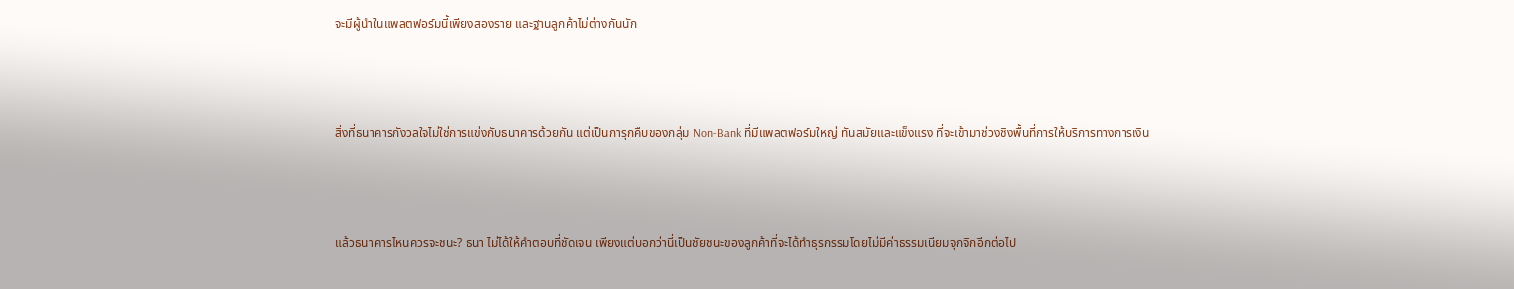จะมีผู้นำในแพลตฟอร์มนี้เพียงสองราย และฐานลูกค้าไม่ต่างกันนัก



สิ่งที่ธนาคารกังวลใจไม่ใช่การแข่งกับธนาคารด้วยกัน แต่เป็นการุกคืบของกลุ่ม Non-Bank ที่มีแพลตฟอร์มใหญ่ ทันสมัยและแข็งแรง ที่จะเข้ามาช่วงชิงพื้นที่การให้บริการทางการเงิน



แล้วธนาคารไหนควรจะชนะ? ธนา ไม่ได้ให้คำตอบที่ชัดเจน เพียงแต่บอกว่านี่เป็นชัยชนะของลูกค้าที่จะได้ทำธุรกรรมโดยไม่มีค่าธรรมเนียมจุกจิกอีกต่อไป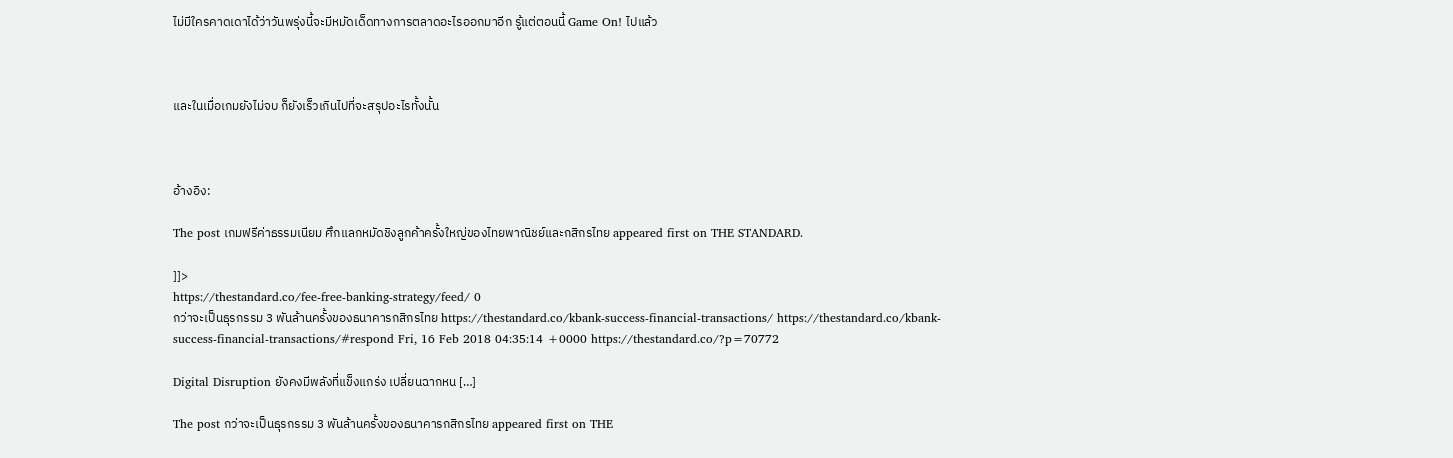ไม่มีใครคาดเดาได้ว่าวันพรุ่งนี้จะมีหมัดเด็ดทางการตลาดอะไรออกมาอีก รู้แต่ตอนนี้ Game On! ไปแล้ว



และในเมื่อเกมยังไม่จบ ก็ยังเร็วเกินไปที่จะสรุปอะไรทั้งนั้น



อ้างอิง:

The post เกมฟรีค่าธรรมเนียม ศึกแลกหมัดชิงลูกค้าครั้งใหญ่ของไทยพาณิชย์และกสิกรไทย appeared first on THE STANDARD.

]]>
https://thestandard.co/fee-free-banking-strategy/feed/ 0
กว่าจะเป็นธุรกรรม 3 พันล้านครั้งของธนาคารกสิกรไทย https://thestandard.co/kbank-success-financial-transactions/ https://thestandard.co/kbank-success-financial-transactions/#respond Fri, 16 Feb 2018 04:35:14 +0000 https://thestandard.co/?p=70772

Digital Disruption ยังคงมีพลังที่แข็งแกร่ง เปลี่ยนฉากหน […]

The post กว่าจะเป็นธุรกรรม 3 พันล้านครั้งของธนาคารกสิกรไทย appeared first on THE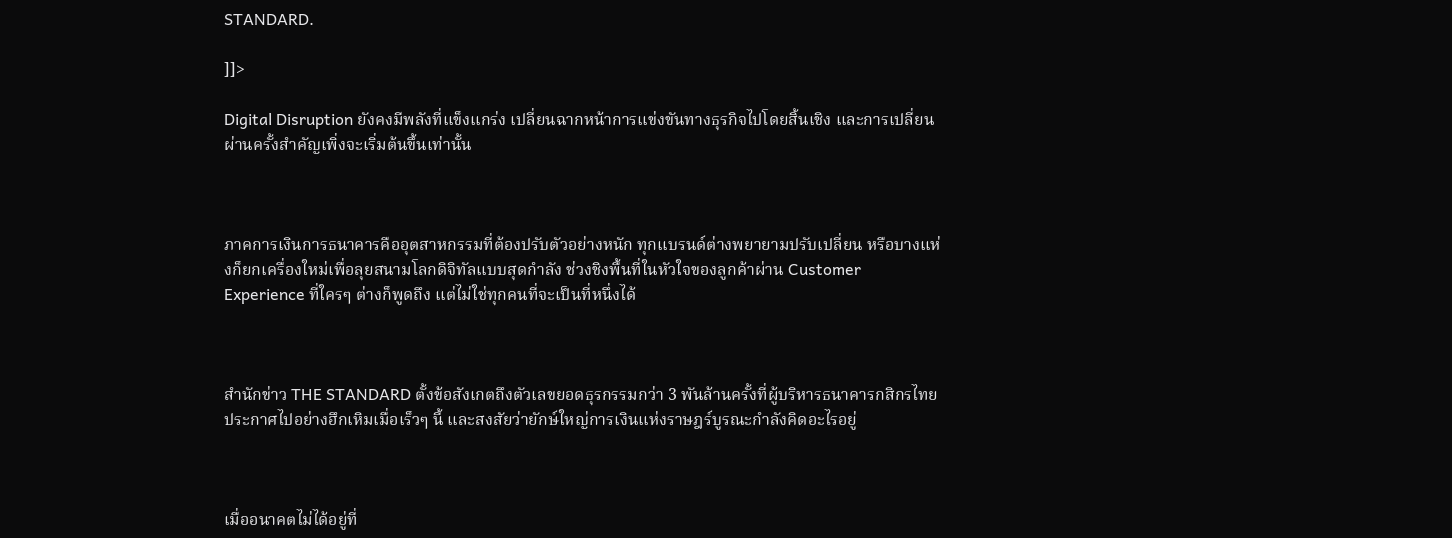STANDARD.

]]>

Digital Disruption ยังคงมีพลังที่แข็งแกร่ง เปลี่ยนฉากหน้าการแข่งขันทางธุรกิจไปโดยสิ้นเชิง และการเปลี่ยนผ่านครั้งสำคัญเพิ่งจะเริ่มต้นขึ้นเท่านั้น



ภาคการเงินการธนาคารคืออุตสาหกรรมที่ต้องปรับตัวอย่างหนัก ทุกแบรนด์ต่างพยายามปรับเปลี่ยน หรือบางแห่งก็ยกเครื่องใหม่เพื่อลุยสนามโลกดิจิทัลแบบสุดกำลัง ช่วงชิงพื้นที่ในหัวใจของลูกค้าผ่าน Customer Experience ที่ใครๆ ต่างก็พูดถึง แต่ไม่ใช่ทุกคนที่จะเป็นที่หนึ่งได้



สำนักข่าว THE STANDARD ตั้งข้อสังเกตถึงตัวเลขยอดธุรกรรมกว่า 3 พันล้านครั้งที่ผู้บริหารธนาคารกสิกรไทยประกาศไปอย่างฮึกเหิมเมื่อเร็วๆ นี้ และสงสัยว่ายักษ์ใหญ่การเงินแห่งราษฎร์บูรณะกำลังคิดอะไรอยู่



เมื่ออนาคตไม่ได้อยู่ที่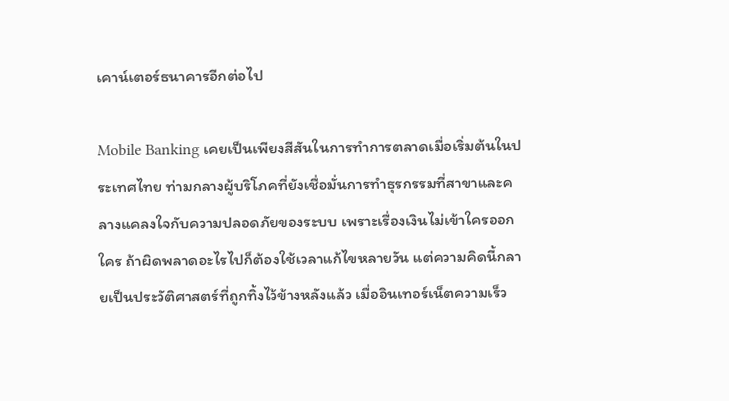เคาน์เตอร์ธนาคารอีกต่อไป

Mobile Banking เคยเป็นเพียงสีสันในการทำการตลาดเมื่อเริ่มต้นในประเทศไทย ท่ามกลางผู้บริโภคที่ยังเชื่อมั่นการทำธุรกรรมที่สาขาและคลางแคลงใจกับความปลอดภัยของระบบ เพราะเรื่องเงินไม่เข้าใครออกใคร ถ้าผิดพลาดอะไรไปก็ต้องใช้เวลาแก้ไขหลายวัน แต่ความคิดนี้กลายเป็นประวัติศาสตร์ที่ถูกทิ้งไว้ข้างหลังแล้ว เมื่ออินเทอร์เน็ตความเร็ว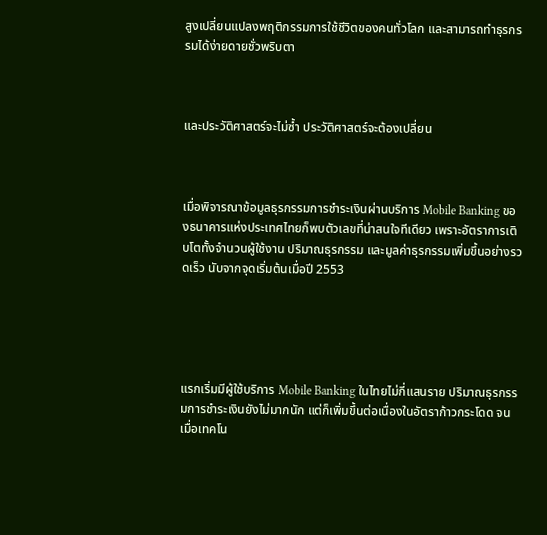สูงเปลี่ยนแปลงพฤติกรรมการใช้ชีวิตของคนทั่วโลก และสามารถทำธุรกรรมได้ง่ายดายชั่วพริบตา



และประวัติศาสตร์จะไม่ซ้ำ ประวัติศาสตร์จะต้องเปลี่ยน



เมื่อพิจารณาข้อมูลธุรกรรมการชำระเงินผ่านบริการ Mobile Banking ของธนาคารแห่งประเทศไทยก็พบตัวเลขที่น่าสนใจทีเดียว เพราะอัตราการเติบโตทั้งจำนวนผู้ใช้งาน ปริมาณธุรกรรม และมูลค่าธุรกรรมเพิ่มขึ้นอย่างรวดเร็ว นับจากจุดเริ่มต้นเมื่อปี 2553





แรกเริ่มมีผู้ใช้บริการ Mobile Banking ในไทยไม่กี่แสนราย ปริมาณธุรกรรมการชำระเงินยังไม่มากนัก แต่ก็เพิ่มขึ้นต่อเนื่องในอัตราก้าวกระโดด จนเมื่อเทคโน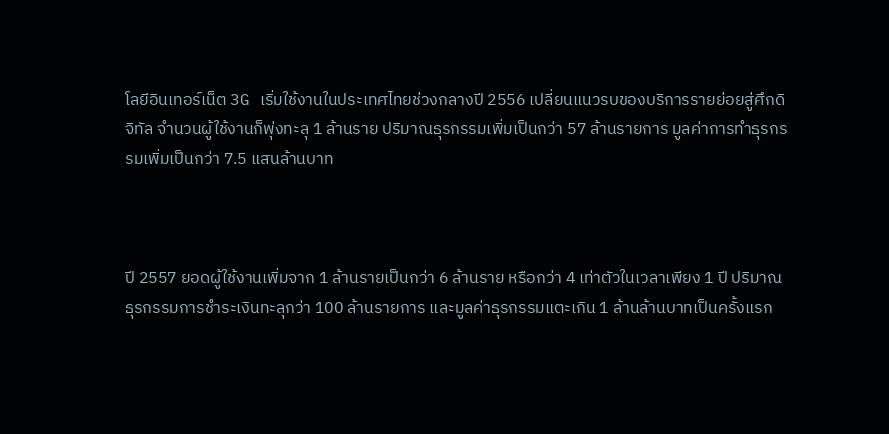โลยีอินเทอร์เน็ต 3G เริ่มใช้งานในประเทศไทยช่วงกลางปี 2556 เปลี่ยนแนวรบของบริการรายย่อยสู่ศึกดิจิทัล จำนวนผู้ใช้งานก็พุ่งทะลุ 1 ล้านราย ปริมาณธุรกรรมเพิ่มเป็นกว่า 57 ล้านรายการ มูลค่าการทำธุรกรรมเพิ่มเป็นกว่า 7.5 แสนล้านบาท



ปี 2557 ยอดผู้ใช้งานเพิ่มจาก 1 ล้านรายเป็นกว่า 6 ล้านราย หรือกว่า 4 เท่าตัวในเวลาเพียง 1 ปี ปริมาณธุรกรรมการชำระเงินทะลุกว่า 100 ล้านรายการ และมูลค่าธุรกรรมแตะเกิน 1 ล้านล้านบาทเป็นครั้งแรก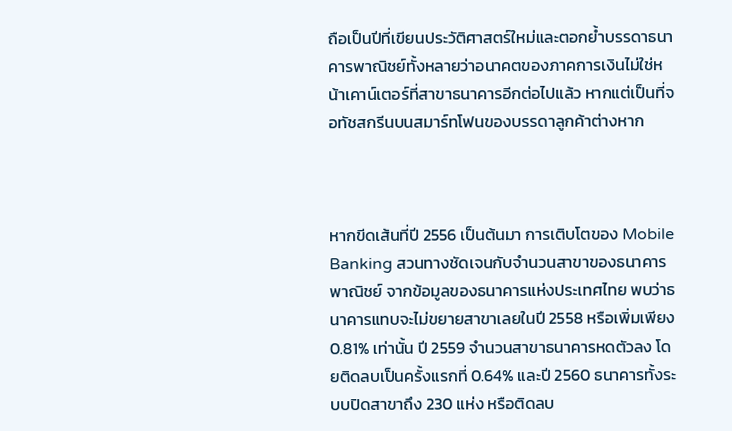ถือเป็นปีที่เขียนประวัติศาสตร์ใหม่และตอกย้ำบรรดาธนาคารพาณิชย์ทั้งหลายว่าอนาคตของภาคการเงินไม่ใช่หน้าเคาน์เตอร์ที่สาขาธนาคารอีกต่อไปแล้ว หากแต่เป็นที่จอทัชสกรีนบนสมาร์ทโฟนของบรรดาลูกค้าต่างหาก



หากขีดเส้นที่ปี 2556 เป็นต้นมา การเติบโตของ Mobile Banking สวนทางชัดเจนกับจำนวนสาขาของธนาคารพาณิชย์ จากข้อมูลของธนาคารแห่งประเทศไทย พบว่าธนาคารแทบจะไม่ขยายสาขาเลยในปี 2558 หรือเพิ่มเพียง 0.81% เท่านั้น ปี 2559 จำนวนสาขาธนาคารหดตัวลง โดยติดลบเป็นครั้งแรกที่ 0.64% และปี 2560 ธนาคารทั้งระบบปิดสาขาถึง 230 แห่ง หรือติดลบ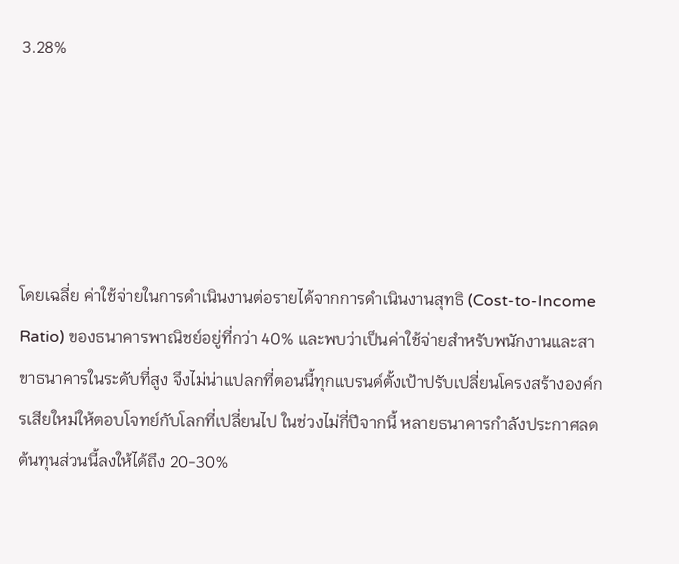3.28%





โดยเฉลี่ย ค่าใช้จ่ายในการดำเนินงานต่อรายได้จากการดำเนินงานสุทธิ (Cost-to-Income Ratio) ของธนาคารพาณิชย์อยู่ที่กว่า 40% และพบว่าเป็นค่าใช้จ่ายสำหรับพนักงานและสาขาธนาคารในระดับที่สูง จึงไม่น่าแปลกที่ตอนนี้ทุกแบรนด์ตั้งเป้าปรับเปลี่ยนโครงสร้างองค์กรเสียใหม่ให้ตอบโจทย์กับโลกที่เปลี่ยนไป ในช่วงไม่กี่ปีจากนี้ หลายธนาคารกำลังประกาศลดต้นทุนส่วนนี้ลงให้ได้ถึง 20-30%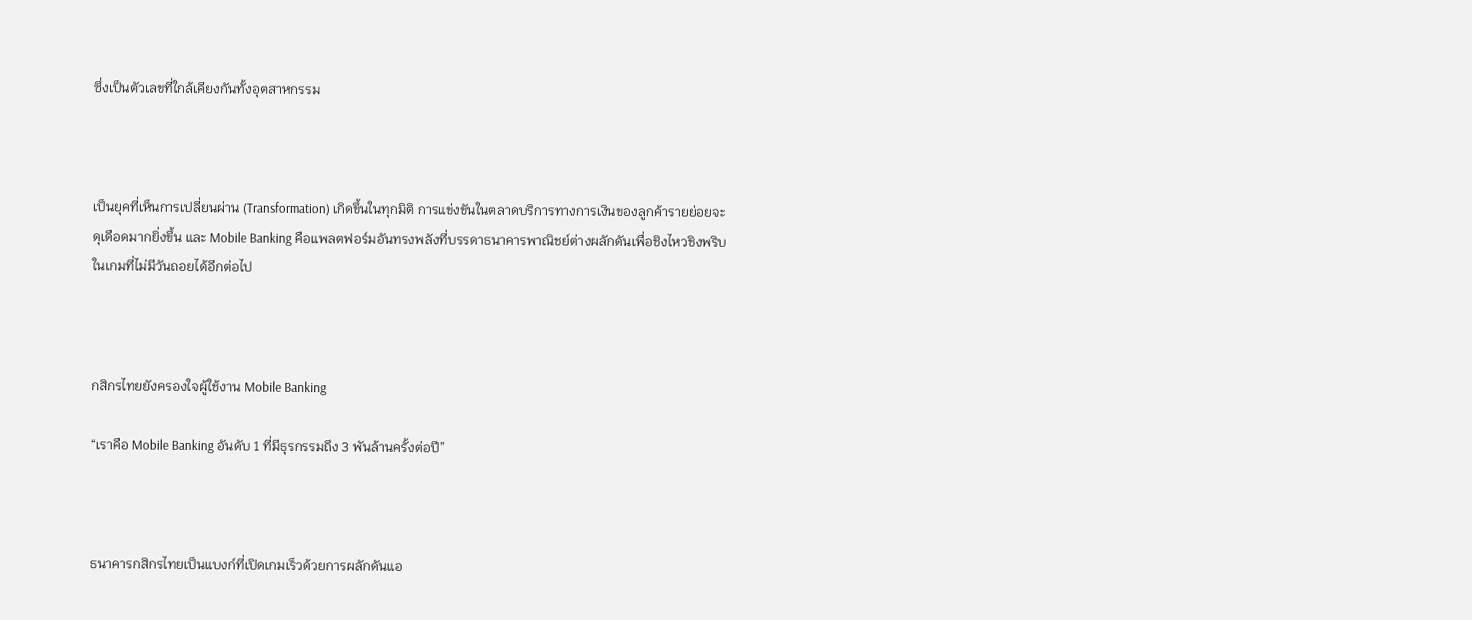ซึ่งเป็นตัวเลขที่ใกล้เคียงกันทั้งอุตสาหกรรม



เป็นยุคที่เห็นการเปลี่ยนผ่าน (Transformation) เกิดขึ้นในทุกมิติ การแข่งขันในตลาดบริการทางการเงินของลูกค้ารายย่อยจะดุเดือดมากยิ่งขึ้น และ Mobile Banking คือแพลตฟอร์มอันทรงพลังที่บรรดาธนาคารพาณิชย์ต่างผลักดันเพื่อชิงไหวชิงพริบในเกมที่ไม่มีวันถอยได้อีกต่อไป



กสิกรไทยยังครองใจผู้ใช้งาน Mobile Banking

“เราคือ Mobile Banking อันดับ 1 ที่มีธุรกรรมถึง 3 พันล้านครั้งต่อปี”



ธนาคารกสิกรไทยเป็นแบงก์ที่เปิดเกมเร็วด้วยการผลักดันแอ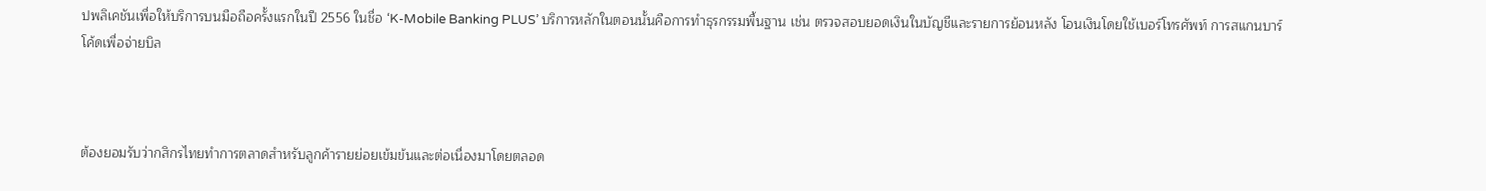ปพลิเคชันเพื่อให้บริการบนมือถือครั้งแรกในปี 2556 ในชื่อ ‘K-Mobile Banking PLUS’ บริการหลักในตอนนั้นคือการทำธุรกรรมพื้นฐาน เช่น ตรวจสอบยอดเงินในบัญชีและรายการย้อนหลัง โอนเงินโดยใช้เบอร์โทรศัพท์ การสแกนบาร์โค้ดเพื่อจ่ายบิล



ต้องยอมรับว่ากสิกรไทยทำการตลาดสำหรับลูกค้ารายย่อยเข้มข้นและต่อเนื่องมาโดยตลอด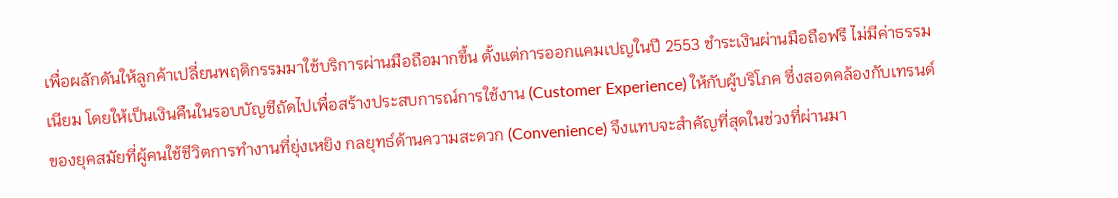เพื่อผลักดันให้ลูกค้าเปลี่ยนพฤติกรรมมาใช้บริการผ่านมือถือมากขึ้น ตั้งแต่การออกแคมเปญในปี 2553 ชำระเงินผ่านมือถือฟรี ไม่มีค่าธรรมเนียม โดยให้เป็นเงินคืนในรอบบัญชีถัดไปเพื่อสร้างประสบการณ์การใช้งาน (Customer Experience) ให้กับผู้บริโภค ซึ่งสอดคล้องกับเทรนด์ของยุคสมัยที่ผู้คนใช้ชีวิตการทำงานที่ยุ่งเหยิง กลยุทธ์ด้านความสะดวก (Convenience) จึงแทบจะสำคัญที่สุดในช่วงที่ผ่านมา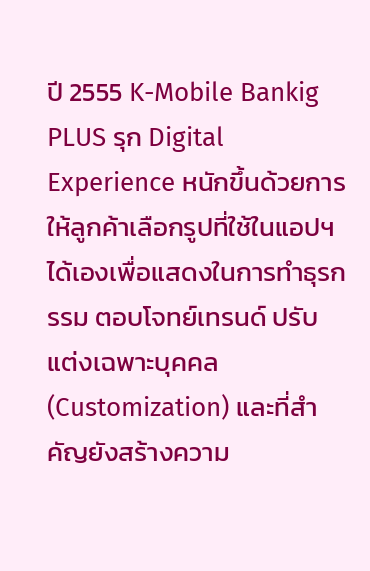ปี 2555 K-Mobile Bankig PLUS รุก Digital Experience หนักขึ้นด้วยการให้ลูกค้าเลือกรูปที่ใช้ในแอปฯ ได้เองเพื่อแสดงในการทำธุรกรรม ตอบโจทย์เทรนด์ ปรับแต่งเฉพาะบุคคล (Customization) และที่สำคัญยังสร้างความ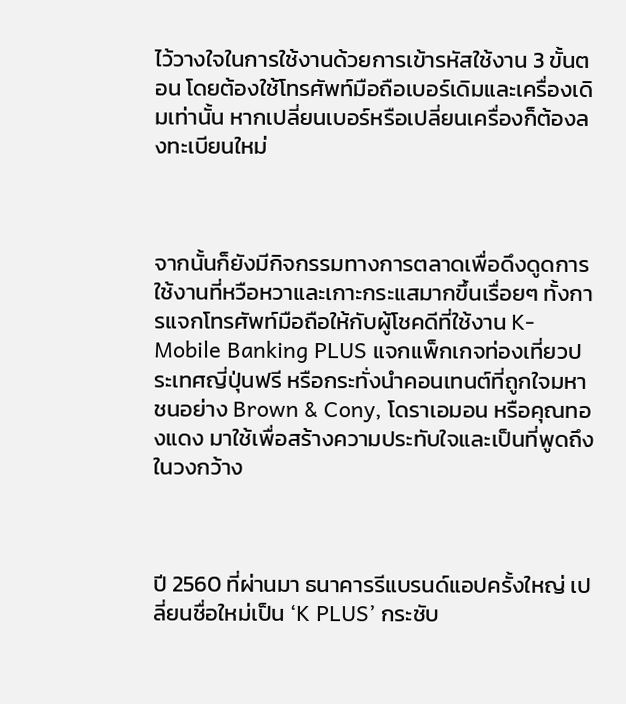ไว้วางใจในการใช้งานด้วยการเข้ารหัสใช้งาน 3 ขั้นตอน โดยต้องใช้โทรศัพท์มือถือเบอร์เดิมและเครื่องเดิมเท่านั้น หากเปลี่ยนเบอร์หรือเปลี่ยนเครื่องก็ต้องลงทะเบียนใหม่



จากนั้นก็ยังมีกิจกรรมทางการตลาดเพื่อดึงดูดการใช้งานที่หวือหวาและเกาะกระแสมากขึ้นเรื่อยๆ ทั้งการแจกโทรศัพท์มือถือให้กับผู้โชคดีที่ใช้งาน K-Mobile Banking PLUS แจกแพ็กเกจท่องเที่ยวประเทศญี่ปุ่นฟรี หรือกระทั่งนำคอนเทนต์ที่ถูกใจมหาชนอย่าง Brown & Cony, โดราเอมอน หรือคุณทองแดง มาใช้เพื่อสร้างความประทับใจและเป็นที่พูดถึงในวงกว้าง



ปี 2560 ที่ผ่านมา ธนาคารรีแบรนด์แอปครั้งใหญ่ เปลี่ยนชื่อใหม่เป็น ‘K PLUS’ กระชับ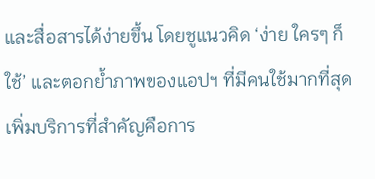และสื่อสารได้ง่ายขึ้น โดยชูแนวคิด ‘ง่าย ใครๆ ก็ใช้’ และตอกย้ำภาพของแอปฯ ที่มีคนใช้มากที่สุด เพิ่มบริการที่สำคัญคือการ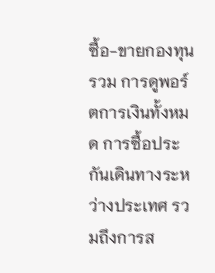ซื้อ-ขายกองทุนรวม การดูพอร์ตการเงินทั้งหมด การซื้อประกันเดินทางระหว่างประเทศ รวมถึงการส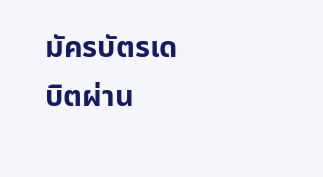มัครบัตรเดบิตผ่าน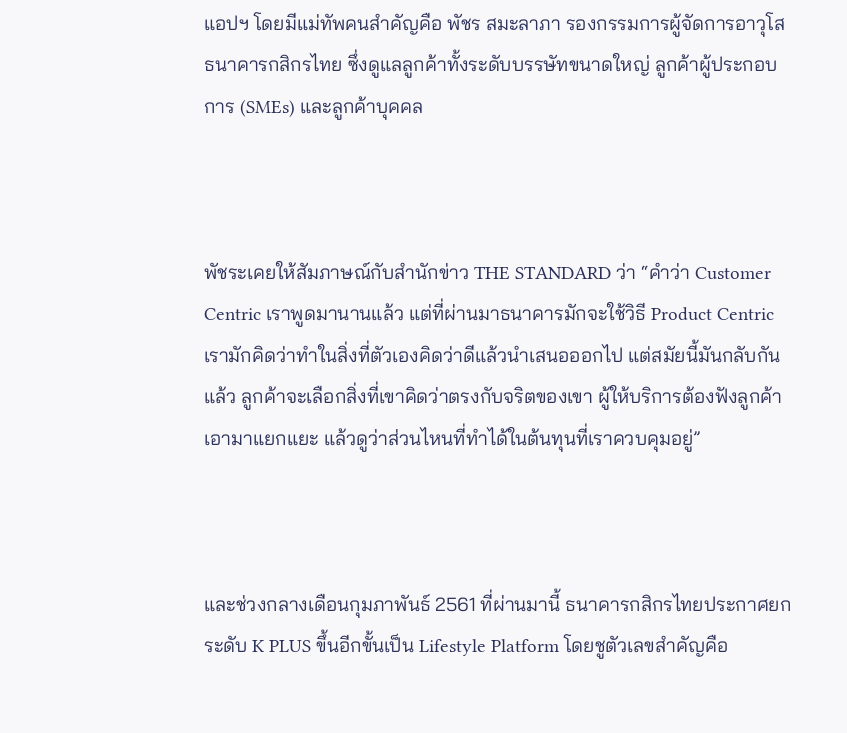แอปฯ โดยมีแม่ทัพคนสำคัญคือ พัชร สมะลาภา รองกรรมการผู้จัดการอาวุโส ธนาคารกสิกรไทย ซึ่งดูแลลูกค้าทั้งระดับบรรษัทขนาดใหญ่ ลูกค้าผู้ประกอบการ (SMEs) และลูกค้าบุคคล



พัชระเคยให้สัมภาษณ์กับสำนักข่าว THE STANDARD ว่า “คำว่า Customer Centric เราพูดมานานแล้ว แต่ที่ผ่านมาธนาคารมักจะใช้วิธี Product Centric เรามักคิดว่าทำในสิ่งที่ตัวเองคิดว่าดีแล้วนำเสนอออกไป แต่สมัยนี้มันกลับกันแล้ว ลูกค้าจะเลือกสิ่งที่เขาคิดว่าตรงกับจริตของเขา ผู้ให้บริการต้องฟังลูกค้า เอามาแยกแยะ แล้วดูว่าส่วนไหนที่ทำได้ในต้นทุนที่เราควบคุมอยู่”



และช่วงกลางเดือนกุมภาพันธ์ 2561 ที่ผ่านมานี้ ธนาคารกสิกรไทยประกาศยกระดับ K PLUS ขึ้นอีกขั้นเป็น Lifestyle Platform โดยชูตัวเลขสำคัญคือ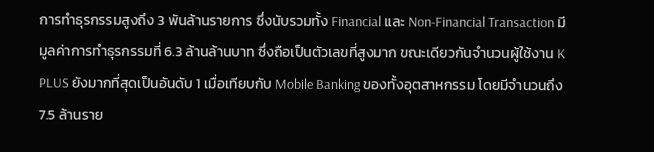การทำธุรกรรมสูงถึง 3 พันล้านรายการ ซึ่งนับรวมทั้ง Financial และ Non-Financial Transaction มีมูลค่าการทำธุรกรรมที่ 6.3 ล้านล้านบาท ซึ่งถือเป็นตัวเลขที่สูงมาก ขณะเดียวกันจำนวนผู้ใช้งาน K PLUS ยังมากที่สุดเป็นอันดับ 1 เมื่อเทียบกับ Mobile Banking ของทั้งอุตสาหกรรม โดยมีจำนวนถึง 7.5 ล้านราย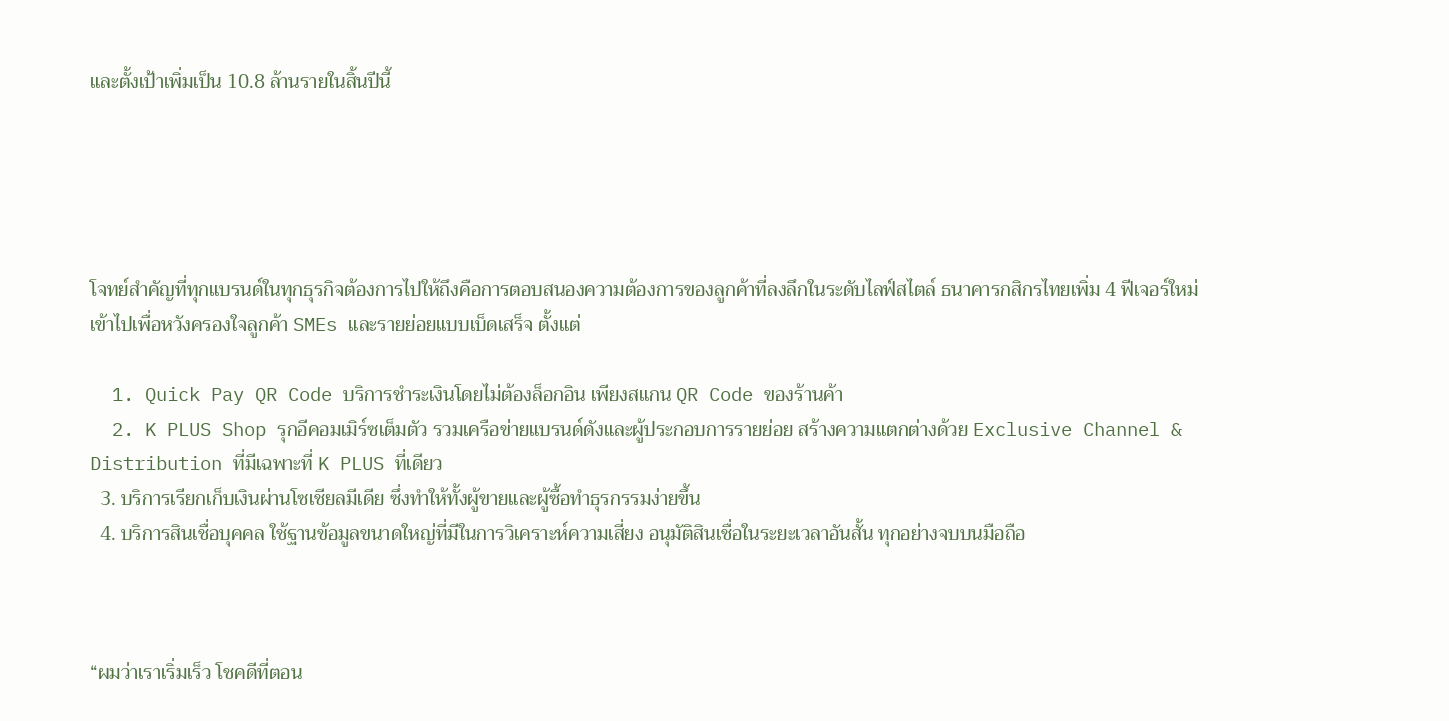และตั้งเป้าเพิ่มเป็น 10.8 ล้านรายในสิ้นปีนี้





โจทย์สำคัญที่ทุกแบรนด์ในทุกธุรกิจต้องการไปให้ถึงคือการตอบสนองความต้องการของลูกค้าที่ลงลึกในระดับไลฟ์สไตล์ ธนาคารกสิกรไทยเพิ่ม 4 ฟีเจอร์ใหม่เข้าไปเพื่อหวังครองใจลูกค้า SMEs และรายย่อยแบบเบ็ดเสร็จ ตั้งแต่

  1. Quick Pay QR Code บริการชำระเงินโดยไม่ต้องล็อกอิน เพียงสแกน QR Code ของร้านค้า
  2. K PLUS Shop รุกอีคอมเมิร์ซเต็มตัว รวมเครือข่ายแบรนด์ดังและผู้ประกอบการรายย่อย สร้างความแตกต่างด้วย Exclusive Channel & Distribution ที่มีเฉพาะที่ K PLUS ที่เดียว
  3. บริการเรียกเก็บเงินผ่านโซเชียลมีเดีย ซึ่งทำให้ทั้งผู้ขายและผู้ซื้อทำธุรกรรมง่ายขึ้น
  4. บริการสินเชื่อบุคคล ใช้ฐานข้อมูลขนาดใหญ่ที่มีในการวิเคราะห์ความเสี่ยง อนุมัติสินเชื่อในระยะเวลาอันสั้น ทุกอย่างจบบนมือถือ



“ผมว่าเราเริ่มเร็ว โชคดีที่ตอน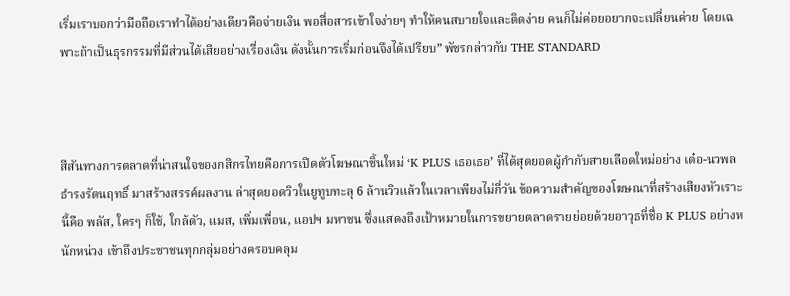เริ่มเราบอกว่ามือถือเราทำได้อย่างเดียวคือจ่ายเงิน พอสื่อสารเข้าใจง่ายๆ ทำให้คนสบายใจและติดง่าย คนก็ไม่ค่อยอยากจะเปลี่ยนค่าย โดยเฉพาะถ้าเป็นธุรกรรมที่มีส่วนได้เสียอย่างเรื่องเงิน ดังนั้นการเริ่มก่อนจึงได้เปรียบ” พัชรกล่าวกับ THE STANDARD



สีสันทางการตลาดที่น่าสนใจของกสิกรไทยคือการเปิดตัวโฆษณาชิ้นใหม่ ‘K PLUS เธอเธอ’ ที่ได้สุดยอดผู้กำกับสายเลือดใหม่อย่าง เต๋อ-นวพล ธำรงรัตนฤทธิ์ มาสร้างสรรค์ผลงาน ล่าสุดยอดวิวในยูทูบทะลุ 6 ล้านวิวแล้วในเวลาเพียงไม่กี่วัน ข้อความสำคัญของโฆษณาที่สร้างเสียงหัวเราะนี้คือ พลัส, ใครๆ ก็ใช้, ใกล้ตัว, แมส, เพิ่มเพื่อน, แอปฯ มหาชน ซึ่งแสดงถึงเป้าหมายในการขยายตลาดรายย่อยด้วยอาวุธที่ชื่อ K PLUS อย่างหนักหน่วง เข้าถึงประชาชนทุกกลุ่มอย่างครอบคลุม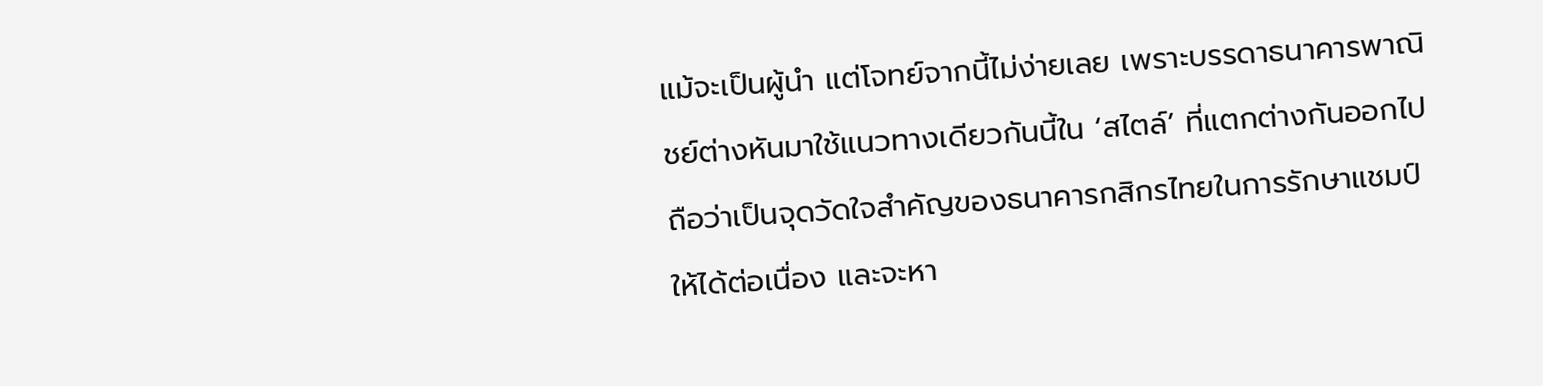แม้จะเป็นผู้นำ แต่โจทย์จากนี้ไม่ง่ายเลย เพราะบรรดาธนาคารพาณิชย์ต่างหันมาใช้แนวทางเดียวกันนี้ใน ‘สไตล์’ ที่แตกต่างกันออกไป ถือว่าเป็นจุดวัดใจสำคัญของธนาคารกสิกรไทยในการรักษาแชมป์ให้ได้ต่อเนื่อง และจะหา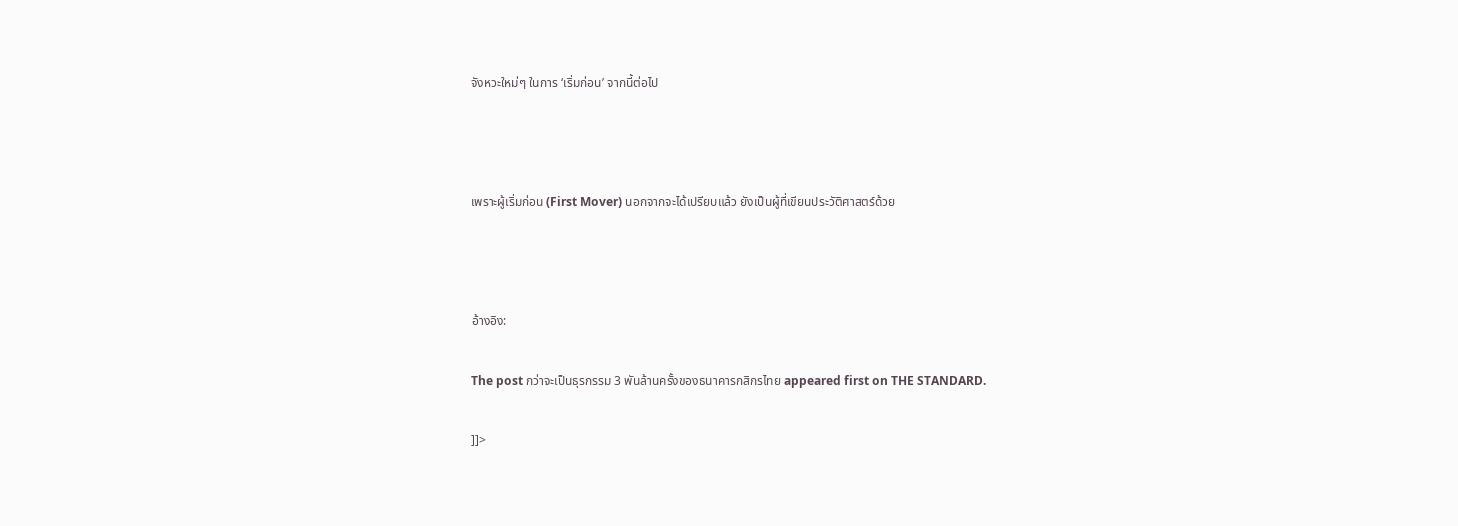จังหวะใหม่ๆ ในการ ‘เริ่มก่อน’ จากนี้ต่อไป



เพราะผู้เริ่มก่อน (First Mover) นอกจากจะได้เปรียบแล้ว ยังเป็นผู้ที่เขียนประวัติศาสตร์ด้วย



อ้างอิง:

The post กว่าจะเป็นธุรกรรม 3 พันล้านครั้งของธนาคารกสิกรไทย appeared first on THE STANDARD.

]]>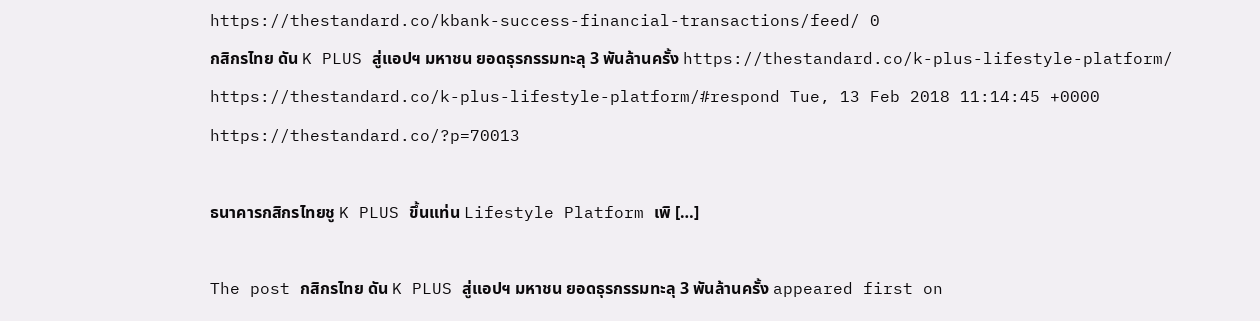https://thestandard.co/kbank-success-financial-transactions/feed/ 0
กสิกรไทย ดัน K PLUS สู่แอปฯ มหาชน ยอดธุรกรรมทะลุ 3 พันล้านครั้ง https://thestandard.co/k-plus-lifestyle-platform/ https://thestandard.co/k-plus-lifestyle-platform/#respond Tue, 13 Feb 2018 11:14:45 +0000 https://thestandard.co/?p=70013

ธนาคารกสิกรไทยชู K PLUS ขึ้นแท่น Lifestyle Platform เพิ […]

The post กสิกรไทย ดัน K PLUS สู่แอปฯ มหาชน ยอดธุรกรรมทะลุ 3 พันล้านครั้ง appeared first on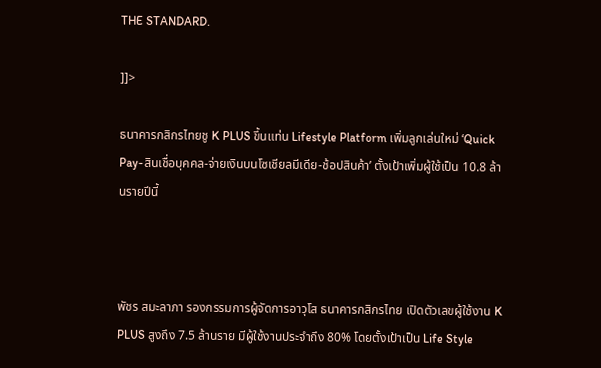THE STANDARD.

]]>

ธนาคารกสิกรไทยชู K PLUS ขึ้นแท่น Lifestyle Platform เพิ่มลูกเล่นใหม่ ‘Quick Pay-สินเชื่อบุคคล-จ่ายเงินบนโซเชียลมีเดีย-ช้อปสินค้า’ ตั้งเป้าเพิ่มผู้ใช้เป็น 10.8 ล้านรายปีนี้



พัชร สมะลาภา รองกรรมการผู้จัดการอาวุโส ธนาคารกสิกรไทย เปิดตัวเลขผู้ใช้งาน K PLUS สูงถึง 7.5 ล้านราย มีผู้ใช้งานประจำถึง 80% โดยตั้งเป้าเป็น Life Style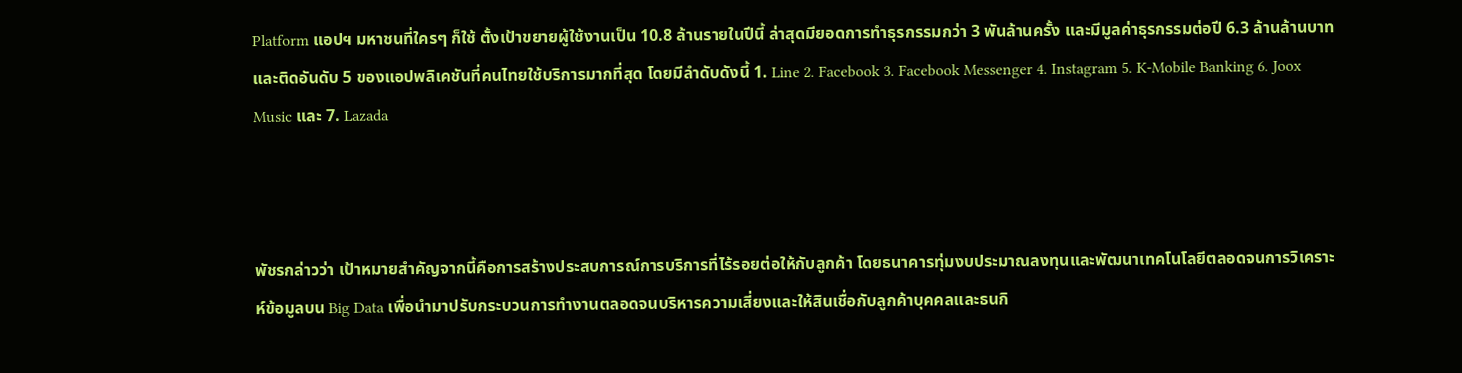Platform แอปฯ มหาชนที่ใครๆ ก็ใช้ ตั้งเป้าขยายผู้ใช้งานเป็น 10.8 ล้านรายในปีนี้ ล่าสุดมียอดการทำธุรกรรมกว่า 3 พันล้านครั้ง และมีมูลค่าธุรกรรมต่อปี 6.3 ล้านล้านบาท และติดอันดับ 5 ของแอปพลิเคชันที่คนไทยใช้บริการมากที่สุด โดยมีลำดับดังนี้ 1. Line 2. Facebook 3. Facebook Messenger 4. Instagram 5. K-Mobile Banking 6. Joox Music และ 7. Lazada



พัชรกล่าวว่า เป้าหมายสำคัญจากนี้คือการสร้างประสบการณ์การบริการที่ไร้รอยต่อให้กับลูกค้า โดยธนาคารทุ่มงบประมาณลงทุนและพัฒนาเทคโนโลยีตลอดจนการวิเคราะห์ข้อมูลบน Big Data เพื่อนำมาปรับกระบวนการทำงานตลอดจนบริหารความเสี่ยงและให้สินเชื่อกับลูกค้าบุคคลและธนกิ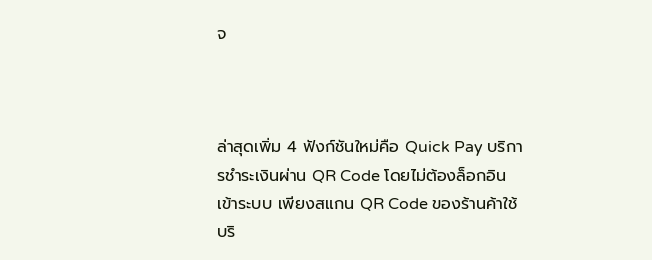จ



ล่าสุดเพิ่ม 4 ฟังก์ชันใหม่คือ Quick Pay บริการชำระเงินผ่าน QR Code โดยไม่ต้องล็อกอินเข้าระบบ เพียงสแกน QR Code ของร้านค้าใช้บริ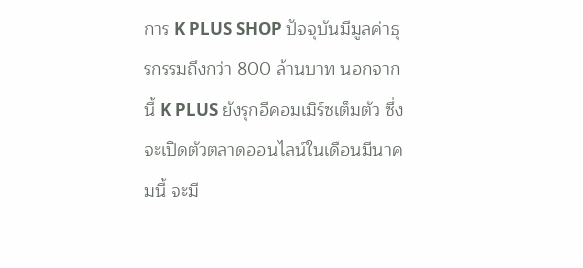การ K PLUS SHOP ปัจจุบันมีมูลค่าธุรกรรมถึงกว่า 800 ล้านบาท นอกจากนี้ K PLUS ยังรุกอีคอมเมิร์ซเต็มตัว ซึ่งจะเปิดตัวตลาดออนไลน์ในเดือนมีนาคมนี้ จะมี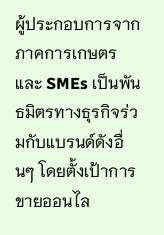ผู้ประกอบการจากภาคการเกษตรและ SMEs เป็นพันธมิตรทางธุรกิจร่วมกับแบรนด์ดังอื่นๆ โดยตั้งเป้าการขายออนไล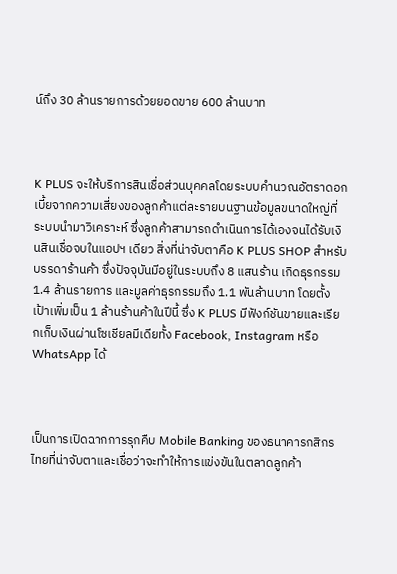น์ถึง 30 ล้านรายการด้วยยอดขาย 600 ล้านบาท



K PLUS จะให้บริการสินเชื่อส่วนบุคคลโดยระบบคำนวณอัตราดอกเบี้ยจากความเสี่ยงของลูกค้าแต่ละรายบนฐานข้อมูลขนาดใหญ่ที่ระบบนำมาวิเคราะห์ ซึ่งลูกค้าสามารถดำเนินการได้เองจนได้รับเงินสินเชื่อจบในแอปฯ เดียว สิ่งที่น่าจับตาคือ K PLUS SHOP สำหรับบรรดาร้านค้า ซึ่งปัจจุบันมีอยู่ในระบบถึง 8 แสนร้าน เกิดธุรกรรม 1.4 ล้านรายการ และมูลค่าธุรกรรมถึง 1.1 พันล้านบาท โดยตั้งเป้าเพิ่มเป็น 1 ล้านร้านค้าในปีนี้ ซึ่ง K PLUS มีฟังก์ชันขายและเรียกเก็บเงินผ่านโซเชียลมีเดียทั้ง Facebook, Instagram หรือ WhatsApp ได้



เป็นการเปิดฉากการรุกคืบ Mobile Banking ของธนาคารกสิกรไทยที่น่าจับตาและเชื่อว่าจะทำให้การแข่งขันในตลาดลูกค้า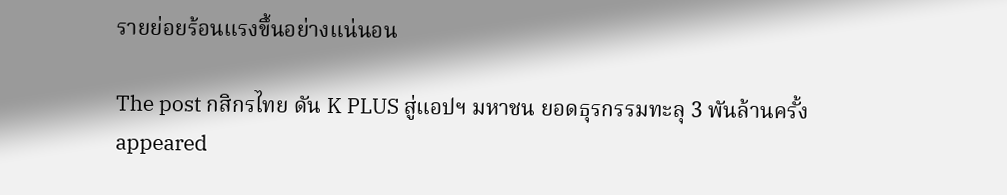รายย่อยร้อนแรงขึ้นอย่างแน่นอน

The post กสิกรไทย ดัน K PLUS สู่แอปฯ มหาชน ยอดธุรกรรมทะลุ 3 พันล้านครั้ง appeared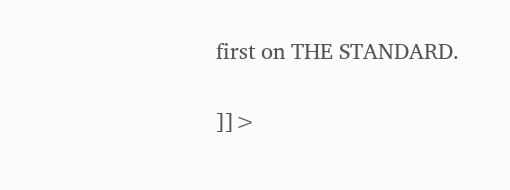first on THE STANDARD.

]]>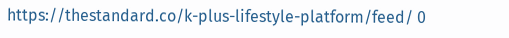https://thestandard.co/k-plus-lifestyle-platform/feed/ 0